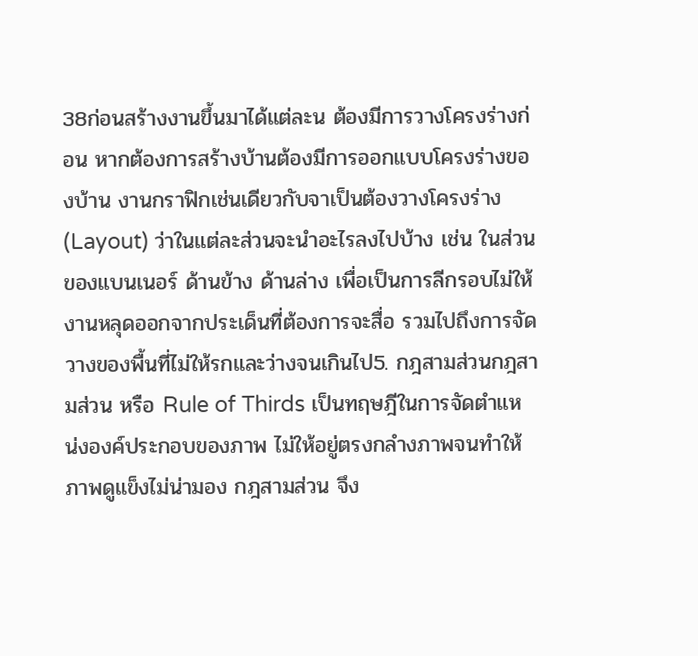38ก่อนสร้างงานขึ้นมาได้แต่ละน ต้องมีการวางโครงร่างก่อน หากต้องการสร้างบ้านต้องมีการออกแบบโครงร่างของบ้าน งานกราฟิกเช่นเดียวกับจาเป็นต้องวางโครงร่าง (Layout) ว่าในแต่ละส่วนจะนำอะไรลงไปบ้าง เช่น ในส่วนของแบนเนอร์ ด้านข้าง ด้านล่าง เพื่อเป็นการลีกรอบไม่ให้งานหลุดออกจากประเด็นที่ต้องการจะสื่อ รวมไปถึงการจัดวางของพื้นที่ไม่ให้รกและว่างจนเกินไป5. กฎสามส่วนกฎสามส่วน หรือ Rule of Thirds เป็นทฤษฎีในการจัดตำแหน่งองค์ประกอบของภาพ ไม่ให้อยู่ตรงกลำงภาพจนทำให้ภาพดูแข็งไม่น่ามอง กฎสามส่วน จึง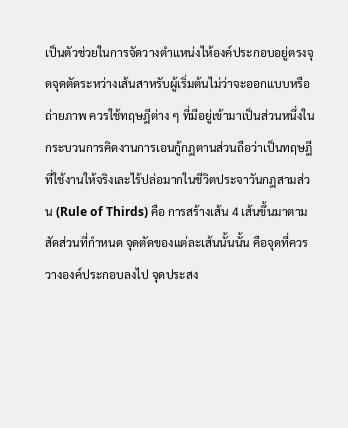เป็นตัวช่วยในการจัดวางตำแหน่งไห้องค์ประกอบอยู่ตรงจุดจุดตัดระหว่างเส้นสาหรับผู้เริ่มต้นไม่ว่าจะออกแบบหรือถ่ายภาพ ควรใช้ทฤษฎีต่าง ๆ ที่มีอยู่เข้ามาเป็นส่วนหนึ่งในกระบวนการคิดงานการเอนกู้กฎตานส่วนถือว่าเป็นทฤษฎีที่ใช้งานให้จริงเละไร้ปล่อมากในชีวิตประจาวันกฎสามส่วน (Rule of Thirds) คือ การสร้างเส้น 4 เส้นขึ้นมาตามสัดส่วนที่กำหนด จุดตัดของแต่ละเส้นนั้นนั้น คือจุดที่ควรวางองค์ประกอบลงไป จุดประสง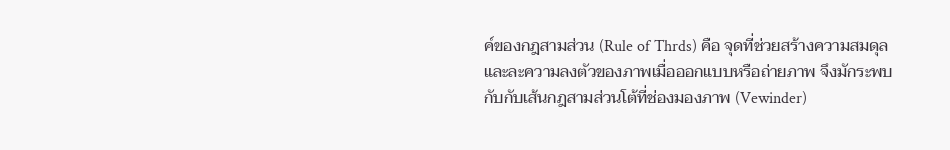ค์ของกฎสามส่วน (Rule of Thrds) คือ จุดที่ช่วยสร้างความสมดุลและละความลงตัวของภาพเมื่อออกแบบหรือถ่ายภาพ จึงมักระพบกับกับเส้นกฎสามส่วนโต้ที่ช่องมองภาพ (Vewinder)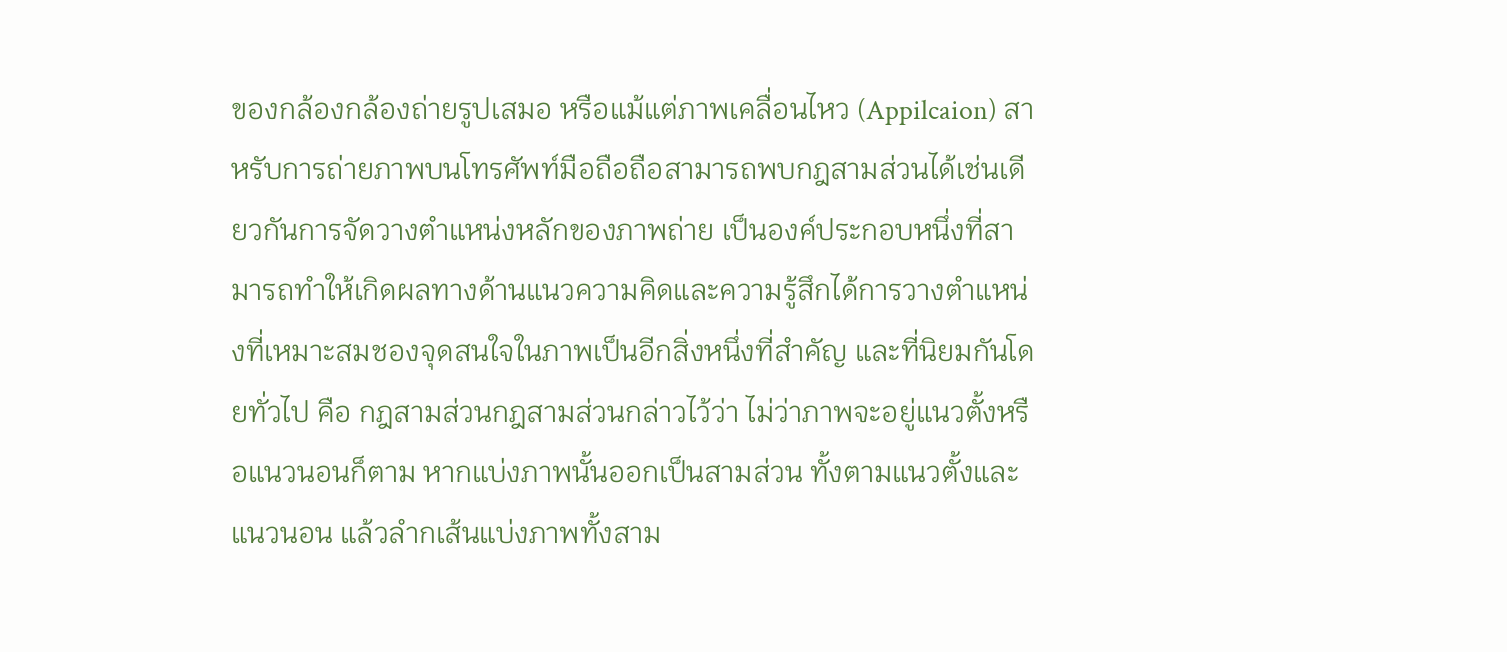ของกล้องกล้องถ่ายรูปเสมอ หรือแม้แต่ภาพเคลื่อนไหว (Appilcaion) สาหรับการถ่ายภาพบนโทรศัพท์มือถือถือสามารถพบกฎสามส่วนได้เช่นเดียวกันการจัดวางตำแหน่งหลักของภาพถ่าย เป็นองค์ประกอบหนึ่งที่สามารถทำให้เกิดผลทางด้านแนวความคิดและความรู้สึกได้การวางตำแหน่งที่เหมาะสมชองจุดสนใจในภาพเป็นอีกสิ่งหนึ่งที่สำคัญ และที่นิยมกันโดยทั่วไป คือ กฎสามส่วนกฎสามส่วนกล่าวไว้ว่า ไม่ว่าภาพจะอยู่แนวตั้งหรือแนวนอนก็ตาม หากแบ่งภาพนั้นออกเป็นสามส่วน ทั้งตามแนวตั้งและแนวนอน แล้วลำกเส้นแบ่งภาพทั้งสาม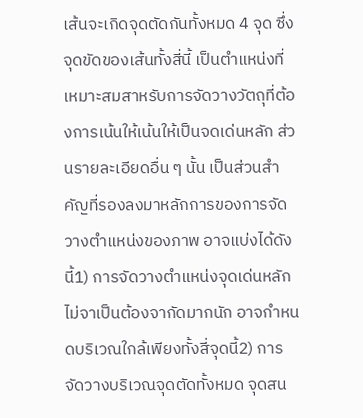เส้นจะเกิดจุดตัดกันทั้งหมด 4 จุด ซึ่งจุดขัดของเส้นทั้งสี่นี้ เป็นตำแหน่งที่เหมาะสมสาหรับการจัดวางวัตถุที่ต้องการเน้นให้เน้นให้เป็นจดเด่นหลัก ส่วนรายละเอียดอื่น ๆ นั้น เป็นส่วนสำคัญที่รองลงมาหลักการของการจัดวางตำแหน่งของภาพ อาจแบ่งได้ดังนี้1) การจัดวางตำแหน่งจุดเด่นหลักไม่จาเป็นต้องจากัดมากนัก อาจกำหนดบริเวณใกล้เพียงทั้งสี่จุดนี้2) การจัดวางบริเวณจุดตัดทั้งหมด จุดสน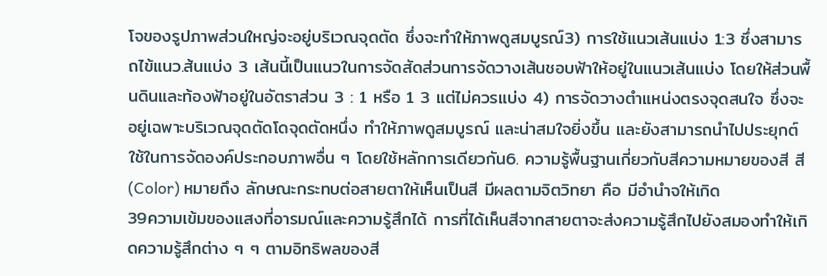โจของรูปภาพส่วนใหญ่จะอยู่บริเวณจุดตัด ซึ่งจะทำให้ภาพดูสมบูรณ์3) การใช้แนวเส้นแบ่ง 1:3 ซึ่งสามารถไข้แนว.ส้นแบ่ง 3 เส้นนี้เป็นแนวในการจัดสัดส่วนการจัดวางเส้นชอบฟ้าให้อยู่ในแนวเส้นแบ่ง โดยให้ส่วนพื้นดินและท้องฟ้าอยู่ในอัตราส่วน 3 : 1 หรือ 1 3 แต่ไม่ควรแบ่ง 4) การจัดวางตำแหน่งตรงจุดสนใจ ซึ่งจะอยู่เฉพาะบริเวณจุดตัดโดจุดตัดหนึ่ง ทำให้ภาพดูสมบูรณ์ และน่าสมใจยิ่งขึ้น และยังสามารถนำไปประยุกต์ใช้ในการจัดองค์ประกอบภาพอื่น ๆ โดยใช้หลักการเดียวกัน6. ความรู้พื้นฐานเกี่ยวกับสีความหมายของสี สี (Color) หมายถึง ลักษณะกระทบต่อสายตาให้เห็นเป็นสี มีผลตามจิตวิทยา คือ มีอำนำจให้เกิด
39ความเข้มของแสงที่อารมณ์และความรู้สึกได้ การที่ได้เห็นสีจากสายตาจะส่งความรู้สึกไปยังสมองทำให้เกิดความรู้สึกต่าง ๆ ๆ ตามอิทธิพลของสี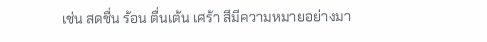เช่น สดชื่น ร้อน ตื่นเต้น เศร้า สีมีความหมายอย่างมา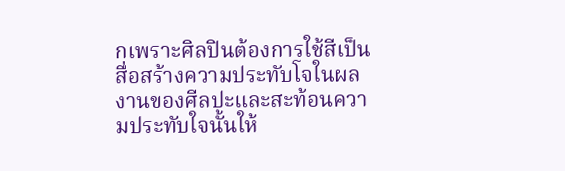กเพราะศิลปินต้องการใช้สีเป็นสื่อสร้างความประทับโจในผลงานของศีลปะและสะท้อนความประทับใจนั้นให้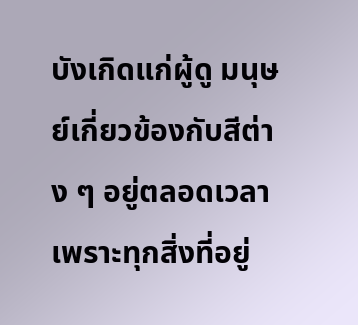บังเกิดแก่ผู้ดู มนุษย์เกี่ยวข้องกับสีต่าง ๆ อยู่ตลอดเวลาเพราะทุกสิ่งที่อยู่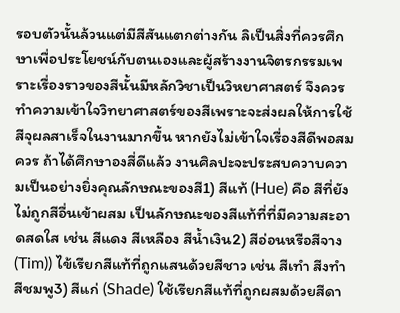รอบตัวนั้นล้วนแต่มีสีสันแตกต่างกัน ลิเป็นสิ่งที่ควรศึกษาเพื่อประโยชน์กับตนเองและผู้สร้างงานจิตรกรรมเพราะเรื่องราวของสีนั้นมีหลักวิชาเป็นวิหยาศาสตร์ จึงควรทำความเข้าใจวิทยาศาสตร์ของสีเพราะจะส่งผลให้การใช้สีจุผลสาเร็จในงานมากขึ้น หากยังไม่เข้าใจเรื่องสีดีพอสมควร ถ้าได้ศึกษาองสี่ดีแล้ว งานศิลปะจะประสบควาบความเป็นอย่างยิ่งคุณลักษณะของสี1) สีแท้ (Hue) คือ สีที่ยังไม่ถูกสีอื่นเข้าผสม เป็นลักษณะของสีแท้ที่ที่มีความสะอาดสดใส เช่น สีแดง สีเหลือง สีน้ำเงิน2) สีอ่อนหรือสีจาง (Tim)) ไข้เรียกสีแท้ที่ถูกแสนด้วยสีชาว เช่น สีเทำ สีงทำ สีชมพู3) สีแก่ (Shade) ใช้เรียกสีแท้ที่ถูกผสมด้วยสีดา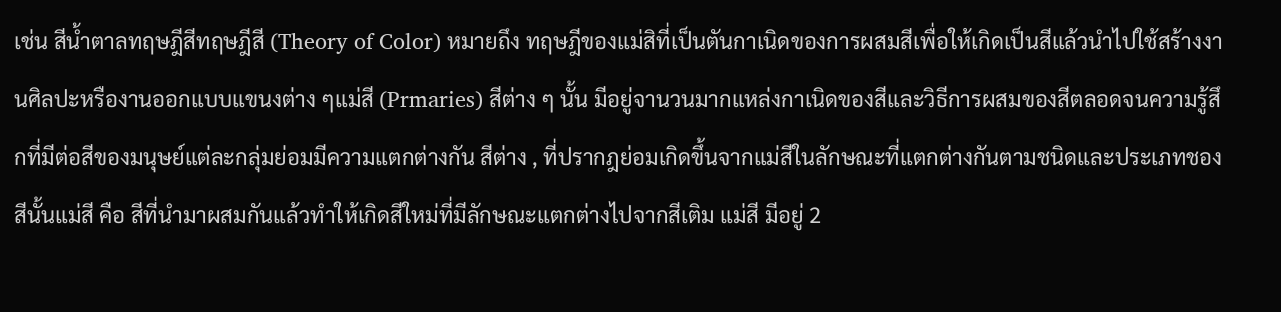เช่น สีน้ำตาลทฤษฎีสีทฤษฎีสี (Theory of Color) หมายถึง ทฤษฎีของแม่สิที่เป็นตันกาเนิดของการผสมสีเพื่อให้เกิดเป็นสีแล้วนำไปใช้สร้างงานศิลปะหรืองานออกแบบแขนงต่าง ๆแม่สี (Prmaries) สีต่าง ๆ นั้น มีอยู่จานวนมากแหล่งกาเนิดของสีและวิธีการผสมของสีตลอดจนความรู้สึกที่มีต่อสีของมนุษย์แต่ละกลุ่มย่อมมีความแตกต่างกัน สีต่าง , ที่ปรากฎย่อมเกิดขึ้นจากแม่สีในลักษณะที่แตกต่างกันตามชนิดและประเภทชองสีนั้นแม่สี คือ สีที่นำมาผสมกันแล้วทำให้เกิดสีใหม่ที่มีลักษณะแตกต่างไปจากสีเติม แม่สี มีอยู่ 2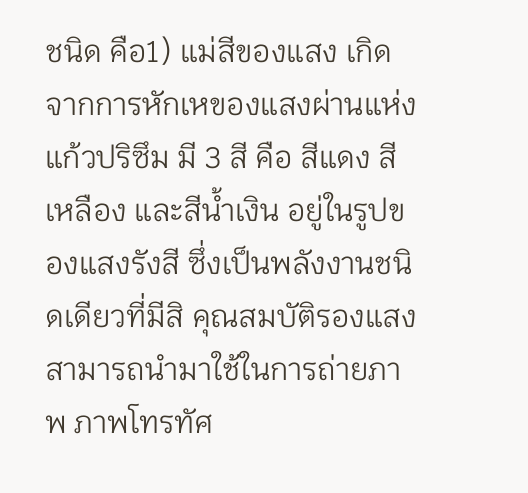ชนิด คือ1) แม่สีของแสง เกิดจากการหักเหของแสงผ่านแห่งแก้วปริซึม มี 3 สี คือ สีแดง สีเหลือง และสีน้ำเงิน อยู่ในรูปของแสงรังสี ซึ่งเป็นพลังงานชนิดเดียวที่มีสิ คุณสมบัติรองแสงสามารถนำมาใช้ในการถ่ายภาพ ภาพโทรทัศ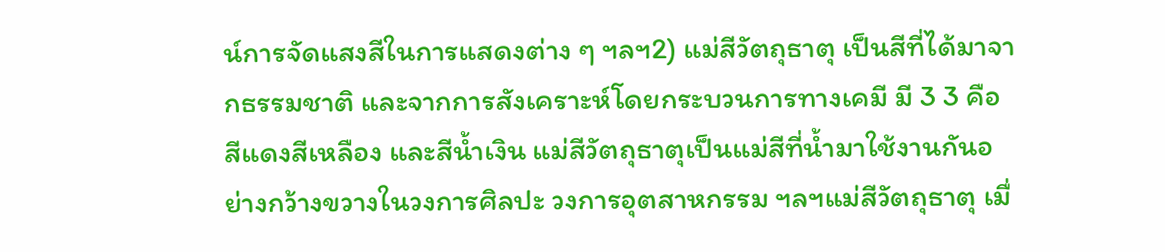น์การจัดแสงสีในการแสดงต่าง ๆ ฯลฯ2) แม่สีวัตถุธาตุ เป็นสีที่ได้มาจากธรรมชาติ และจากการสังเคราะห์โดยกระบวนการทางเคมี มี 3 3 คือ สีแดงสีเหลือง และสีน้ำเงิน แม่สีวัตถุธาตุเป็นแม่สีที่น้ำมาใช้งานกันอย่างกว้างขวางในวงการศิลปะ วงการอุตสาหกรรม ฯลฯแม่สีวัตถุธาตุ เมื่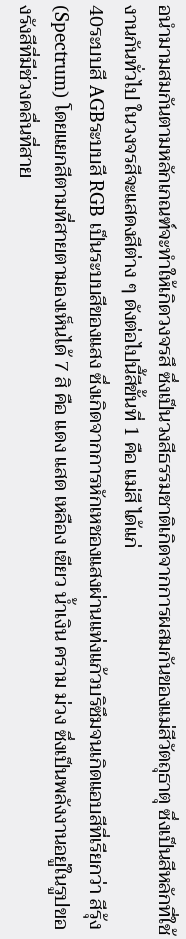อนำมามสมกันตามหลักเกณฑ์จะทำให้เกิดวงจรสึ ซึ่งเป็นวงสีธรรมชาติเกิดจากการผสมกันของแม่สีวัตถุธาตุ ซึ่งเป็นสีหลักที่ใช้งานกันทั่วไป ในวงจรสีจะแสดงสีต่าง ๆ ดังต่อไปนี้สีขั้นที่ 1 คือ แม่สี ได้แก่
40ระบบสี AGBระบบสี RGB เป็นระบบสีของแสง ซึ่งเกิดจากการหักเหชองแสงผ่านแท่งแก้วบริซึมจนเกิดแอบสีที่เรียกว่า สีรุ้ง(Spectrum) โดยแยกสีตามที่สายตามองเห็นได้ 7 สิ คือ แดง แสด เหลือง เขียว น้ำเงิน คราม ม่วง ซึ่งเป็นพลังงานอยู่ในรูปของรังสีที่มีช่วงคลื่นที่สาย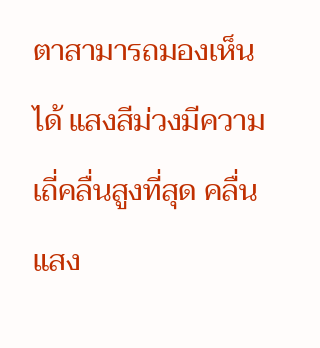ตาสามารถมองเห็นได้ แสงสีม่วงมีความเถี่คลื่นสูงที่สุด คลื่นแสง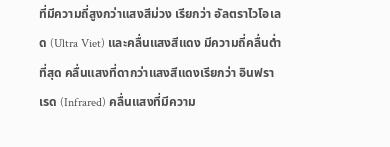ที่มีความถี่สูงกว่าแสงสีม่วง เรียกว่า อัลตราไวโอเลด (Ultra Viet) และคลื่นแสงสีแดง มีความถี่คลื่นต่ำที่สุด คลื่นแสงที่ดากว่าแสงสีแดงเรียกว่า อินฟราเรด (Infrared) คลื่นแสงที่มีความ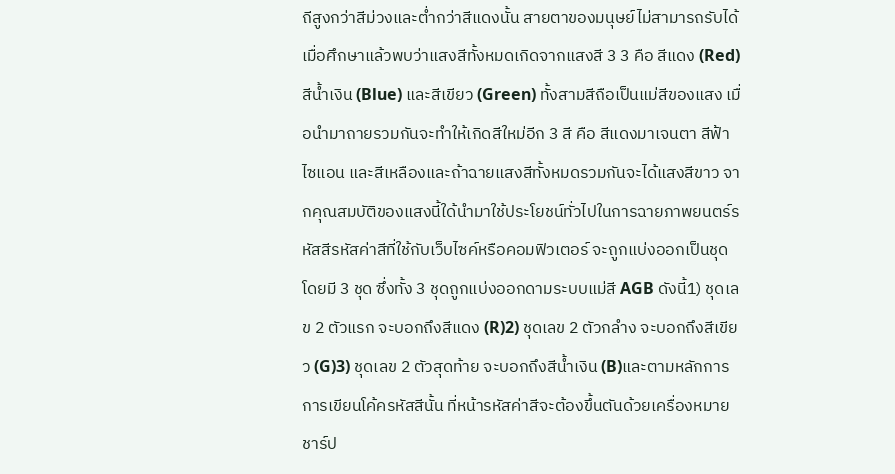ถีสูงกว่าสีม่วงและต่ำกว่าสีแดงนั้น สายตาของมนุษย์ไม่สามารถรับได้เมื่อศึกษาแล้วพบว่าแสงสีทั้งหมดเกิดจากแสงสี 3 3 คือ สีแดง (Red) สีน้ำเงิน (Blue) และสีเขียว (Green) ทั้งสามสีถือเป็นแม่สีของแสง เมื่อนำมาถายรวมกันจะทำให้เกิดสีใหม่อีก 3 สี คือ สีแดงมาเจนตา สีฟ้าไซแอน และสีเหลืองและถ้าฉายแสงสีทั้งหมดรวมกันจะได้แสงสีขาว จากคุณสมบัติของแสงนี้ใด้นำมาใช้ประโยชน์ทั่วไปในการฉายภาพยนตร์รหัสสีรหัสค่าสีที่ใช้กับเว็บไซค์หรือคอมฟิวเตอร์ จะถูกแบ่งออกเป็นชุด โดยมี 3 ชุด ซึ่งทั้ง 3 ชุดถูกแบ่งออกดามระบบแม่สี AGB ดังนี้1) ชุดเลข 2 ตัวแรก จะบอกถึงสีแดง (R)2) ชุดเลข 2 ตัวกลำง จะบอกถึงสีเขียว (G)3) ชุดเลข 2 ตัวสุดท้าย จะบอกถึงสีน้ำเงิน (B)และตามหลักการการเขียนโค้ครหัสสีนั้น ที่หน้ารหัสค่าสีจะต้องขึ้นตันด้วยเครื่องหมายชาร์ป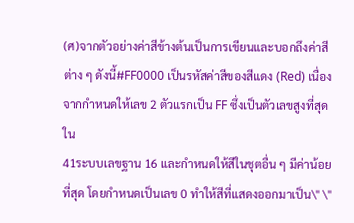(ศ)จากตัวอย่างค่าสีข้างต้นเป็นการเขียนและบอกถึงค่าสีต่าง ๆ ดังนี้#FF0000 เป็นรหัสค่าสีของสีแดง (Red) เนื่องจากกำหนดให้เลข 2 ตัวแรกเป็น FF ซึ่งเป็นตัวเลขสูงที่สุดใน
41ระบบเลขฐาน 16 และกำหนดให้สีในชุตอื่น ๆ มีค่าน้อยที่สุด โดยกำหนดเป็นเลข 0 ทำให้สีที่แสดงออกมาเป็น\" \"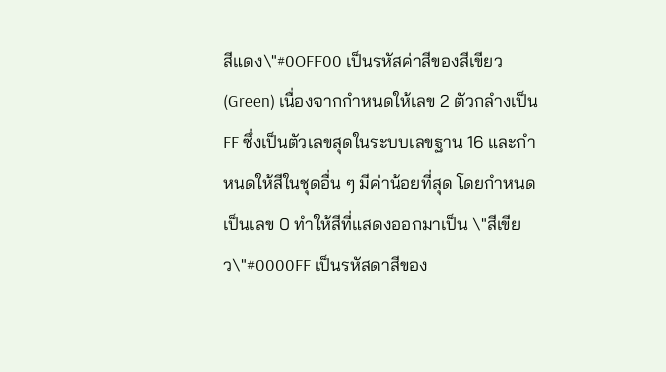สีแดง\"#0OFF00 เป็นรหัสค่าสีของสีเขียว (Green) เนื่องจากกำหนดให้เลข 2 ตัวกลำงเป็น FF ซึ่งเป็นตัวเลขสุดในระบบเลขฐาน 16 และกำหนดให้สีในชุดอื่น ๆ มีค่าน้อยที่สุด โดยกำหนดเป็นเลข 0 ทำให้สีที่แสดงออกมาเป็น \"สีเขียว\"#0000FF เป็นรหัสดาสีของ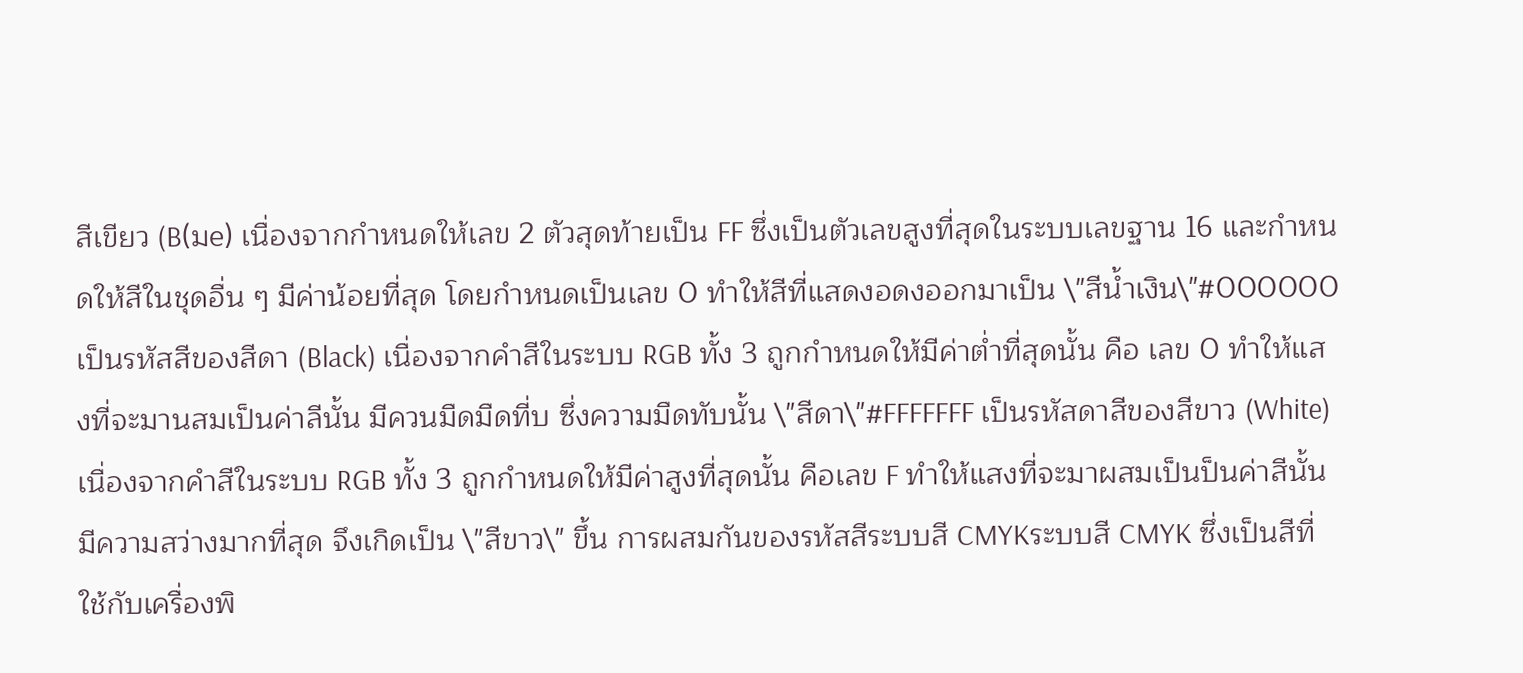สีเขียว (B(มe) เนื่องจากกำหนดให้เลข 2 ตัวสุดท้ายเป็น FF ซึ่งเป็นตัวเลขสูงที่สุดในระบบเลขฐาน 16 และกำหนดให้สีในชุดอื่น ๆ มีค่าน้อยที่สุด โดยกำหนดเป็นเลข 0 ทำให้สีที่แสดงอดงออกมาเป็น \"สีน้ำเงิน\"#000000 เป็นรหัสสีของสีดา (Black) เนื่องจากคำสีในระบบ RGB ทั้ง 3 ถูกกำหนดให้มีค่าต่ำที่สุดนั้น คือ เลข 0 ทำให้แสงที่จะมานสมเป็นค่าลีนั้น มีควนมืดมืดที่บ ซึ่งความมืดทับนั้น \"สีดา\"#FFFFFFF เป็นรหัสดาสีของสีขาว (White) เนื่องจากคำสีในระบบ RGB ทั้ง 3 ถูกกำหนดให้มีค่าสูงที่สุดนั้น คือเลข F ทำให้แสงที่จะมาผสมเป็นป็นค่าสีนั้น มีความสว่างมากที่สุด จึงเกิดเป็น \"สีขาว\" ขึ้น การผสมกันของรหัสสีระบบสี CMYKระบบสี CMYK ซึ่งเป็นสีที่ใช้กับเครื่องพิ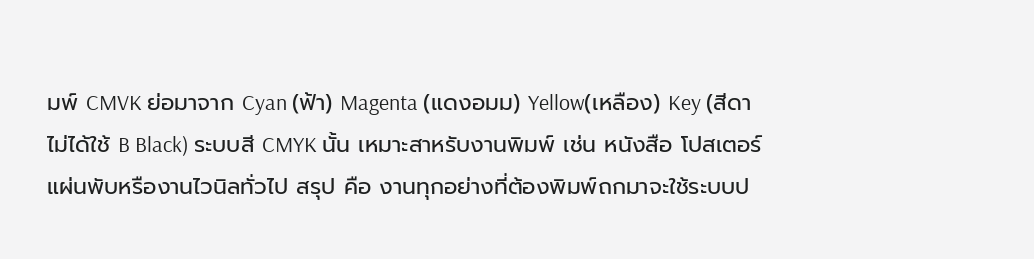มพ์ CMVK ย่อมาจาก Cyan (ฟ้า) Magenta (แดงอมม) Yellow(เหลือง) Key (สีดา ไม่ได้ใช้ B Black) ระบบสี CMYK นั้น เหมาะสาหรับงานพิมพ์ เช่น หนังสือ โปสเตอร์ แผ่นพับหรืองานไวนิลทั่วไป สรุป คือ งานทุกอย่างที่ต้องพิมพ์ถกมาจะใช้ระบบป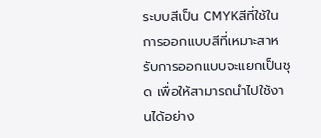ระบบสีเป็น CMYKสีที่ใช้ในการออกแบบสีที่เหมาะสาหรับการออกแบบจะแยกเป็นชุด เพื่อให้สามารถนำไปใช้งานได้อย่าง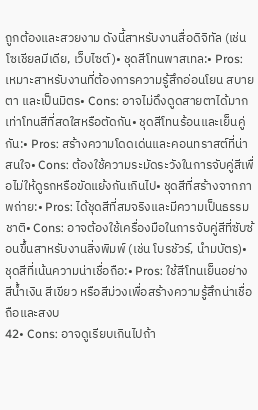ถูกต้องและสวยงาม ดังนี้สาหรับงานสื่อดิจิทัล (เช่น โซเชียลมีเดีย, เว็บไซต์)• ชุดสีโทนพาสเทล:• Pros: เหมาะสาหรับงานที่ต้องการความรู้สึกอ่อนโยน สบายตา และเป็นมิตร• Cons: อาจไม่ดึงดูดสายตาได้มากเท่าโทนสีที่สดใสหรือตัดกัน• ชุดสีโทนร้อนและเย็นคู่กัน:• Pros: สร้างความโดดเด่นและคอนทราสต์ที่น่าสนใจ• Cons: ต้องใช้ความระมัดระวังในการจับคู่สีเพื่อไม่ให้ดูรกหรือขัดแย้งกันเกินไป• ชุดสีที่สร้างจากภาพถ่าย:• Pros: ได้ชุดสีที่สมจริงและมีความเป็นธรรมชาติ• Cons: อาจต้องใช้เครื่องมือในการจับคู่สีที่ซับซ้อนขึ้นสาหรับงานสิ่งพิมพ์ (เช่น โบรชัวร์, นำมบัตร)• ชุดสีที่เน้นความน่าเชื่อถือ:• Pros: ใช้สีโทนเย็นอย่างสีน้ำเงิน สีเขียว หรือสีม่วงเพื่อสร้างความรู้สึกน่าเชื่อถือและสงบ
42• Cons: อาจดูเรียบเกินไปถ้า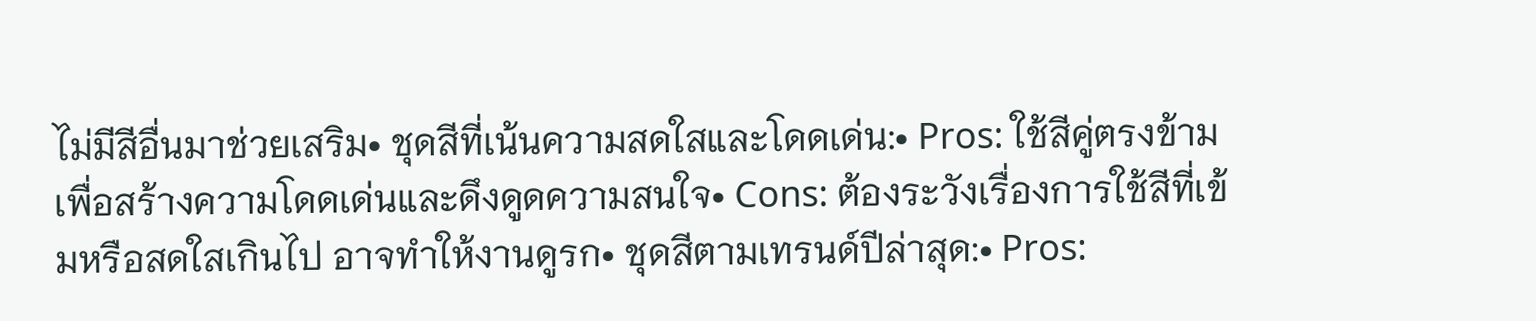ไม่มีสีอื่นมาช่วยเสริม• ชุดสีที่เน้นความสดใสและโดดเด่น:• Pros: ใช้สีคู่ตรงข้ามเพื่อสร้างความโดดเด่นและดึงดูดความสนใจ• Cons: ต้องระวังเรื่องการใช้สีที่เข้มหรือสดใสเกินไป อาจทำให้งานดูรก• ชุดสีตามเทรนด์ปีล่าสุด:• Pros: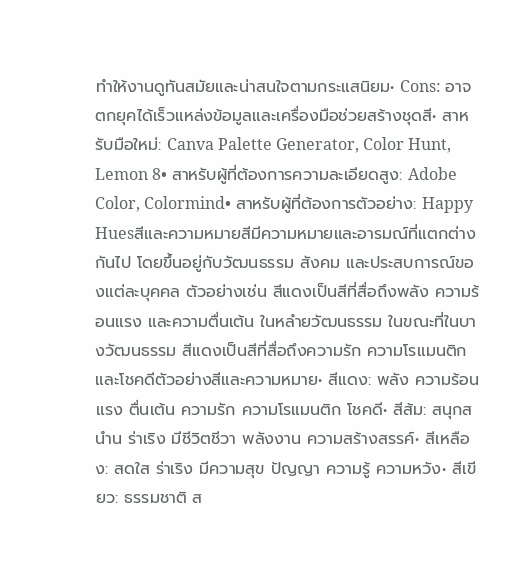ทำให้งานดูทันสมัยและน่าสนใจตามกระแสนิยม• Cons: อาจตกยุคได้เร็วแหล่งข้อมูลและเครื่องมือช่วยสร้างชุดสี• สาหรับมือใหม่: Canva Palette Generator, Color Hunt, Lemon 8• สาหรับผู้ที่ต้องการความละเอียดสูง: Adobe Color, Colormind• สาหรับผู้ที่ต้องการตัวอย่าง: Happy Huesสีและความหมายสีมีความหมายและอารมณ์ที่แตกต่างกันไป โดยขึ้นอยู่กับวัฒนธรรม สังคม และประสบการณ์ของแต่ละบุคคล ตัวอย่างเช่น สีแดงเป็นสีที่สื่อถึงพลัง ความร้อนแรง และความตื่นเต้น ในหลำยวัฒนธรรม ในขณะที่ในบางวัฒนธรรม สีแดงเป็นสีที่สื่อถึงความรัก ความโรแมนติก และโชคดีตัวอย่างสีและความหมาย• สีแดง: พลัง ความร้อนแรง ตื่นเต้น ความรัก ความโรแมนติก โชคดี• สีส้ม: สนุกสนำน ร่าเริง มีชีวิตชีวา พลังงาน ความสร้างสรรค์• สีเหลือง: สดใส ร่าเริง มีความสุข ปัญญา ความรู้ ความหวัง• สีเขียว: ธรรมชาติ ส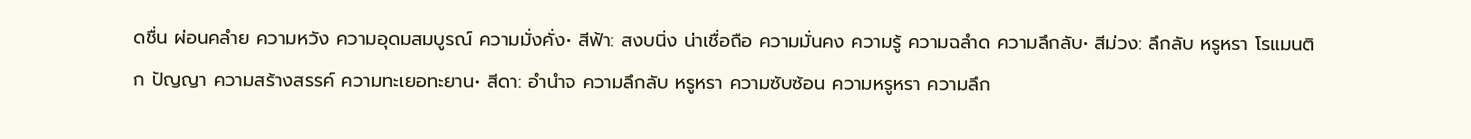ดชื่น ผ่อนคลำย ความหวัง ความอุดมสมบูรณ์ ความมั่งคั่ง• สีฟ้า: สงบนิ่ง น่าเชื่อถือ ความมั่นคง ความรู้ ความฉลำด ความลึกลับ• สีม่วง: ลึกลับ หรูหรา โรแมนติก ปัญญา ความสร้างสรรค์ ความทะเยอทะยาน• สีดา: อำนำจ ความลึกลับ หรูหรา ความซับซ้อน ความหรูหรา ความลึก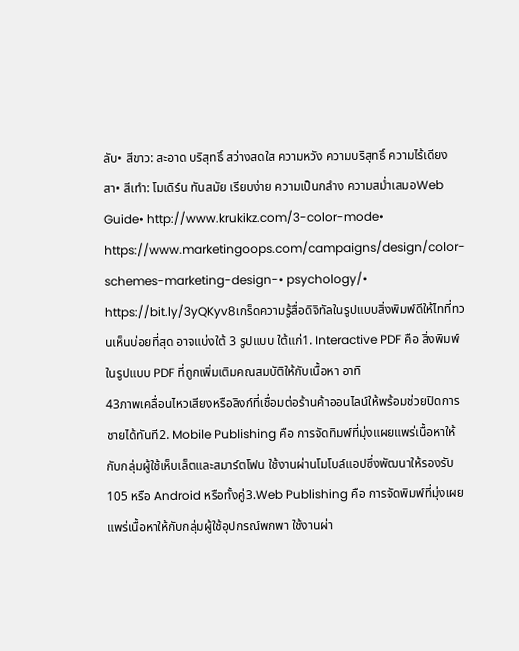ลับ• สีขาว: สะอาด บริสุทธิ์ สว่างสดใส ความหวัง ความบริสุทธิ์ ความไร้เดียงสา• สีเทำ: โมเดิร์น ทันสมัย เรียบง่าย ความเป็นกลำง ความสม่ำเสมอWeb Guide• http://www.krukikz.com/3-color-mode• https://www.marketingoops.com/campaigns/design/color-schemes-marketing-design-• psychology/• https://bit.ly/3yQKyv8เกร็ดความรู้สื่อดิจิทัลในรูปแบบสิ่งพิมพ์ดีให้ไทที่ทวนเห็นบ่อยที่สุด อาจแบ่งใต้ 3 รูปแบบ ใต้แก่1. Interactive PDF คือ สิ่งพิมพ์ในรูปแบบ PDF ที่ถูกเพิ่มเติมคณสมบัติให้กับเนื้อหา อาทิ
43ภาพเคลื่อนไหวเสียงหรือลิงก์ที่เชื่อมต่อร้านค้าออนไลน์ให้พร้อมช่วยปิดการชายได้ทันที2. Mobile Publishing คือ การจัดทิมพ์ที่มุ่งแผยแพร่เนื้อหาให้กับกลุ่มผู้ใช้เห็บเล็ตและสมาร์ตโฟน ใช้งานผ่านโมโบล์แอปซึ่งพัฒนาให้รองรับ 105 หรือ Android หรือทั้งคู่3.Web Publishing คือ การจัดพิมพ์ที่มุ่งเผยแพร่เนื้อหาให้กับกลุ่มผู้ใช้อุปกรณ์พกพา ใช้งานผ่า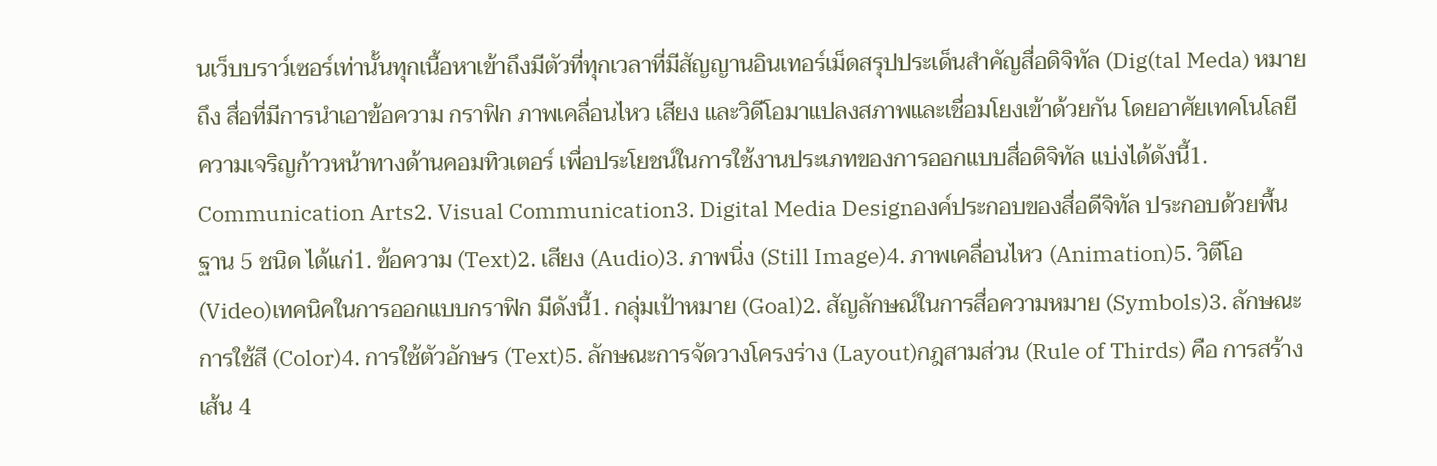นเว็บบราว์เซอร์เท่านั้นทุกเนื้อหาเข้าถึงมีตัวที่ทุกเวลาที่มีสัญญานอินเทอร์เม็ดสรุปประเด็นสำคัญสื่อดิจิทัล (Dig(tal Meda) หมายถึง สื่อที่มีการนำเอาข้อความ กราฟิก ภาพเคลื่อนไหว เสียง และวิดีโอมาแปลงสภาพและเชื่อมโยงเข้าด้วยกัน โดยอาศัยเทคโนโลยีความเจริญก้าวหน้าทางด้านคอมทิวเตอร์ เพื่อประโยชน์ในการใช้งานประเภทของการออกแบบสื่อดิจิทัล แบ่งได้ดังนี้1. Communication Arts2. Visual Communication3. Digital Media Designองค์ประกอบของสื่อดีจิทัล ประกอบด้วยพื้นฐาน 5 ชนิด ได้แก่1. ข้อความ (Text)2. เสียง (Audio)3. ภาพนิ่ง (Still Image)4. ภาพเคลื่อนไหว (Animation)5. วิตีโอ (Video)เทคนิคในการออกแบบกราฟิก มีดังนี้1. กลุ่มเป้าหมาย (Goal)2. สัญลักษณ์ในการสื่อความหมาย (Symbols)3. ลักษณะการใช้สี (Color)4. การใช้ตัวอักษร (Text)5. ลักษณะการจัดวางโครงร่าง (Layout)กฎสามส่วน (Rule of Thirds) คือ การสร้างเส้น 4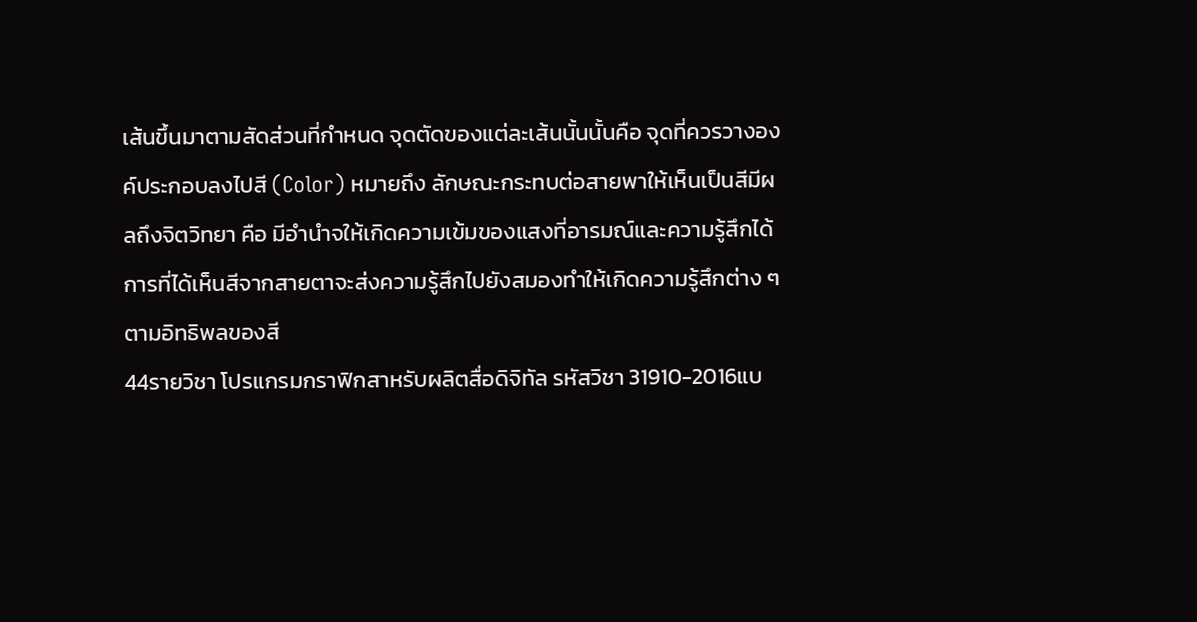เส้นขึ้นมาตามสัดส่วนที่กำหนด จุดตัดของแต่ละเส้นนั้นนั้นคือ จุดที่ควรวางองค์ประกอบลงไปสี (Color) หมายถึง ลักษณะกระทบต่อสายพาให้เห็นเป็นสีมีผลถึงจิตวิทยา คือ มีอำนำจให้เกิดความเข้มของแสงที่อารมณ์และความรู้สึกได้ การที่ได้เห็นสีจากสายตาจะส่งความรู้สึกไปยังสมองทำให้เกิดความรู้สึกต่าง ๆ ตามอิทธิพลของสี
44รายวิชา โปรแกรมกราฟิกสาหรับผลิตสื่อดิจิทัล รหัสวิชา 31910-2016แบ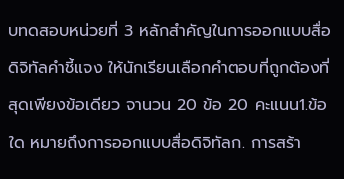บทดสอบหน่วยที่ 3 หลักสำคัญในการออกแบบสื่อดิจิทัลคำชี้แจง ให้นักเรียนเลือกคำตอบที่ถูกต้องที่สุดเพียงข้อเดียว จานวน 20 ข้อ 20 คะแนน1.ข้อใด หมายถึงการออกแบบสื่อดิจิทัลก. การสร้า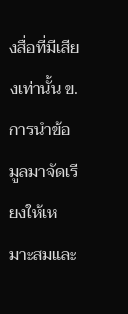งสื่อที่มีเสียงเท่านั้น ข. การนำข้อมูลมาจัดเรียงให้เหมาะสมและ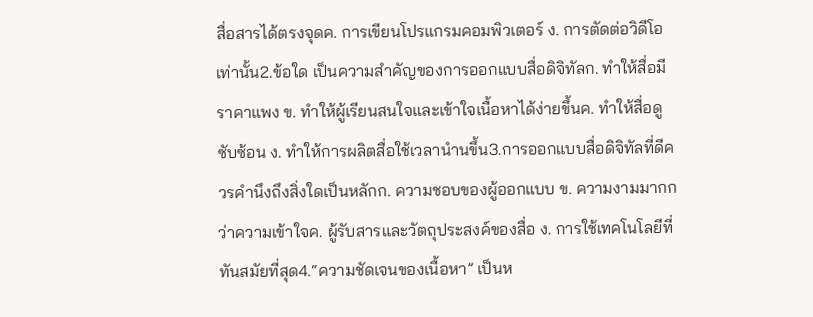สื่อสารได้ตรงจุดค. การเขียนโปรแกรมคอมพิวเตอร์ ง. การตัดต่อวิดีโอเท่านั้น2.ข้อใด เป็นความสำคัญของการออกแบบสื่อดิจิทัลก. ทำให้สื่อมีราคาแพง ข. ทำให้ผู้เรียนสนใจและเข้าใจเนื้อหาได้ง่ายขึ้นค. ทำให้สื่อดูซับซ้อน ง. ทำให้การผลิตสื่อใช้เวลานำนขึ้น3.การออกแบบสื่อดิจิทัลที่ดีควรคำนึงถึงสิ่งใดเป็นหลักก. ความชอบของผู้ออกแบบ ข. ความงามมากกว่าความเข้าใจค. ผู้รับสารและวัตถุประสงค์ของสื่อ ง. การใช้เทคโนโลยีที่ทันสมัยที่สุด4.“ความชัดเจนของเนื้อหา” เป็นห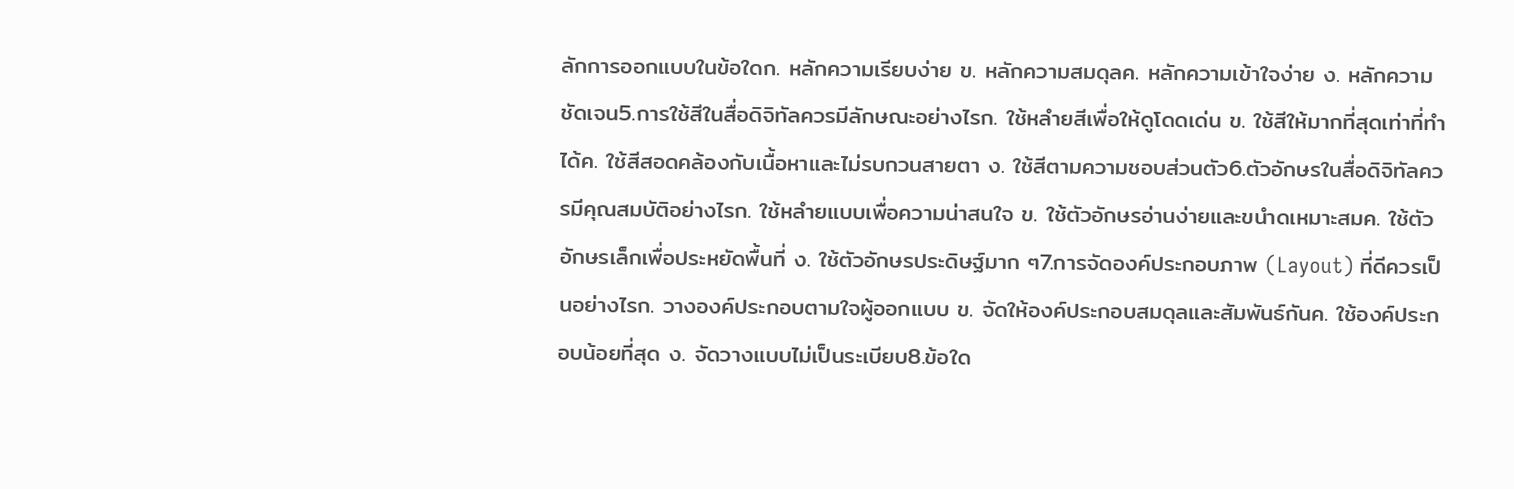ลักการออกแบบในข้อใดก. หลักความเรียบง่าย ข. หลักความสมดุลค. หลักความเข้าใจง่าย ง. หลักความชัดเจน5.การใช้สีในสื่อดิจิทัลควรมีลักษณะอย่างไรก. ใช้หลำยสีเพื่อให้ดูโดดเด่น ข. ใช้สีให้มากที่สุดเท่าที่ทำได้ค. ใช้สีสอดคล้องกับเนื้อหาและไม่รบกวนสายตา ง. ใช้สีตามความชอบส่วนตัว6.ตัวอักษรในสื่อดิจิทัลควรมีคุณสมบัติอย่างไรก. ใช้หลำยแบบเพื่อความน่าสนใจ ข. ใช้ตัวอักษรอ่านง่ายและขนำดเหมาะสมค. ใช้ตัวอักษรเล็กเพื่อประหยัดพื้นที่ ง. ใช้ตัวอักษรประดิษฐ์มาก ๆ7.การจัดองค์ประกอบภาพ (Layout) ที่ดีควรเป็นอย่างไรก. วางองค์ประกอบตามใจผู้ออกแบบ ข. จัดให้องค์ประกอบสมดุลและสัมพันธ์กันค. ใช้องค์ประกอบน้อยที่สุด ง. จัดวางแบบไม่เป็นระเบียบ8.ข้อใด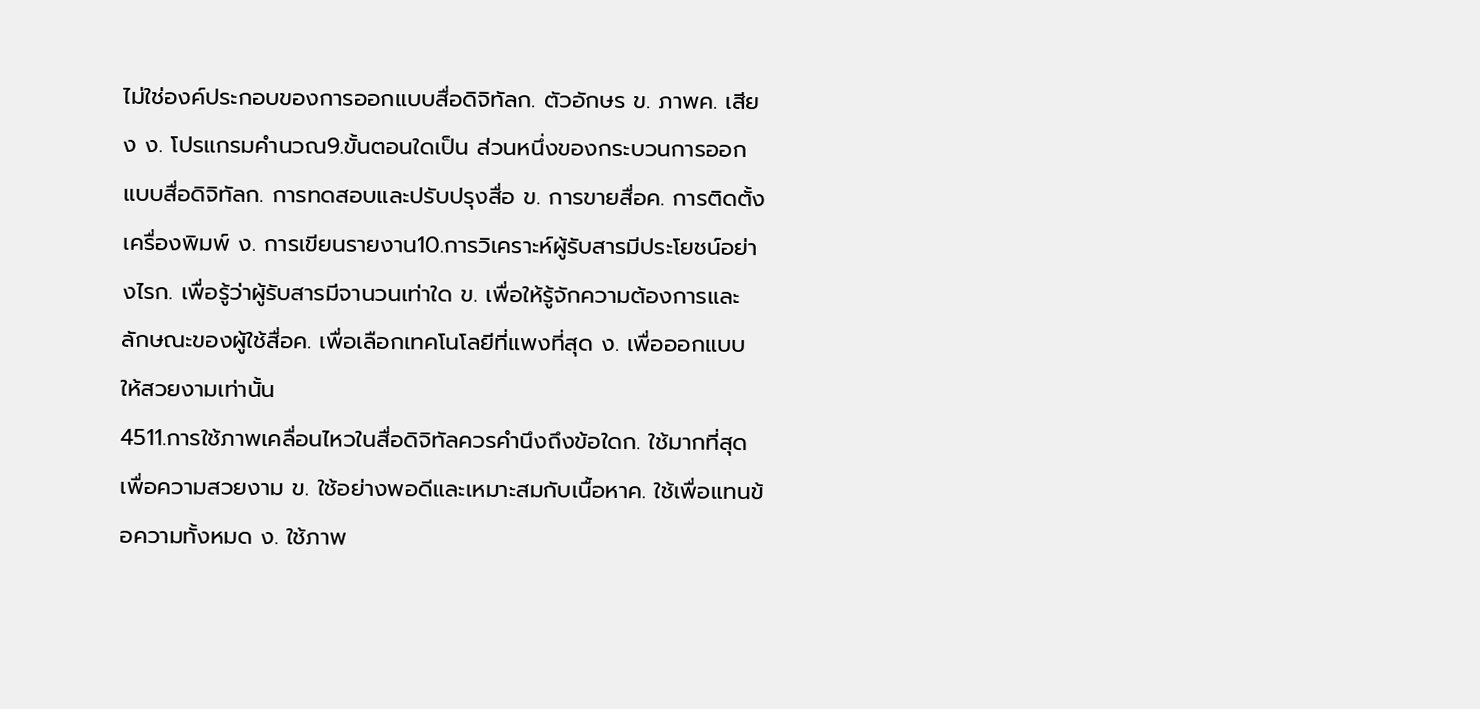ไม่ใช่องค์ประกอบของการออกแบบสื่อดิจิทัลก. ตัวอักษร ข. ภาพค. เสียง ง. โปรแกรมคำนวณ9.ขั้นตอนใดเป็น ส่วนหนึ่งของกระบวนการออกแบบสื่อดิจิทัลก. การทดสอบและปรับปรุงสื่อ ข. การขายสื่อค. การติดตั้งเครื่องพิมพ์ ง. การเขียนรายงาน10.การวิเคราะห์ผู้รับสารมีประโยชน์อย่างไรก. เพื่อรู้ว่าผู้รับสารมีจานวนเท่าใด ข. เพื่อให้รู้จักความต้องการและลักษณะของผู้ใช้สื่อค. เพื่อเลือกเทคโนโลยีที่แพงที่สุด ง. เพื่อออกแบบให้สวยงามเท่านั้น
4511.การใช้ภาพเคลื่อนไหวในสื่อดิจิทัลควรคำนึงถึงข้อใดก. ใช้มากที่สุดเพื่อความสวยงาม ข. ใช้อย่างพอดีและเหมาะสมกับเนื้อหาค. ใช้เพื่อแทนข้อความทั้งหมด ง. ใช้ภาพ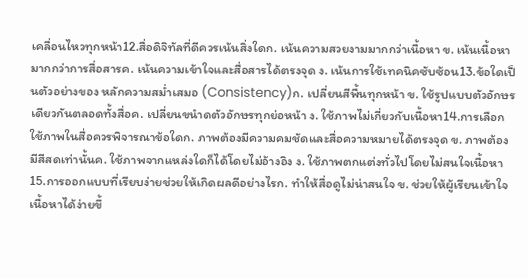เคลื่อนไหวทุกหน้า12.สื่อดิจิทัลที่ดีควรเน้นสิ่งใดก. เน้นความสวยงามมากกว่าเนื้อหา ข. เน้นเนื้อหามากกว่าการสื่อสารค. เน้นความเข้าใจและสื่อสารได้ตรงจุด ง. เน้นการใช้เทคนิคซับซ้อน13.ข้อใดเป็นตัวอย่างของ หลักความสม่ำเสมอ (Consistency)ก. เปลี่ยนสีพื้นทุกหน้า ข. ใช้รูปแบบตัวอักษรเดียวกันตลอดทั้งสื่อค. เปลี่ยนขนำดตัวอักษรทุกย่อหน้า ง. ใช้ภาพไม่เกี่ยวกับเนื้อหา14.การเลือกใช้ภาพในสื่อควรพิจารณาข้อใดก. ภาพต้องมีความคมชัดและสื่อความหมายได้ตรงจุด ข. ภาพต้องมีสีสดเท่านั้นค. ใช้ภาพจากแหล่งใดก็ได้โดยไม่อ้างอิง ง. ใช้ภาพตกแต่งทั่วไปโดยไม่สนใจเนื้อหา15.การออกแบบที่เรียบง่ายช่วยให้เกิดผลดีอย่างไรก. ทำให้สื่อดูไม่น่าสนใจ ข. ช่วยให้ผู้เรียนเข้าใจเนื้อหาได้ง่ายขึ้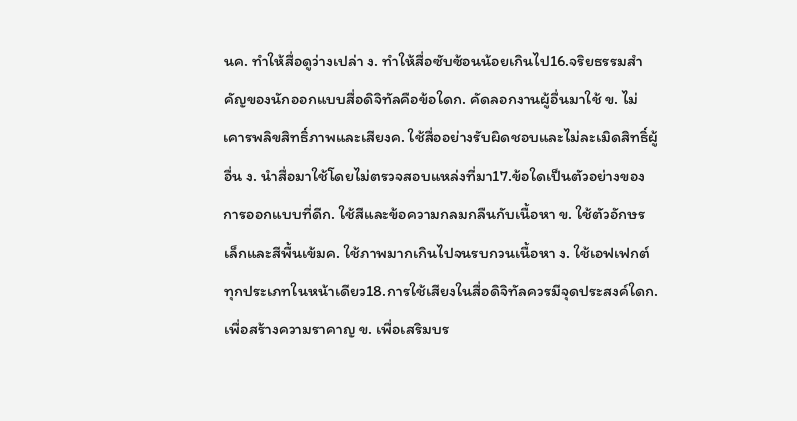นค. ทำให้สื่อดูว่างเปล่า ง. ทำให้สื่อซับซ้อนน้อยเกินไป16.จริยธรรมสำคัญของนักออกแบบสื่อดิจิทัลคือข้อใดก. คัดลอกงานผู้อื่นมาใช้ ข. ไม่เคารพลิขสิทธิ์ภาพและเสียงค. ใช้สื่ออย่างรับผิดชอบและไม่ละเมิดสิทธิ์ผู้อื่น ง. นำสื่อมาใช้โดยไม่ตรวจสอบแหล่งที่มา17.ข้อใดเป็นตัวอย่างของการออกแบบที่ดีก. ใช้สีและข้อความกลมกลืนกับเนื้อหา ข. ใช้ตัวอักษรเล็กและสีพื้นเข้มค. ใช้ภาพมากเกินไปจนรบกวนเนื้อหา ง. ใช้เอฟเฟกต์ทุกประเภทในหน้าเดียว18.การใช้เสียงในสื่อดิจิทัลควรมีจุดประสงค์ใดก. เพื่อสร้างความราคาญ ข. เพื่อเสริมบร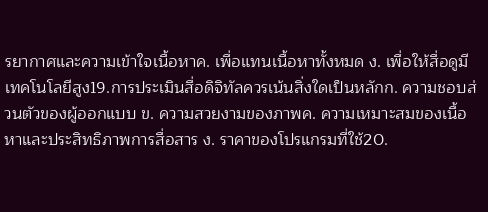รยากาศและความเข้าใจเนื้อหาค. เพื่อแทนเนื้อหาทั้งหมด ง. เพื่อให้สื่อดูมีเทคโนโลยีสูง19.การประเมินสื่อดิจิทัลควรเน้นสิ่งใดเป็นหลักก. ความชอบส่วนตัวของผู้ออกแบบ ข. ความสวยงามของภาพค. ความเหมาะสมของเนื้อหาและประสิทธิภาพการสื่อสาร ง. ราคาของโปรแกรมที่ใช้20.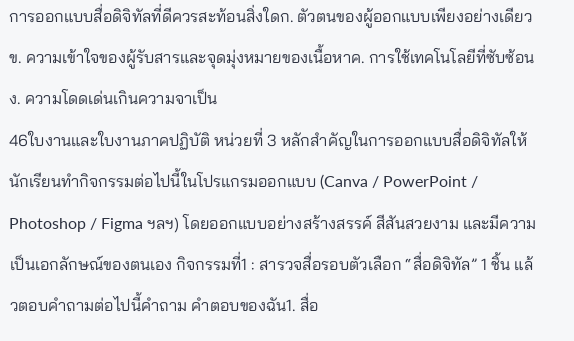การออกแบบสื่อดิจิทัลที่ดีควรสะท้อนสิ่งใดก. ตัวตนของผู้ออกแบบเพียงอย่างเดียว ข. ความเข้าใจของผู้รับสารและจุดมุ่งหมายของเนื้อหาค. การใช้เทคโนโลยีที่ซับซ้อน ง. ความโดดเด่นเกินความจาเป็น
46ใบงานและใบงานภาคปฏิบัติ หน่วยที่ 3 หลักสำคัญในการออกแบบสื่อดิจิทัลให้นักเรียนทำกิจกรรมต่อไปนี้ในโปรแกรมออกแบบ (Canva / PowerPoint / Photoshop / Figma ฯลฯ) โดยออกแบบอย่างสร้างสรรค์ สีสันสวยงาม และมีความเป็นเอกลักษณ์ของตนเอง กิจกรรมที่1 : สารวจสื่อรอบตัวเลือก “สื่อดิจิทัล” 1 ชิ้น แล้วตอบคำถามต่อไปนี้คำถาม คำตอบของฉัน1. สื่อ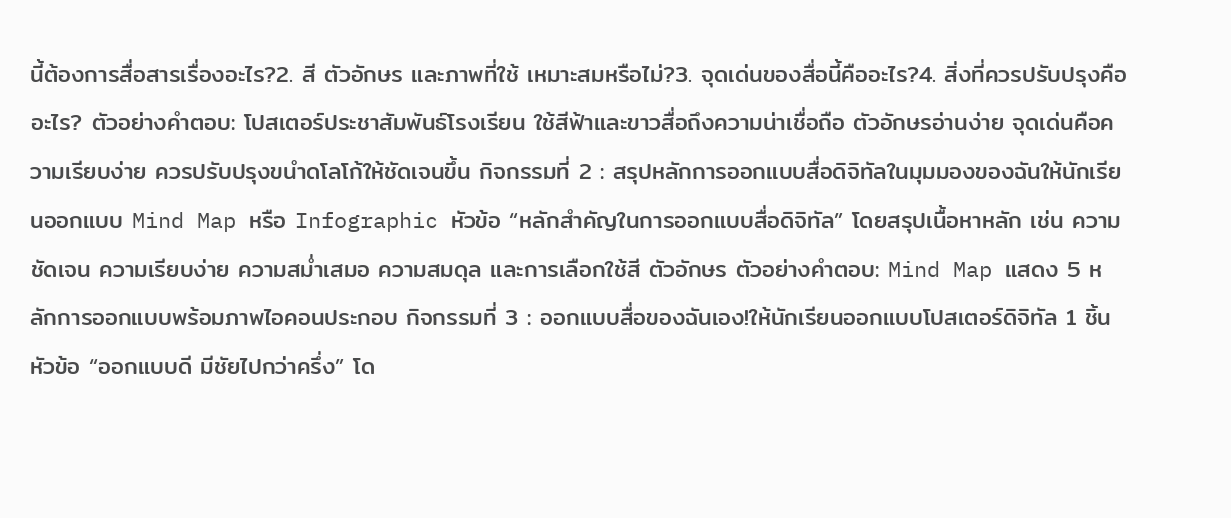นี้ต้องการสื่อสารเรื่องอะไร?2. สี ตัวอักษร และภาพที่ใช้ เหมาะสมหรือไม่?3. จุดเด่นของสื่อนี้คืออะไร?4. สิ่งที่ควรปรับปรุงคืออะไร? ตัวอย่างคำตอบ: โปสเตอร์ประชาสัมพันธ์โรงเรียน ใช้สีฟ้าและขาวสื่อถึงความน่าเชื่อถือ ตัวอักษรอ่านง่าย จุดเด่นคือความเรียบง่าย ควรปรับปรุงขนำดโลโก้ให้ชัดเจนขึ้น กิจกรรมที่ 2 : สรุปหลักการออกแบบสื่อดิจิทัลในมุมมองของฉันให้นักเรียนออกแบบ Mind Map หรือ Infographic หัวข้อ “หลักสำคัญในการออกแบบสื่อดิจิทัล” โดยสรุปเนื้อหาหลัก เช่น ความชัดเจน ความเรียบง่าย ความสม่ำเสมอ ความสมดุล และการเลือกใช้สี ตัวอักษร ตัวอย่างคำตอบ: Mind Map แสดง 5 หลักการออกแบบพร้อมภาพไอคอนประกอบ กิจกรรมที่ 3 : ออกแบบสื่อของฉันเอง!ให้นักเรียนออกแบบโปสเตอร์ดิจิทัล 1 ชิ้น หัวข้อ “ออกแบบดี มีชัยไปกว่าครึ่ง” โด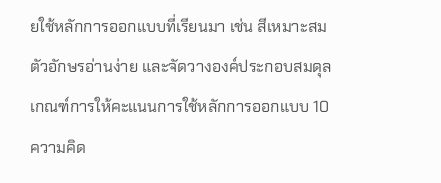ยใช้หลักการออกแบบที่เรียนมา เช่น สีเหมาะสม ตัวอักษรอ่านง่าย และจัดวางองค์ประกอบสมดุล เกณฑ์การให้คะแนนการใช้หลักการออกแบบ 10ความคิด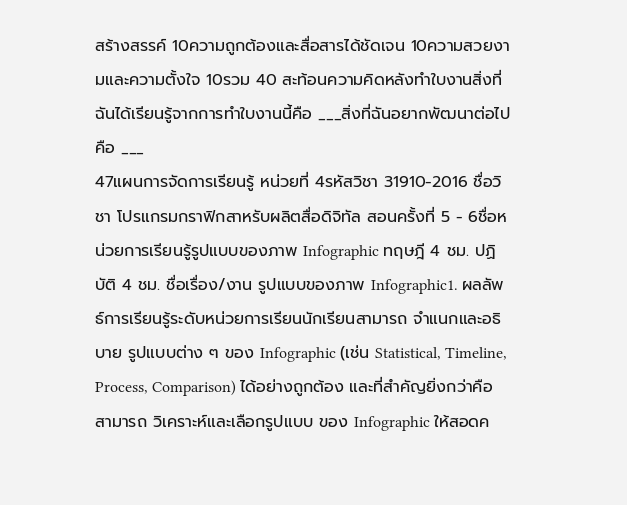สร้างสรรค์ 10ความถูกต้องและสื่อสารได้ชัดเจน 10ความสวยงามและความตั้งใจ 10รวม 40 สะท้อนความคิดหลังทำใบงานสิ่งที่ฉันได้เรียนรู้จากการทำใบงานนี้คือ ___สิ่งที่ฉันอยากพัฒนาต่อไปคือ ___
47แผนการจัดการเรียนรู้ หน่วยที่ 4รหัสวิชา 31910-2016 ชื่อวิชา โปรแกรมกราฟิกสาหรับผลิตสื่อดิจิทัล สอนครั้งที่ 5 - 6ชื่อหน่วยการเรียนรู้รูปแบบของภาพ Infographic ทฤษฎี 4 ชม. ปฏิบัติ 4 ชม. ชื่อเรื่อง/งาน รูปแบบของภาพ Infographic1. ผลลัพธ์การเรียนรู้ระดับหน่วยการเรียนนักเรียนสามารถ จำแนกและอธิบาย รูปแบบต่าง ๆ ของ Infographic (เช่น Statistical, Timeline, Process, Comparison) ได้อย่างถูกต้อง และที่สำคัญยิ่งกว่าคือ สามารถ วิเคราะห์และเลือกรูปแบบ ของ Infographic ให้สอดค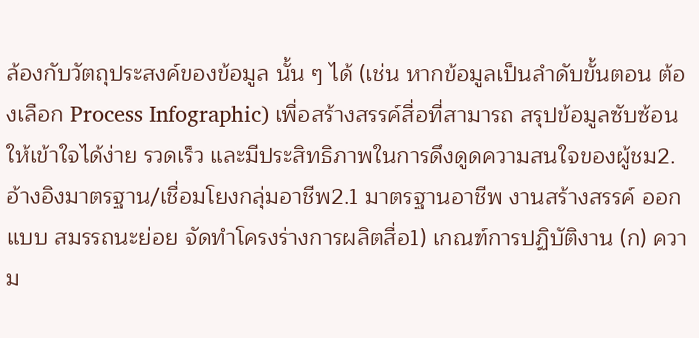ล้องกับวัตถุประสงค์ของข้อมูล นั้น ๆ ได้ (เช่น หากข้อมูลเป็นลำดับขั้นตอน ต้องเลือก Process Infographic) เพื่อสร้างสรรค์สื่อที่สามารถ สรุปข้อมูลซับซ้อน ให้เข้าใจได้ง่าย รวดเร็ว และมีประสิทธิภาพในการดึงดูดความสนใจของผู้ชม2. อ้างอิงมาตรฐาน/เชื่อมโยงกลุ่มอาชีพ2.1 มาตรฐานอาชีพ งานสร้างสรรค์ ออกแบบ สมรรถนะย่อย จัดทำโครงร่างการผลิตสื่อ1) เกณฑ์การปฏิบัติงาน (ก) ความ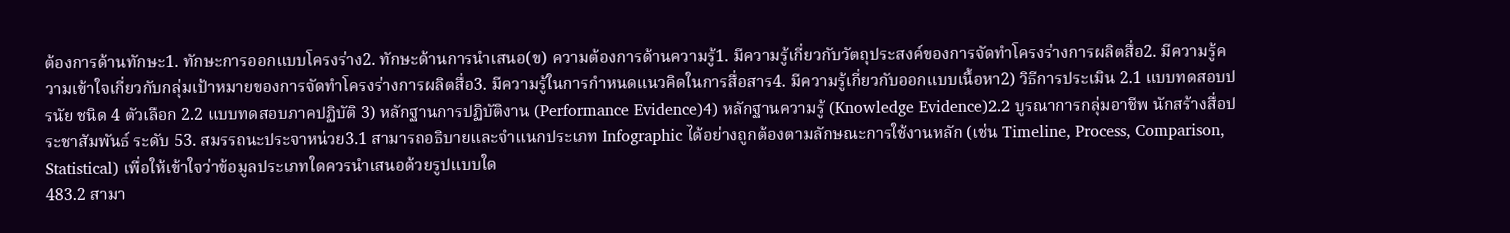ต้องการด้านทักษะ1. ทักษะการออกแบบโครงร่าง2. ทักษะด้านการนำเสนอ(ข) ความต้องการด้านความรู้1. มีความรู้เกี่ยวกับวัตถุประสงค์ของการจัดทำโครงร่างการผลิตสื่อ2. มีความรู้ความเข้าใจเกี่ยวกับกลุ่มเป้าหมายของการจัดทำโครงร่างการผลิตสื่อ3. มีความรู้ในการกำหนดแนวคิดในการสื่อสาร4. มีความรู้เกี่ยวกับออกแบบเนื้อหา2) วิธีการประเมิน 2.1 แบบทดสอบปรนัย ชนิด 4 ตัวเลือก 2.2 แบบทดสอบภาคปฏิบัติ 3) หลักฐานการปฏิบัติงาน (Performance Evidence)4) หลักฐานความรู้ (Knowledge Evidence)2.2 บูรณาการกลุ่มอาชีพ นักสร้างสื่อประชาสัมพันธ์ ระดับ 53. สมรรถนะประจาหน่วย3.1 สามารถอธิบายและจำแนกประเภท Infographic ได้อย่างถูกต้องตามลักษณะการใช้งานหลัก (เช่น Timeline, Process, Comparison, Statistical) เพื่อให้เข้าใจว่าข้อมูลประเภทใดควรนำเสนอด้วยรูปแบบใด
483.2 สามา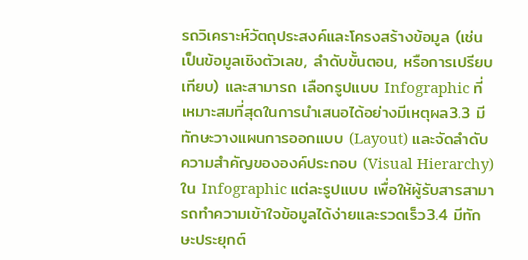รถวิเคราะห์วัตถุประสงค์และโครงสร้างข้อมูล (เช่น เป็นข้อมูลเชิงตัวเลข, ลำดับขั้นตอน, หรือการเปรียบเทียบ) และสามารถ เลือกรูปแบบ Infographic ที่เหมาะสมที่สุดในการนำเสนอได้อย่างมีเหตุผล3.3 มีทักษะวางแผนการออกแบบ (Layout) และจัดลำดับความสำคัญขององค์ประกอบ (Visual Hierarchy) ใน Infographic แต่ละรูปแบบ เพื่อให้ผู้รับสารสามารถทำความเข้าใจข้อมูลได้ง่ายและรวดเร็ว3.4 มีทักษะประยุกต์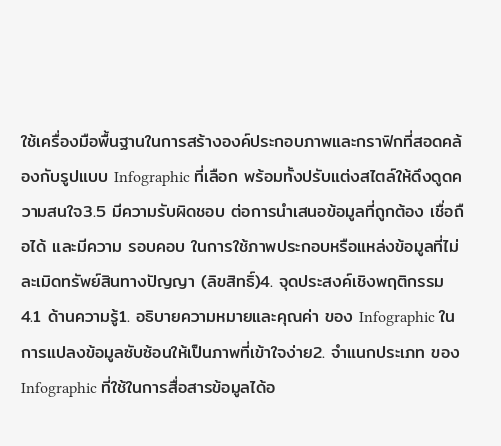ใช้เครื่องมือพื้นฐานในการสร้างองค์ประกอบภาพและกราฟิกที่สอดคล้องกับรูปแบบ Infographic ที่เลือก พร้อมทั้งปรับแต่งสไตล์ให้ดึงดูดความสนใจ3.5 มีความรับผิดชอบ ต่อการนำเสนอข้อมูลที่ถูกต้อง เชื่อถือได้ และมีความ รอบคอบ ในการใช้ภาพประกอบหรือแหล่งข้อมูลที่ไม่ละเมิดทรัพย์สินทางปัญญา (ลิขสิทธิ์)4. จุดประสงค์เชิงพฤติกรรม 4.1 ด้านความรู้1. อธิบายความหมายและคุณค่า ของ Infographic ในการแปลงข้อมูลซับซ้อนให้เป็นภาพที่เข้าใจง่าย2. จำแนกประเภท ของ Infographic ที่ใช้ในการสื่อสารข้อมูลได้อ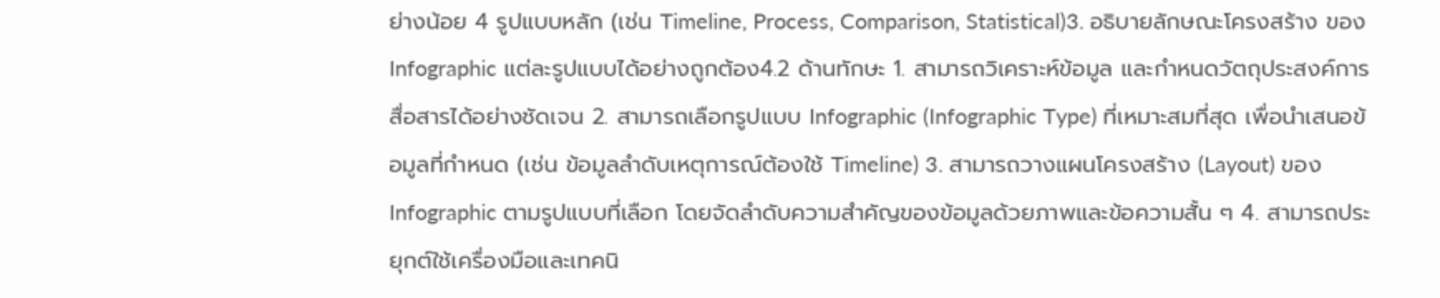ย่างน้อย 4 รูปแบบหลัก (เช่น Timeline, Process, Comparison, Statistical)3. อธิบายลักษณะโครงสร้าง ของ Infographic แต่ละรูปแบบได้อย่างถูกต้อง4.2 ด้านทักษะ 1. สามารถวิเคราะห์ข้อมูล และกำหนดวัตถุประสงค์การสื่อสารได้อย่างชัดเจน 2. สามารถเลือกรูปแบบ Infographic (Infographic Type) ที่เหมาะสมที่สุด เพื่อนำเสนอข้อมูลที่กำหนด (เช่น ข้อมูลลำดับเหตุการณ์ต้องใช้ Timeline) 3. สามารถวางแผนโครงสร้าง (Layout) ของ Infographic ตามรูปแบบที่เลือก โดยจัดลำดับความสำคัญของข้อมูลด้วยภาพและข้อความสั้น ๆ 4. สามารถประยุกต์ใช้เครื่องมือและเทคนิ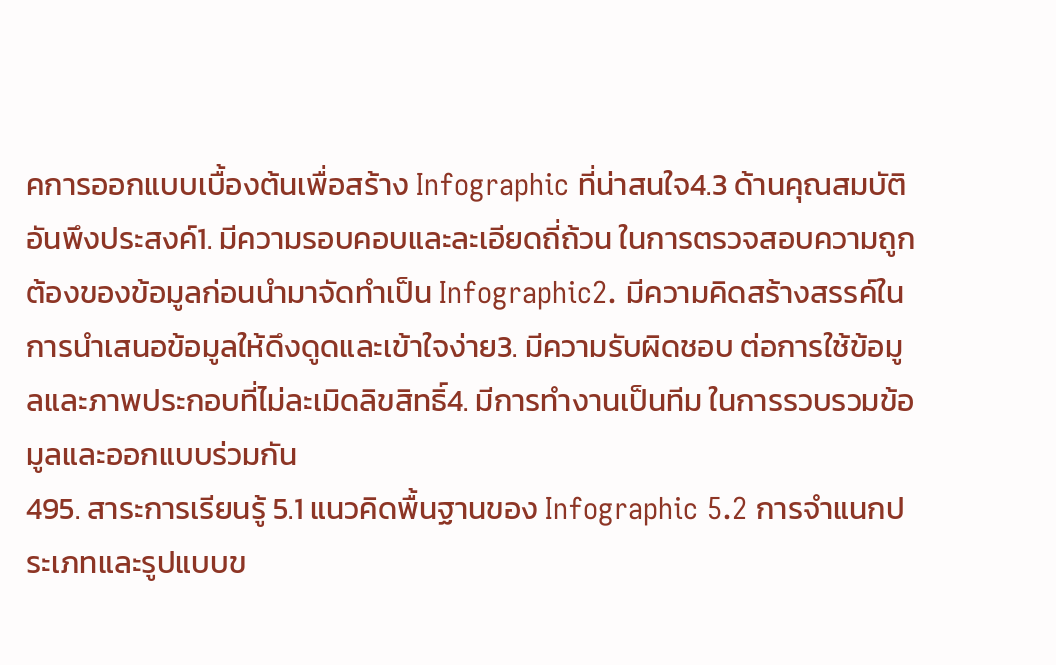คการออกแบบเบื้องต้นเพื่อสร้าง Infographic ที่น่าสนใจ4.3 ด้านคุณสมบัติอันพึงประสงค์1. มีความรอบคอบและละเอียดถี่ถ้วน ในการตรวจสอบความถูกต้องของข้อมูลก่อนนำมาจัดทำเป็น Infographic2. มีความคิดสร้างสรรค์ในการนำเสนอข้อมูลให้ดึงดูดและเข้าใจง่าย3. มีความรับผิดชอบ ต่อการใช้ข้อมูลและภาพประกอบที่ไม่ละเมิดลิขสิทธิ์4. มีการทำงานเป็นทีม ในการรวบรวมข้อมูลและออกแบบร่วมกัน
495. สาระการเรียนรู้ 5.1 แนวคิดพื้นฐานของ Infographic 5.2 การจำแนกประเภทและรูปแบบข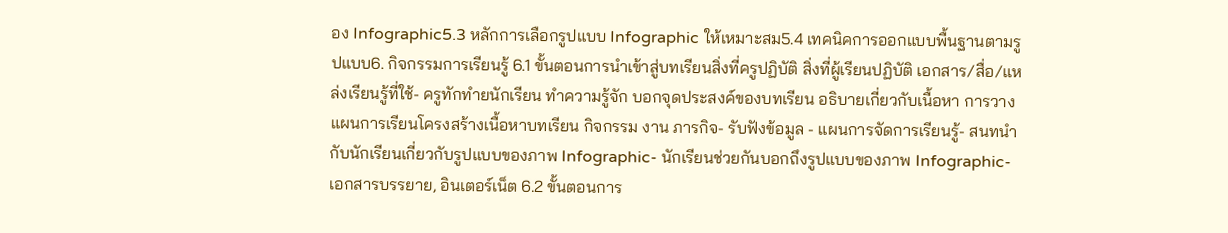อง Infographic5.3 หลักการเลือกรูปแบบ Infographic ให้เหมาะสม5.4 เทคนิคการออกแบบพื้นฐานตามรูปแบบ6. กิจกรรมการเรียนรู้ 6.1 ขั้นตอนการนำเข้าสู่บทเรียนสิ่งที่ครูปฏิบัติ สิ่งที่ผู้เรียนปฏิบัติ เอกสาร/สื่อ/แหล่งเรียนรู้ที่ใช้- ครูทักทำยนักเรียน ทำความรู้จัก บอกจุดประสงค์ของบทเรียน อธิบายเกี่ยวกับเนื้อหา การวางแผนการเรียนโครงสร้างเนื้อหาบทเรียน กิจกรรม งาน ภารกิจ- รับฟังข้อมูล - แผนการจัดการเรียนรู้- สนทนำกับนักเรียนเกี่ยวกับรูปแบบของภาพ Infographic- นักเรียนช่วยกันบอกถึงรูปแบบของภาพ Infographic- เอกสารบรรยาย, อินเตอร์เน็ต 6.2 ขั้นตอนการ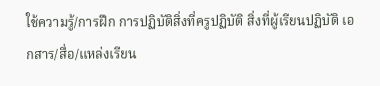ใช้ความรู้/การฝึก การปฏิบัติสิ่งที่ครูปฏิบัติ สิ่งที่ผู้เรียนปฏิบัติ เอกสาร/สื่อ/แหล่งเรียน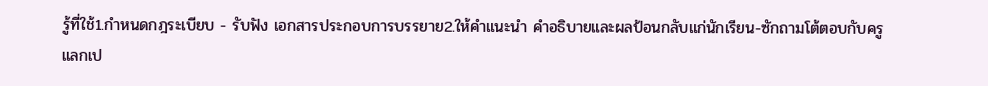รู้ที่ใช้1.กำหนดกฎระเบียบ - รับฟัง เอกสารประกอบการบรรยาย2.ให้คำแนะนำ คำอธิบายและผลป้อนกลับแก่นักเรียน-ซักถามโต้ตอบกับครูแลกเป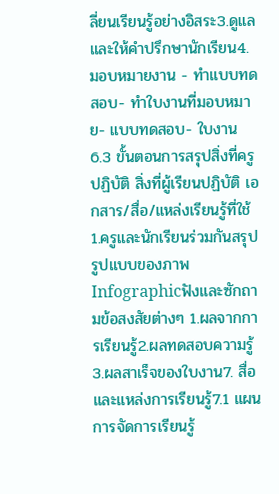ลี่ยนเรียนรู้อย่างอิสระ3.ดูแลและให้คำปรึกษานักเรียน4. มอบหมายงาน - ทำแบบทดสอบ- ทำใบงานที่มอบหมาย- แบบทดสอบ- ใบงาน 6.3 ขั้นตอนการสรุปสิ่งที่ครูปฏิบัติ สิ่งที่ผู้เรียนปฏิบัติ เอกสาร/สื่อ/แหล่งเรียนรู้ที่ใช้1.ครูและนักเรียนร่วมกันสรุปรูปแบบของภาพ Infographicฟังและซักถามข้อสงสัยต่างๆ 1.ผลจากการเรียนรู้2.ผลทดสอบความรู้3.ผลสาเร็จของใบงาน7. สื่อและแหล่งการเรียนรู้7.1 แผนการจัดการเรียนรู้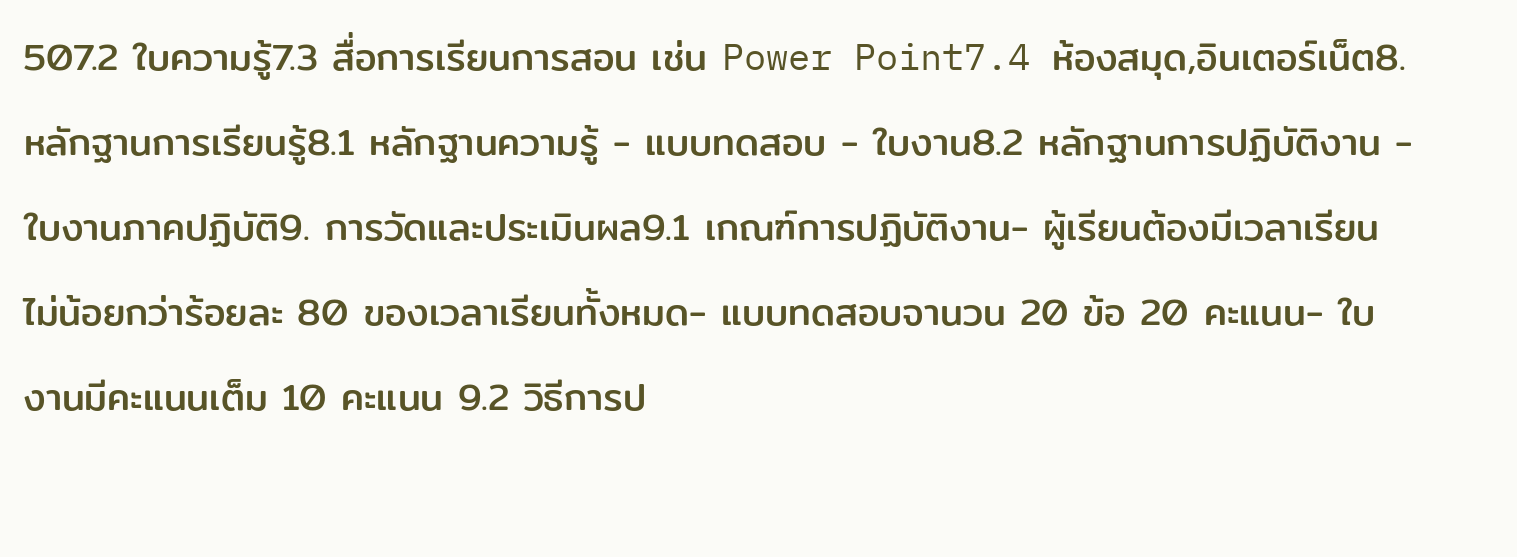507.2 ใบความรู้7.3 สื่อการเรียนการสอน เช่น Power Point7.4 ห้องสมุด,อินเตอร์เน็ต8. หลักฐานการเรียนรู้8.1 หลักฐานความรู้ - แบบทดสอบ - ใบงาน8.2 หลักฐานการปฏิบัติงาน - ใบงานภาคปฏิบัติ9. การวัดและประเมินผล9.1 เกณฑ์การปฏิบัติงาน- ผู้เรียนต้องมีเวลาเรียนไม่น้อยกว่าร้อยละ 80 ของเวลาเรียนทั้งหมด- แบบทดสอบจานวน 20 ข้อ 20 คะแนน- ใบงานมีคะแนนเต็ม 10 คะแนน 9.2 วิธีการป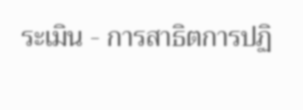ระเมิน - การสาธิตการปฏิ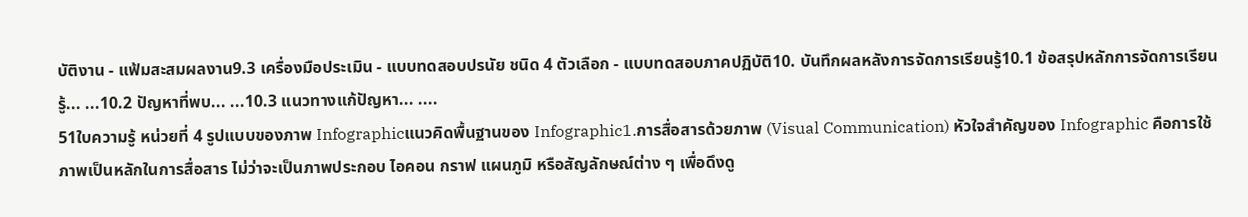บัติงาน - แฟ้มสะสมผลงาน9.3 เครื่องมือประเมิน - แบบทดสอบปรนัย ชนิด 4 ตัวเลือก - แบบทดสอบภาคปฏิบัติ10. บันทึกผลหลังการจัดการเรียนรู้10.1 ข้อสรุปหลักการจัดการเรียนรู้... ...10.2 ปัญหาที่พบ... ...10.3 แนวทางแก้ปัญหา... ....
51ใบความรู้ หน่วยที่ 4 รูปแบบของภาพ Infographicแนวคิดพื้นฐานของ Infographic1.การสื่อสารด้วยภาพ (Visual Communication) หัวใจสำคัญของ Infographic คือการใช้ภาพเป็นหลักในการสื่อสาร ไม่ว่าจะเป็นภาพประกอบ ไอคอน กราฟ แผนภูมิ หรือสัญลักษณ์ต่าง ๆ เพื่อดึงดู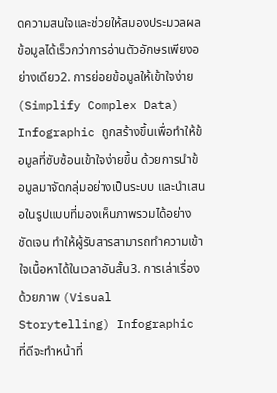ดความสนใจและช่วยให้สมองประมวลผลข้อมูลได้เร็วกว่าการอ่านตัวอักษรเพียงอย่างเดียว2. การย่อยข้อมูลให้เข้าใจง่าย (Simplify Complex Data) Infographic ถูกสร้างขึ้นเพื่อทำให้ข้อมูลที่ซับซ้อนเข้าใจง่ายขึ้น ด้วยการนำข้อมูลมาจัดกลุ่มอย่างเป็นระบบ และนำเสนอในรูปแบบที่มองเห็นภาพรวมได้อย่างชัดเจน ทำให้ผู้รับสารสามารถทำความเข้าใจเนื้อหาได้ในเวลาอันสั้น3. การเล่าเรื่องด้วยภาพ (Visual Storytelling) Infographic ที่ดีจะทำหน้าที่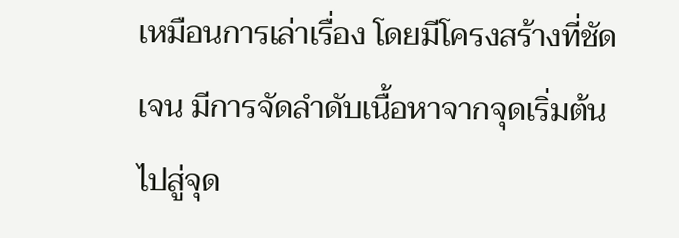เหมือนการเล่าเรื่อง โดยมีโครงสร้างที่ชัดเจน มีการจัดลำดับเนื้อหาจากจุดเริ่มต้นไปสู่จุด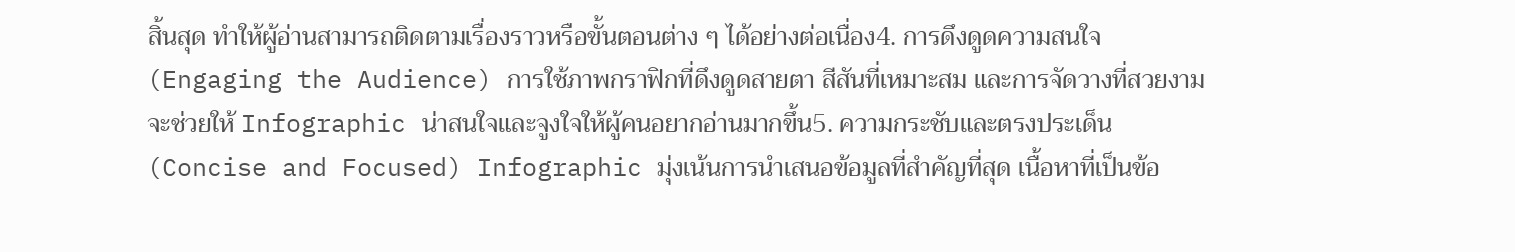สิ้นสุด ทำให้ผู้อ่านสามารถติดตามเรื่องราวหรือขั้นตอนต่าง ๆ ได้อย่างต่อเนื่อง4. การดึงดูดความสนใจ (Engaging the Audience) การใช้ภาพกราฟิกที่ดึงดูดสายตา สีสันที่เหมาะสม และการจัดวางที่สวยงาม จะช่วยให้ Infographic น่าสนใจและจูงใจให้ผู้คนอยากอ่านมากขึ้น5. ความกระชับและตรงประเด็น (Concise and Focused) Infographic มุ่งเน้นการนำเสนอข้อมูลที่สำคัญที่สุด เนื้อหาที่เป็นข้อ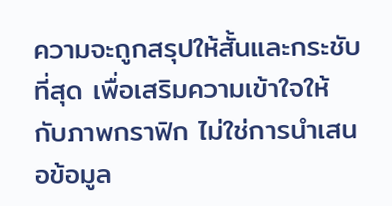ความจะถูกสรุปให้สั้นและกระชับที่สุด เพื่อเสริมความเข้าใจให้กับภาพกราฟิก ไม่ใช่การนำเสนอข้อมูล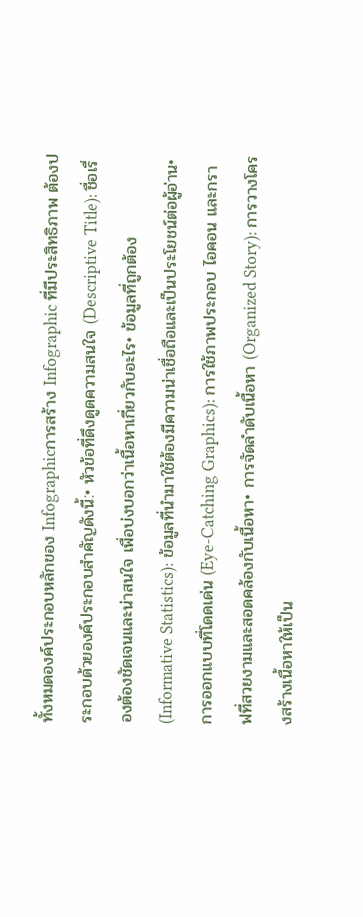ทั้งหมดองค์ประกอบหลักของ Infographicการสร้าง Infographic ที่มีประสิทธิภาพ ต้องประกอบด้วยองค์ประกอบสำคัญดังนี้:• หัวข้อที่ดึงดูดความสนใจ (Descriptive Title): ชื่อเรื่องต้องชัดเจนและน่าสนใจ เพื่อบ่งบอกว่าเนื้อหาเกี่ยวกับอะไร• ข้อมูลที่ถูกต้อง (Informative Statistics): ข้อมูลที่นำมาใช้ต้องมีความน่าเชื่อถือและเป็นประโยชน์ต่อผู้อ่าน• การออกแบบที่โดดเด่น (Eye-Catching Graphics): การใช้ภาพประกอบ ไอคอน และกราฟที่สวยงามและสอดคล้องกับเนื้อหา• การจัดลำดับเนื้อหา (Organized Story): การวางโครงสร้างเนื้อหาให้เป็น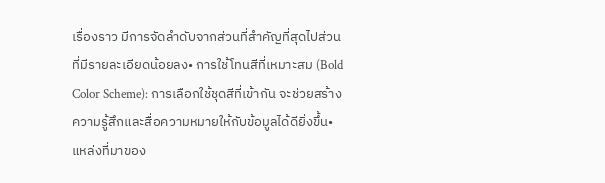เรื่องราว มีการจัดลำดับจากส่วนที่สำคัญที่สุดไปส่วนที่มีรายละเอียดน้อยลง• การใช้โทนสีที่เหมาะสม (Bold Color Scheme): การเลือกใช้ชุดสีที่เข้ากัน จะช่วยสร้างความรู้สึกและสื่อความหมายให้กับข้อมูลได้ดียิ่งขึ้น• แหล่งที่มาของ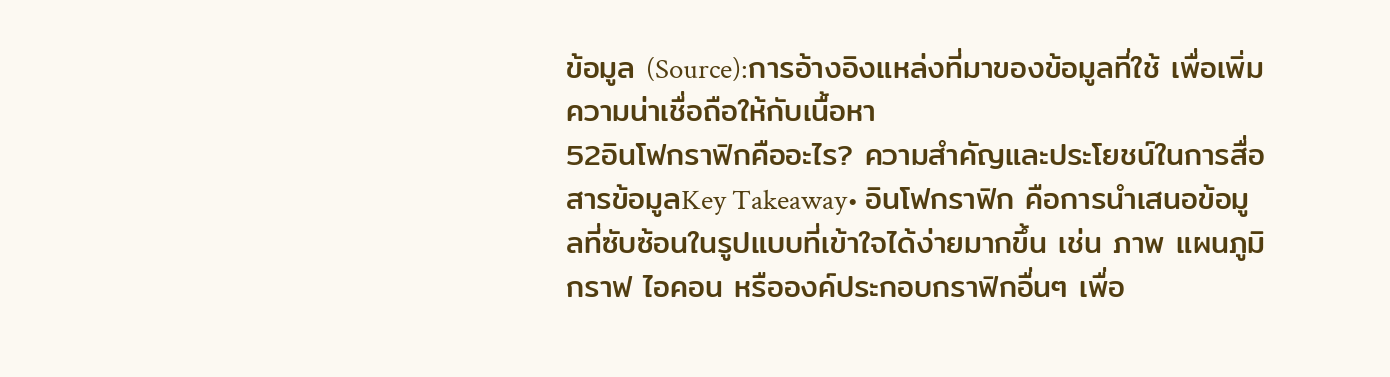ข้อมูล (Source):การอ้างอิงแหล่งที่มาของข้อมูลที่ใช้ เพื่อเพิ่มความน่าเชื่อถือให้กับเนื้อหา
52อินโฟกราฟิกคืออะไร? ความสำคัญและประโยชน์ในการสื่อสารข้อมูลKey Takeaway• อินโฟกราฟิก คือการนำเสนอข้อมูลที่ซับซ้อนในรูปแบบที่เข้าใจได้ง่ายมากขึ้น เช่น ภาพ แผนภูมิ กราฟ ไอคอน หรือองค์ประกอบกราฟิกอื่นๆ เพื่อ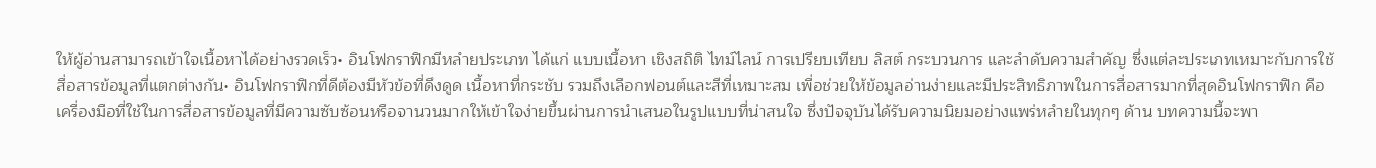ให้ผู้อ่านสามารถเข้าใจเนื้อหาได้อย่างรวดเร็ว• อินโฟกราฟิกมีหลำยประเภท ได้แก่ แบบเนื้อหา เชิงสถิติ ไทม์ไลน์ การเปรียบเทียบ ลิสต์ กระบวนการ และลำดับความสำคัญ ซึ่งแต่ละประเภทเหมาะกับการใช้สื่อสารข้อมูลที่แตกต่างกัน• อินโฟกราฟิกที่ดีต้องมีหัวข้อที่ดึงดูด เนื้อหาที่กระชับ รวมถึงเลือกฟอนต์และสีที่เหมาะสม เพื่อช่วยให้ข้อมูลอ่านง่ายและมีประสิทธิภาพในการสื่อสารมากที่สุดอินโฟกราฟิก คือเครื่องมือที่ใช้ในการสื่อสารข้อมูลที่มีความซับซ้อนหรือจานวนมากให้เข้าใจง่ายขึ้นผ่านการนำเสนอในรูปแบบที่น่าสนใจ ซึ่งปัจจุบันได้รับความนิยมอย่างแพร่หลำยในทุกๆ ด้าน บทความนี้จะพา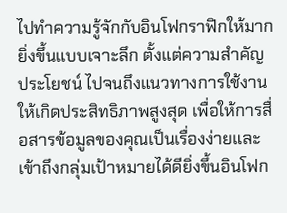ไปทำความรู้จักกับอินโฟกราฟิกให้มากยิ่งขึ้นแบบเจาะลึก ตั้งแต่ความสำคัญ ประโยชน์ ไปจนถึงแนวทางการใช้งานให้เกิดประสิทธิภาพสูงสุด เพื่อให้การสื่อสารข้อมูลของคุณเป็นเรื่องง่ายและเข้าถึงกลุ่มเป้าหมายได้ดียิ่งขึ้นอินโฟก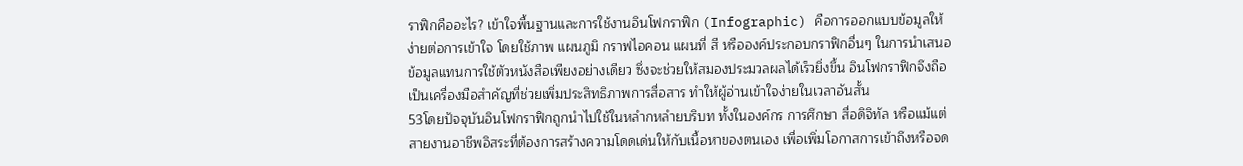ราฟิกคืออะไร? เข้าใจพื้นฐานและการใช้งานอินโฟกราฟิก (Infographic) คือการออกแบบข้อมูลให้ง่ายต่อการเข้าใจ โดยใช้ภาพ แผนภูมิ กราฟไอคอน แผนที่ สี หรือองค์ประกอบกราฟิกอื่นๆ ในการนำเสนอข้อมูลแทนการใช้ตัวหนังสือเพียงอย่างเดียว ซึ่งจะช่วยให้สมองประมวลผลได้เร็วยิ่งขึ้น อินโฟกราฟิกจึงถือเป็นเครื่องมือสำคัญที่ช่วยเพิ่มประสิทธิภาพการสื่อสาร ทำให้ผู้อ่านเข้าใจง่ายในเวลาอันสั้น
53โดยปัจจุบันอินโฟกราฟิกถูกนำไปใช้ในหลำกหลำยบริบท ทั้งในองค์กร การศึกษา สื่อดิจิทัล หรือแม้แต่สายงานอาชีพอิสระที่ต้องการสร้างความโดดเด่นให้กับเนื้อหาของตนเอง เพื่อเพิ่มโอกาสการเข้าถึงหรือจด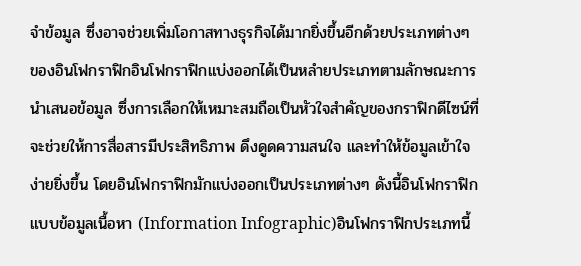จำข้อมูล ซึ่งอาจช่วยเพิ่มโอกาสทางธุรกิจได้มากยิ่งขึ้นอีกด้วยประเภทต่างๆ ของอินโฟกราฟิกอินโฟกราฟิกแบ่งออกได้เป็นหลำยประเภทตามลักษณะการนำเสนอข้อมูล ซึ่งการเลือกให้เหมาะสมถือเป็นหัวใจสำคัญของกราฟิกดีไซน์ที่จะช่วยให้การสื่อสารมีประสิทธิภาพ ดึงดูดความสนใจ และทำให้ข้อมูลเข้าใจง่ายยิ่งขึ้น โดยอินโฟกราฟิกมักแบ่งออกเป็นประเภทต่างๆ ดังนี้อินโฟกราฟิกแบบข้อมูลเนื้อหา (Information Infographic)อินโฟกราฟิกประเภทนี้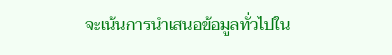จะเน้นการนำเสนอข้อมูลทั่วไปใน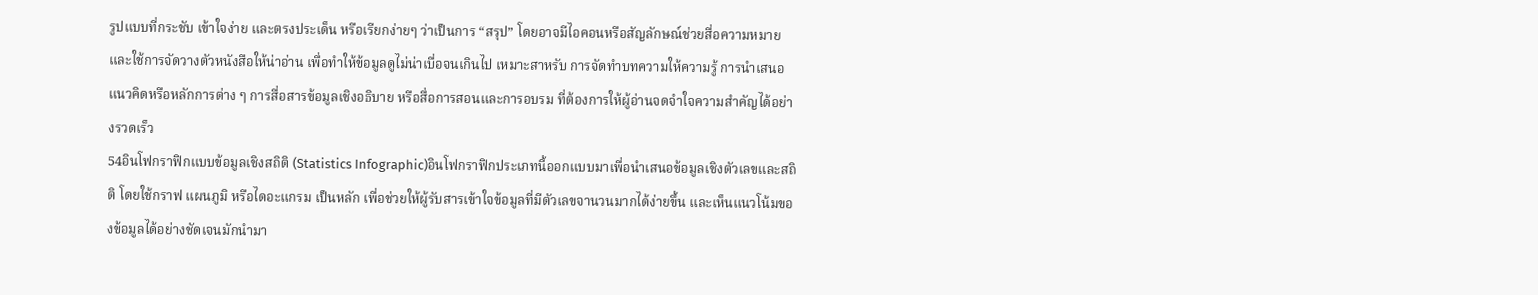รูปแบบที่กระชับ เข้าใจง่าย และตรงประเด็น หรือเรียกง่ายๆ ว่าเป็นการ “สรุป” โดยอาจมีไอคอนหรือสัญลักษณ์ช่วยสื่อความหมาย และใช้การจัดวางตัวหนังสือให้น่าอ่าน เพื่อทำให้ข้อมูลดูไม่น่าเบื่อจนเกินไป เหมาะสาหรับ การจัดทำบทความให้ความรู้ การนำเสนอแนวคิดหรือหลักการต่าง ๆ การสื่อสารข้อมูลเชิงอธิบาย หรือสื่อการสอนและการอบรม ที่ต้องการให้ผู้อ่านจดจำใจความสำคัญได้อย่างรวดเร็ว
54อินโฟกราฟิกแบบข้อมูลเชิงสถิติ (Statistics Infographic)อินโฟกราฟิกประเภทนี้ออกแบบมาเพื่อนำเสนอข้อมูลเชิงตัวเลขและสถิติ โดยใช้กราฟ แผนภูมิ หรือไดอะแกรม เป็นหลัก เพื่อช่วยให้ผู้รับสารเข้าใจข้อมูลที่มีตัวเลขจานวนมากได้ง่ายขึ้น และเห็นแนวโน้มของข้อมูลได้อย่างชัดเจนมักนำมา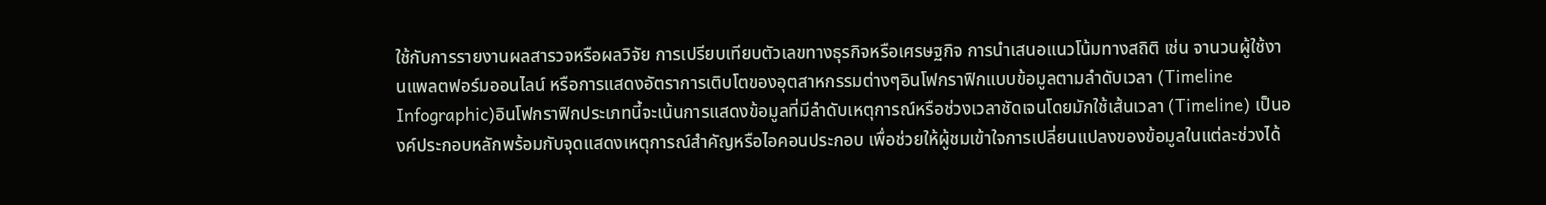ใช้กับการรายงานผลสารวจหรือผลวิจัย การเปรียบเทียบตัวเลขทางธุรกิจหรือเศรษฐกิจ การนำเสนอแนวโน้มทางสถิติ เช่น จานวนผู้ใช้งานแพลตฟอร์มออนไลน์ หรือการแสดงอัตราการเติบโตของอุตสาหกรรมต่างๆอินโฟกราฟิกแบบข้อมูลตามลำดับเวลา (Timeline Infographic)อินโฟกราฟิกประเภทนี้จะเน้นการแสดงข้อมูลที่มีลำดับเหตุการณ์หรือช่วงเวลาชัดเจนโดยมักใช้เส้นเวลา (Timeline) เป็นองค์ประกอบหลักพร้อมกับจุดแสดงเหตุการณ์สำคัญหรือไอคอนประกอบ เพื่อช่วยให้ผู้ชมเข้าใจการเปลี่ยนแปลงของข้อมูลในแต่ละช่วงได้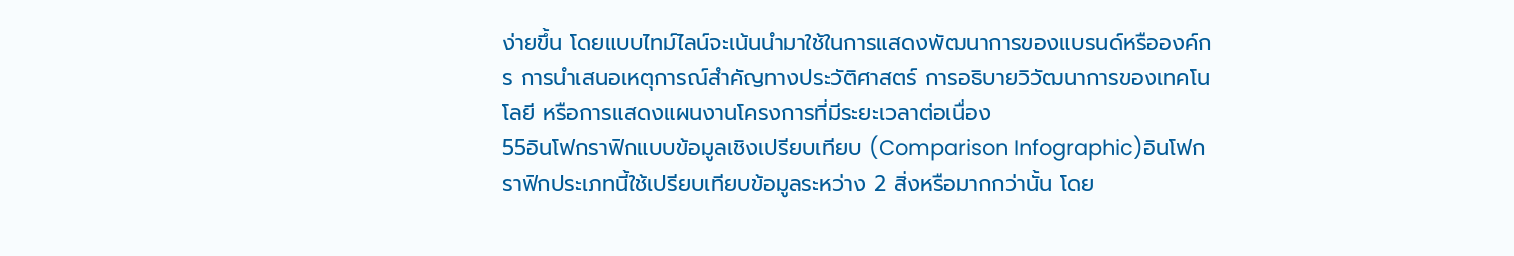ง่ายขึ้น โดยแบบไทม์ไลน์จะเน้นนำมาใช้ในการแสดงพัฒนาการของแบรนด์หรือองค์กร การนำเสนอเหตุการณ์สำคัญทางประวัติศาสตร์ การอธิบายวิวัฒนาการของเทคโนโลยี หรือการแสดงแผนงานโครงการที่มีระยะเวลาต่อเนื่อง
55อินโฟกราฟิกแบบข้อมูลเชิงเปรียบเทียบ (Comparison Infographic)อินโฟกราฟิกประเภทนี้ใช้เปรียบเทียบข้อมูลระหว่าง 2 สิ่งหรือมากกว่านั้น โดย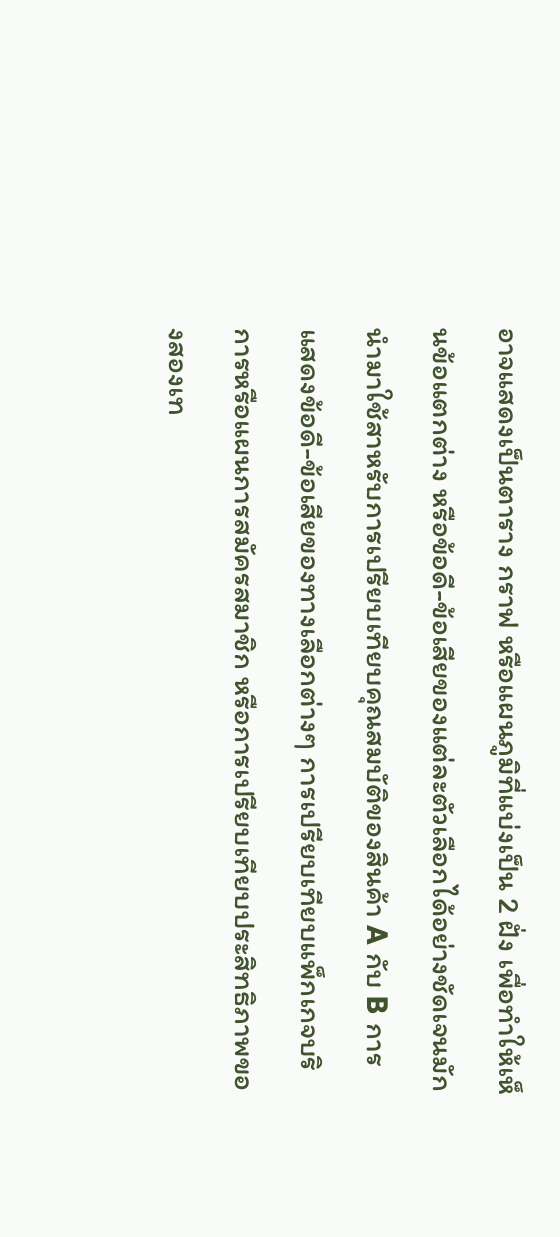อาจแสดงเป็นตาราง กราฟ หรือแผนภูมิที่แบ่งเป็น 2 ฝั่ง เพื่อทำให้เห็นข้อแตกต่าง หรือข้อดี-ข้อเสียของแต่ละตัวเลือกได้อย่างชัดเจนมักนำมาใช้สาหรับการเปรียบเทียบคุณสมบัติของสินค้า A กับ B การแสดงข้อดี-ข้อเสียของทางเลือกต่างๆ การเปรียบเทียบแพ็กเกจบริการหรือแผนการสมัครสมาชิก หรือการเปรียบเทียบประสิทธิภาพของสองเท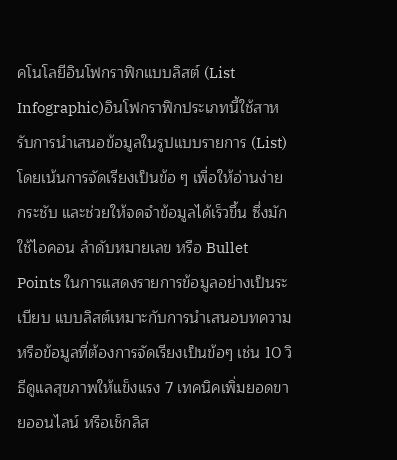คโนโลยีอินโฟกราฟิกแบบลิสต์ (List Infographic)อินโฟกราฟิกประเภทนี้ใช้สาหรับการนำเสนอข้อมูลในรูปแบบรายการ (List) โดยเน้นการจัดเรียงเป็นข้อ ๆ เพื่อให้อ่านง่าย กระชับ และช่วยให้จดจำข้อมูลได้เร็วขึ้น ซึ่งมักใช้ไอคอน ลำดับหมายเลข หรือ Bullet Points ในการแสดงรายการข้อมูลอย่างเป็นระเบียบ แบบลิสต์เหมาะกับการนำเสนอบทความหรือข้อมูลที่ต้องการจัดเรียงเป็นข้อๆ เช่น 10 วิธีดูแลสุขภาพให้แข็งแรง 7 เทคนิคเพิ่มยอดขายออนไลน์ หรือเช็กลิส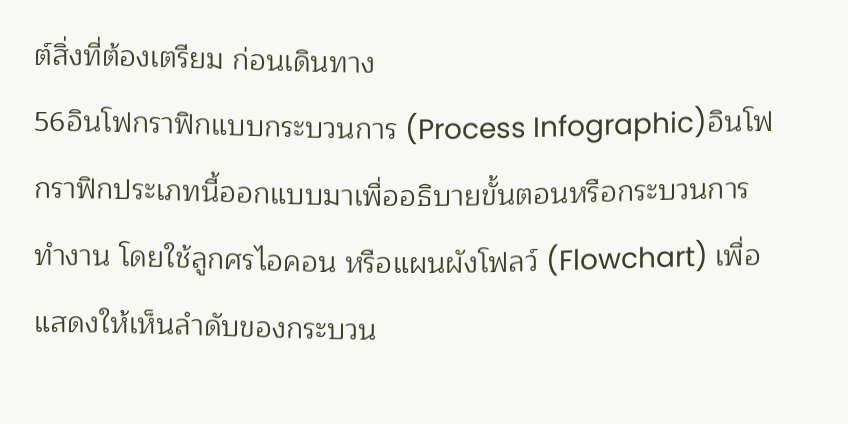ต์สิ่งที่ต้องเตรียม ก่อนเดินทาง
56อินโฟกราฟิกแบบกระบวนการ (Process Infographic)อินโฟกราฟิกประเภทนี้ออกแบบมาเพื่ออธิบายขั้นตอนหรือกระบวนการทำงาน โดยใช้ลูกศรไอคอน หรือแผนผังโฟลว์ (Flowchart) เพื่อแสดงให้เห็นลำดับของกระบวน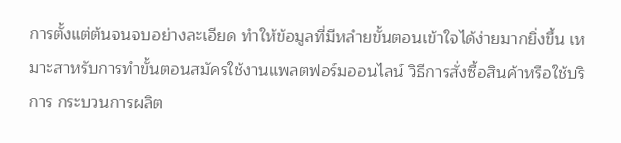การตั้งแต่ต้นจนจบอย่างละเอียด ทำให้ข้อมูลที่มีหลำยขั้นตอนเข้าใจได้ง่ายมากยิ่งขึ้น เหมาะสาหรับการทำขั้นตอนสมัครใช้งานแพลตฟอร์มออนไลน์ วิธีการสั่งซื้อสินค้าหรือใช้บริการ กระบวนการผลิต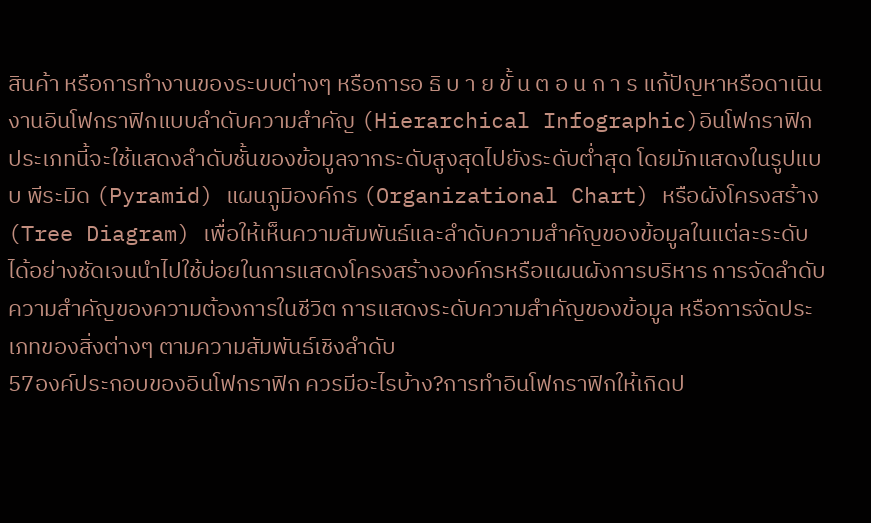สินค้า หรือการทำงานของระบบต่างๆ หรือการอ ธิ บ า ย ขั้ น ต อ น ก า ร แก้ปัญหาหรือดาเนินงานอินโฟกราฟิกแบบลำดับความสำคัญ (Hierarchical Infographic)อินโฟกราฟิกประเภทนี้จะใช้แสดงลำดับชั้นของข้อมูลจากระดับสูงสุดไปยังระดับต่ำสุด โดยมักแสดงในรูปแบบ พีระมิด (Pyramid) แผนภูมิองค์กร (Organizational Chart) หรือผังโครงสร้าง (Tree Diagram) เพื่อให้เห็นความสัมพันธ์และลำดับความสำคัญของข้อมูลในแต่ละระดับได้อย่างชัดเจนนำไปใช้บ่อยในการแสดงโครงสร้างองค์กรหรือแผนผังการบริหาร การจัดลำดับความสำคัญของความต้องการในชีวิต การแสดงระดับความสำคัญของข้อมูล หรือการจัดประเภทของสิ่งต่างๆ ตามความสัมพันธ์เชิงลำดับ
57องค์ประกอบของอินโฟกราฟิก ควรมีอะไรบ้าง?การทำอินโฟกราฟิกให้เกิดป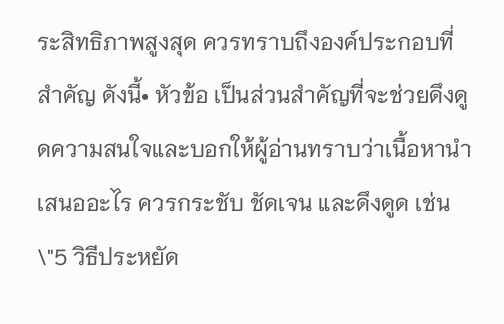ระสิทธิภาพสูงสุด ควรทราบถึงองค์ประกอบที่สำคัญ ดังนี้• หัวข้อ เป็นส่วนสำคัญที่จะช่วยดึงดูดความสนใจและบอกให้ผู้อ่านทราบว่าเนื้อหานำเสนออะไร ควรกระชับ ชัดเจน และดึงดูด เช่น \"5 วิธีประหยัด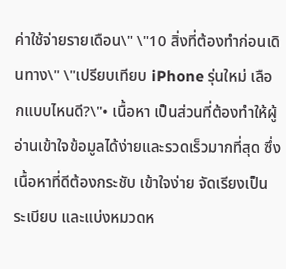ค่าใช้จ่ายรายเดือน\" \"10 สิ่งที่ต้องทำก่อนเดินทาง\" \"เปรียบเทียบ iPhone รุ่นใหม่ เลือกแบบไหนดี?\"• เนื้อหา เป็นส่วนที่ต้องทำให้ผู้อ่านเข้าใจข้อมูลได้ง่ายและรวดเร็วมากที่สุด ซึ่งเนื้อหาที่ดีต้องกระชับ เข้าใจง่าย จัดเรียงเป็นระเบียบ และแบ่งหมวดห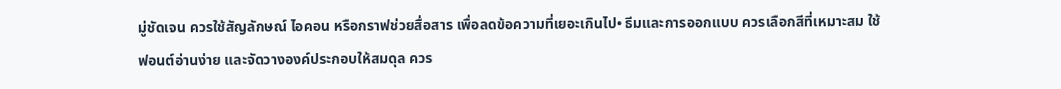มู่ชัดเจน ควรใช้สัญลักษณ์ ไอคอน หรือกราฟช่วยสื่อสาร เพื่อลดข้อความที่เยอะเกินไป• ธีมและการออกแบบ ควรเลือกสีที่เหมาะสม ใช้ฟอนต์อ่านง่าย และจัดวางองค์ประกอบให้สมดุล ควร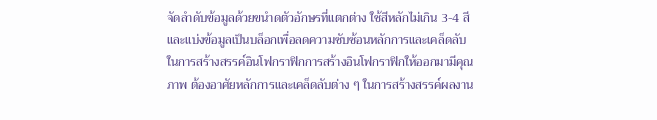จัดลำดับข้อมูลด้วยขนำดตัวอักษรที่แตกต่าง ใช้สีหลักไม่เกิน 3-4 สี และแบ่งข้อมูลเป็นบล็อกเพื่อลดความซับซ้อนหลักการและเคล็ดลับในการสร้างสรรค์อินโฟกราฟิกการสร้างอินโฟกราฟิกให้ออกมามีคุณภาพ ต้องอาศัยหลักการและเคล็ดลับต่าง ๆ ในการสร้างสรรค์ผลงาน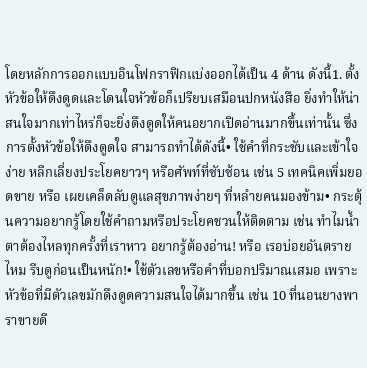โดยหลักการออกแบบอินโฟกราฟิกแบ่งออกได้เป็น 4 ด้าน ดังนี้1. ตั้งหัวข้อให้ดึงดูดและโดนใจหัวข้อก็เปรียบเสมือนปกหนังสือ ยิ่งทำให้น่าสนใจมากเท่าไหร่ก็จะยิ่งดึงดูดให้คนอยากเปิดอ่านมากขึ้นเท่านั้น ซึ่งการตั้งหัวข้อให้ดึงดูดใจ สามารถทำได้ดังนี้• ใช้คำที่กระชับและเข้าใจง่าย หลีกเลี่ยงประโยคยาวๆ หรือศัพท์ที่ซับซ้อน เช่น 5 เทคนิคเพิ่มยอดขาย หรือ เผยเคล็ดลับดูแลสุขภาพง่ายๆ ที่หลำยคนมองข้าม• กระตุ้นความอยากรู้โดยใช้คำถามหรือประโยคชวนให้ติดตาม เช่น ทำไมน้ำตาต้องไหลทุกครั้งที่เราหาว อยากรู้ต้องอ่าน! หรือ เรอบ่อยอันตรายไหม รีบดูก่อนเป็นหนัก!• ใช้ตัวเลขหรือคำที่บอกปริมาณเสมอ เพราะหัวข้อที่มีตัวเลขมักดึงดูดความสนใจได้มากขึ้น เช่น 10 ที่นอนยางพาราขายดี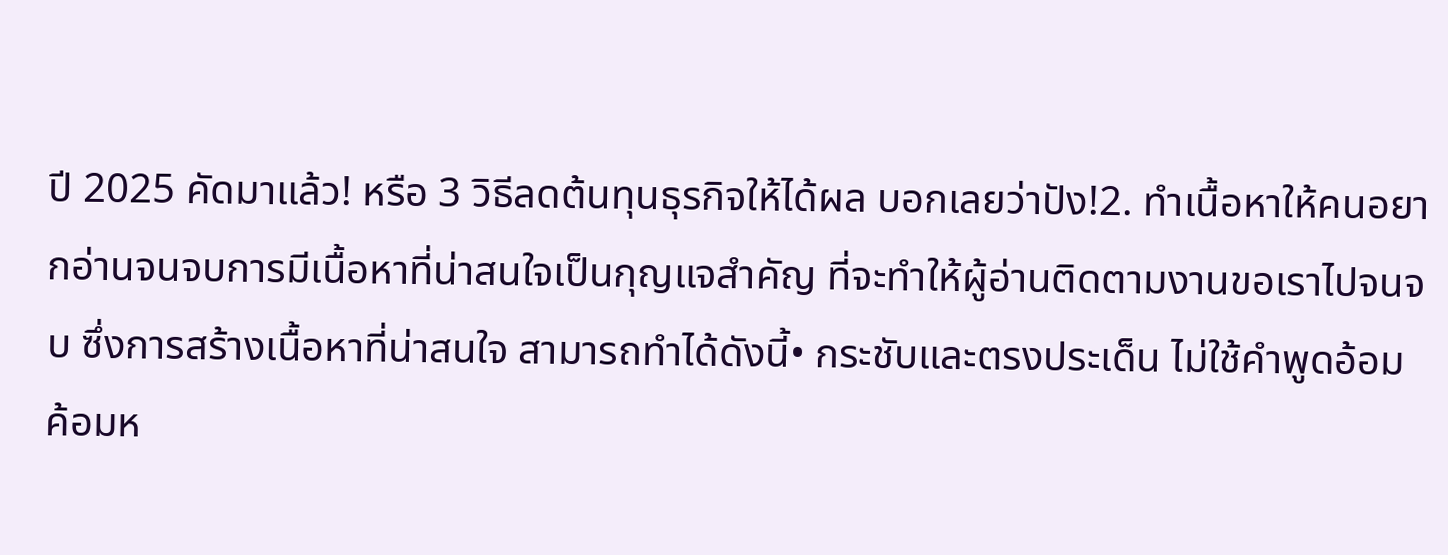ปี 2025 คัดมาแล้ว! หรือ 3 วิธีลดต้นทุนธุรกิจให้ได้ผล บอกเลยว่าปัง!2. ทำเนื้อหาให้คนอยากอ่านจนจบการมีเนื้อหาที่น่าสนใจเป็นกุญแจสำคัญ ที่จะทำให้ผู้อ่านติดตามงานขอเราไปจนจบ ซึ่งการสร้างเนื้อหาที่น่าสนใจ สามารถทำได้ดังนี้• กระชับและตรงประเด็น ไม่ใช้คำพูดอ้อมค้อมห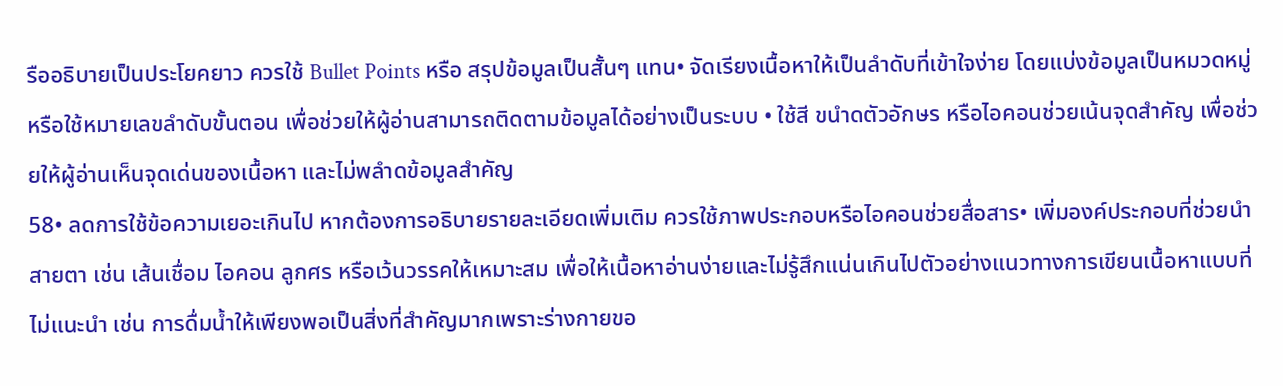รืออธิบายเป็นประโยคยาว ควรใช้ Bullet Points หรือ สรุปข้อมูลเป็นสั้นๆ แทน• จัดเรียงเนื้อหาให้เป็นลำดับที่เข้าใจง่าย โดยแบ่งข้อมูลเป็นหมวดหมู่หรือใช้หมายเลขลำดับขั้นตอน เพื่อช่วยให้ผู้อ่านสามารถติดตามข้อมูลได้อย่างเป็นระบบ • ใช้สี ขนำดตัวอักษร หรือไอคอนช่วยเน้นจุดสำคัญ เพื่อช่วยให้ผู้อ่านเห็นจุดเด่นของเนื้อหา และไม่พลำดข้อมูลสำคัญ
58• ลดการใช้ข้อความเยอะเกินไป หากต้องการอธิบายรายละเอียดเพิ่มเติม ควรใช้ภาพประกอบหรือไอคอนช่วยสื่อสาร• เพิ่มองค์ประกอบที่ช่วยนำสายตา เช่น เส้นเชื่อม ไอคอน ลูกศร หรือเว้นวรรคให้เหมาะสม เพื่อให้เนื้อหาอ่านง่ายและไม่รู้สึกแน่นเกินไปตัวอย่างแนวทางการเขียนเนื้อหาแบบที่ไม่แนะนำ เช่น การดื่มน้ำให้เพียงพอเป็นสิ่งที่สำคัญมากเพราะร่างกายขอ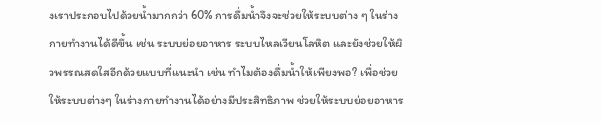งเราประกอบไปด้วยน้ำมากกว่า 60% การดื่มน้ำจึงจะช่วยให้ระบบต่าง ๆ ในร่างกายทำงานได้ดีขึ้น เช่น ระบบย่อยอาหาร ระบบไหลเวียนโลหิต และยังช่วยให้ผิวพรรณสดใสอีกด้วยแบบที่แนะนำ เช่น ทำไมต้องดื่มน้ำให้เพียงพอ? เพื่อช่วยให้ระบบต่างๆ ในร่างกายทำงานได้อย่างมีประสิทธิภาพ ช่วยให้ระบบย่อยอาหาร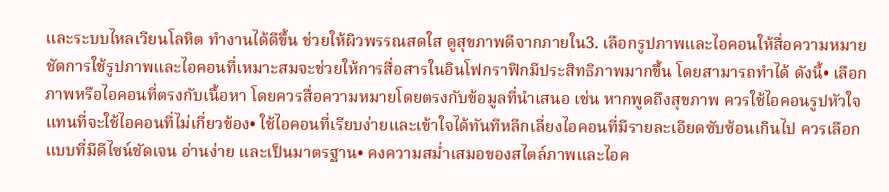และระบบไหลเวียนโลหิต ทำงานได้ดีขึ้น ช่วยให้ผิวพรรณสดใส ดูสุขภาพดีจากภายใน3. เลือกรูปภาพและไอคอนให้สื่อความหมายชัดการใช้รูปภาพและไอคอนที่เหมาะสมจะช่วยให้การสื่อสารในอินโฟกราฟิกมีประสิทธิภาพมากขึ้น โดยสามารถทำได้ ดังนี้• เลือกภาพหรือไอคอนที่ตรงกับเนื้อหา โดยควรสื่อความหมายโดยตรงกับข้อมูลที่นำเสนอ เช่น หากพูดถึงสุขภาพ ควรใช้ไอคอนรูปหัวใจ แทนที่จะใช้ไอคอนที่ไม่เกี่ยวข้อง• ใช้ไอคอนที่เรียบง่ายและเข้าใจได้ทันทีหลีกเลี่ยงไอคอนที่มีรายละเอียดซับซ้อนเกินไป ควรเลือกแบบที่มีดีไซน์ชัดเจน อ่านง่าย และเป็นมาตรฐาน• คงความสม่ำเสมอของสไตล์ภาพและไอค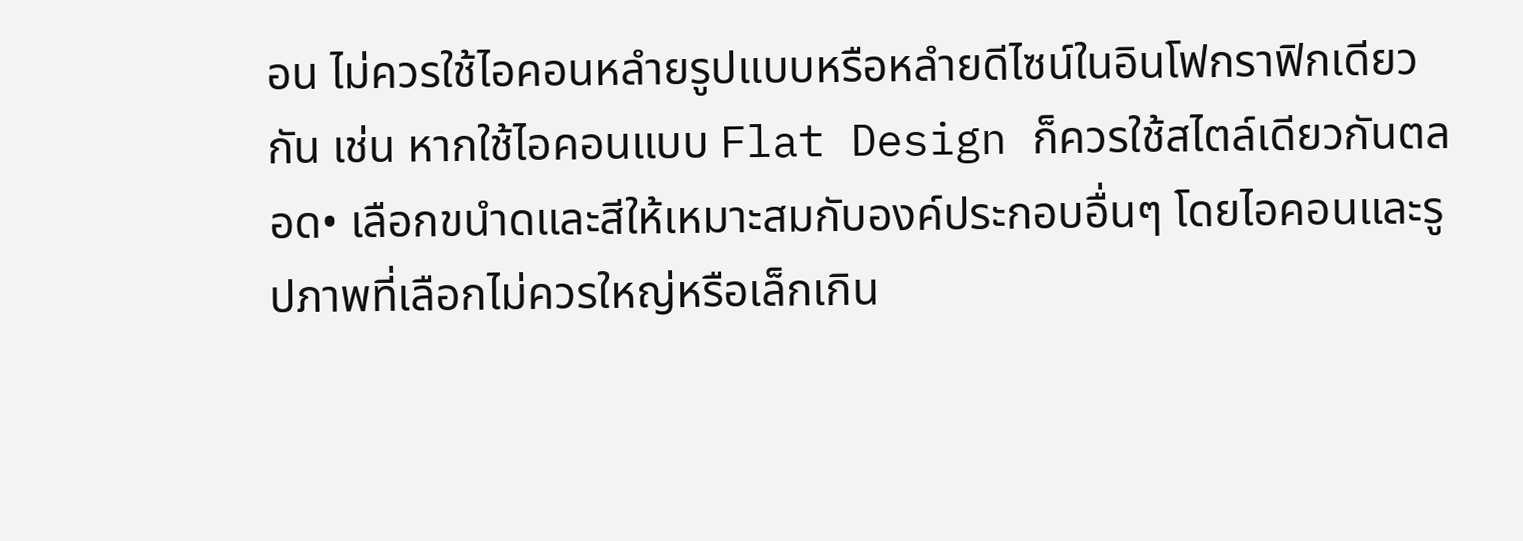อน ไม่ควรใช้ไอคอนหลำยรูปแบบหรือหลำยดีไซน์ในอินโฟกราฟิกเดียวกัน เช่น หากใช้ไอคอนแบบ Flat Design ก็ควรใช้สไตล์เดียวกันตลอด• เลือกขนำดและสีให้เหมาะสมกับองค์ประกอบอื่นๆ โดยไอคอนและรูปภาพที่เลือกไม่ควรใหญ่หรือเล็กเกิน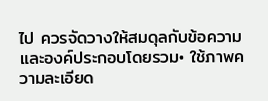ไป ควรจัดวางให้สมดุลกับข้อความและองค์ประกอบโดยรวม• ใช้ภาพความละเอียด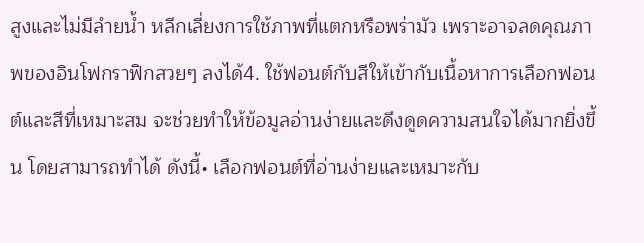สูงและไม่มีลำยน้ำ หลีกเลี่ยงการใช้ภาพที่แตกหรือพร่ามัว เพราะอาจลดคุณภาพของอินโฟกราฟิกสวยๆ ลงได้4. ใช้ฟอนต์กับสีให้เข้ากับเนื้อหาการเลือกฟอนต์และสีที่เหมาะสม จะช่วยทำให้ข้อมูลอ่านง่ายและดึงดูดความสนใจได้มากยิ่งขึ้น โดยสามารถทำได้ ดังนี้• เลือกฟอนต์ที่อ่านง่ายและเหมาะกับ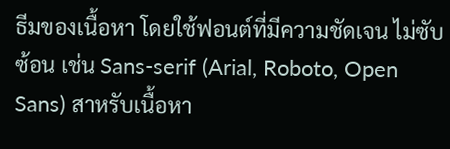ธีมของเนื้อหา โดยใช้ฟอนต์ที่มีความชัดเจน ไม่ซับซ้อน เช่น Sans-serif (Arial, Roboto, Open Sans) สาหรับเนื้อหา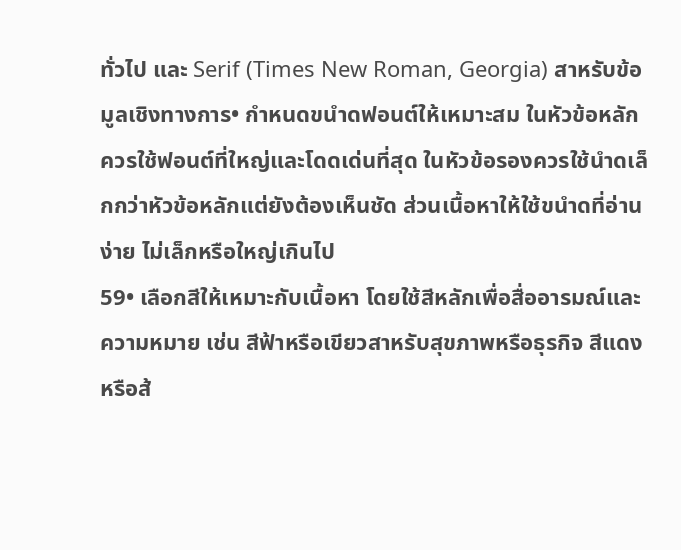ทั่วไป และ Serif (Times New Roman, Georgia) สาหรับข้อมูลเชิงทางการ• กำหนดขนำดฟอนต์ให้เหมาะสม ในหัวข้อหลักควรใช้ฟอนต์ที่ใหญ่และโดดเด่นที่สุด ในหัวข้อรองควรใช้นำดเล็กกว่าหัวข้อหลักแต่ยังต้องเห็นชัด ส่วนเนื้อหาให้ใช้ขนำดที่อ่านง่าย ไม่เล็กหรือใหญ่เกินไป
59• เลือกสีให้เหมาะกับเนื้อหา โดยใช้สีหลักเพื่อสื่ออารมณ์และความหมาย เช่น สีฟ้าหรือเขียวสาหรับสุขภาพหรือธุรกิจ สีแดงหรือส้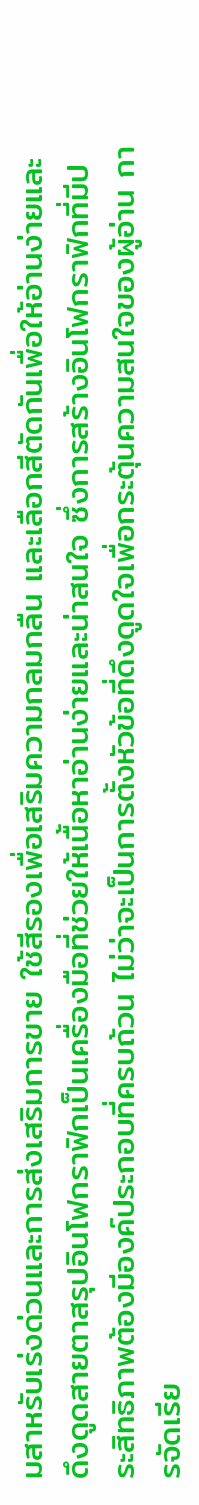มสาหรับเร่งด่วนและการส่งเสริมการขาย ใช้สีรองเพื่อเสริมความกลมกลืน และเลือกสีตัดกันเพื่อให้อ่านง่ายและดึงดูดสายตาสรุปอินโฟกราฟิกเป็นเครื่องมือที่ช่วยให้เนื้อหาอ่านง่ายและน่าสนใจ ซึ่งการสร้างอินโฟกราฟิกที่มีประสิทธิภาพต้องมีองค์ประกอบที่ครบถ้วน ไม่ว่าจะเป็นการตั้งหัวข้อที่ดึงดูดใจเพื่อกระตุ้นความสนใจของผู้อ่าน การจัดเรีย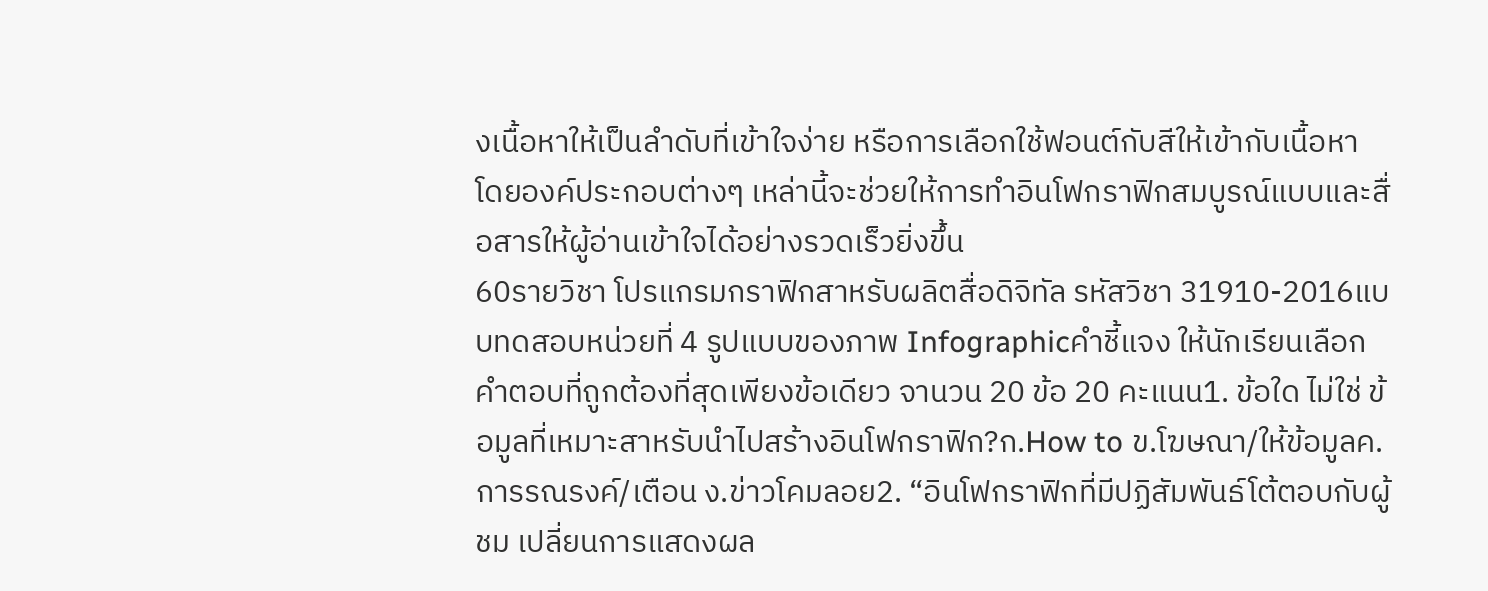งเนื้อหาให้เป็นลำดับที่เข้าใจง่าย หรือการเลือกใช้ฟอนต์กับสีให้เข้ากับเนื้อหา โดยองค์ประกอบต่างๆ เหล่านี้จะช่วยให้การทำอินโฟกราฟิกสมบูรณ์แบบและสื่อสารให้ผู้อ่านเข้าใจได้อย่างรวดเร็วยิ่งขึ้น
60รายวิชา โปรแกรมกราฟิกสาหรับผลิตสื่อดิจิทัล รหัสวิชา 31910-2016แบบทดสอบหน่วยที่ 4 รูปแบบของภาพ Infographicคำชี้แจง ให้นักเรียนเลือกคำตอบที่ถูกต้องที่สุดเพียงข้อเดียว จานวน 20 ข้อ 20 คะแนน1. ข้อใด ไม่ใช่ ข้อมูลที่เหมาะสาหรับนำไปสร้างอินโฟกราฟิก?ก.How to ข.โฆษณา/ให้ข้อมูลค.การรณรงค์/เตือน ง.ข่าวโคมลอย2. “อินโฟกราฟิกที่มีปฏิสัมพันธ์โต้ตอบกับผู้ชม เปลี่ยนการแสดงผล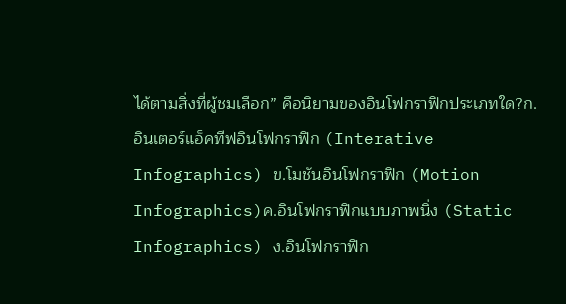ได้ตามสิ่งที่ผู้ชมเลือก” คือนิยามของอินโฟกราฟิกประเภทใด?ก.อินเตอร์แอ็คทีฟอินโฟกราฟิก (Interative Infographics) ข.โมชันอินโฟกราฟิก (Motion Infographics)ค.อินโฟกราฟิกแบบภาพนิ่ง (Static Infographics) ง.อินโฟกราฟิก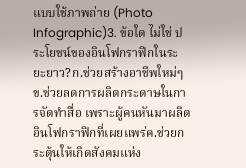แบบใช้ภาพถ่าย (Photo Infographic)3. ข้อใด ไม่ใช่ ประโยชน์ของอินโฟกราฟิกในระยะยาว?ก.ช่วยสร้างอาชีพใหม่ๆข.ช่วยลดการผลิตกระดาษในการจัดทำสื่อ เพราะผู้คนหันมาผลิตอินโฟกราฟิกที่เผยแพร่ค.ช่วยกระตุ้นให้เกิดสังคมแห่ง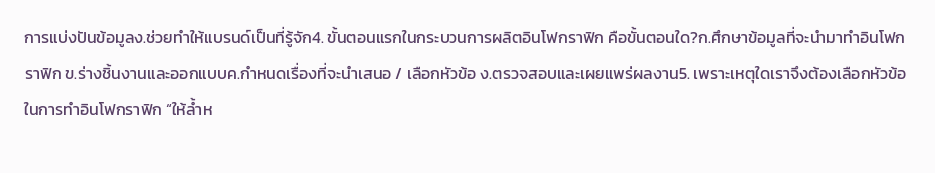การแบ่งปันข้อมูลง.ช่วยทำให้แบรนด์เป็นที่รู้จัก4. ขั้นตอนแรกในกระบวนการผลิตอินโฟกราฟิก คือขั้นตอนใด?ก.ศึกษาข้อมูลที่จะนำมาทำอินโฟกราฟิก ข.ร่างชิ้นงานและออกแบบค.กำหนดเรื่องที่จะนำเสนอ / เลือกหัวข้อ ง.ตรวจสอบและเผยแพร่ผลงาน5. เพราะเหตุใดเราจึงต้องเลือกหัวข้อในการทำอินโฟกราฟิก “ให้ล้ำห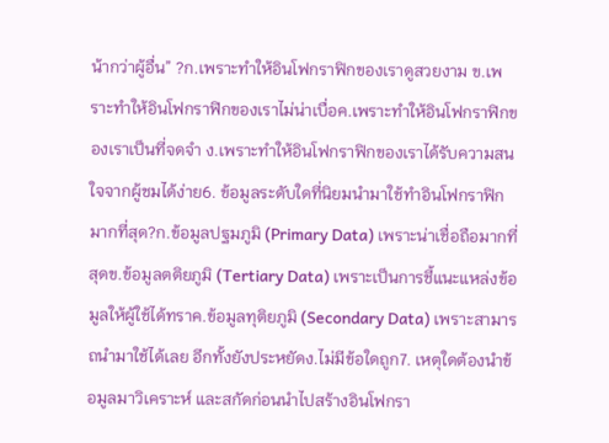น้ากว่าผู้อื่น” ?ก.เพราะทำให้อินโฟกราฟิกของเราดูสวยงาม ข.เพราะทำให้อินโฟกราฟิกของเราไม่น่าเบื่อค.เพราะทำให้อินโฟกราฟิกของเราเป็นที่จดจำ ง.เพราะทำให้อินโฟกราฟิกของเราได้รับความสนใจจากผู้ชมได้ง่าย6. ข้อมูลระดับใดที่นิยมนำมาใช้ทำอินโฟกราฟิกมากที่สุด?ก.ข้อมูลปฐมภูมิ (Primary Data) เพราะน่าเชื่อถือมากที่สุดข.ข้อมูลตติยภูมิ (Tertiary Data) เพราะเป็นการชี้แนะแหล่งข้อมูลให้ผู้ใช้ได้ทราค.ข้อมูลทุติยภูมิ (Secondary Data) เพราะสามารถนำมาใช้ได้เลย อีกทั้งยังประหยัดง.ไม่มีข้อใดถูก7. เหตุใดต้องนำข้อมูลมาวิเคราะห์ และสกัดก่อนนำไปสร้างอินโฟกรา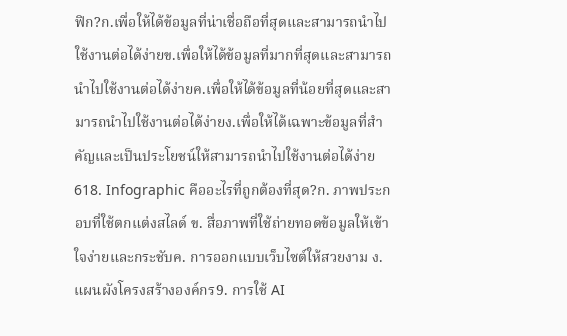ฟิก?ก.เพื่อให้ได้ข้อมูลที่น่าเชื่อถือที่สุดและสามารถนำไปใช้งานต่อได้ง่ายข.เพื่อให้ได้ข้อมูลที่มากที่สุดและสามารถนำไปใช้งานต่อได้ง่ายค.เพื่อให้ได้ข้อมูลที่น้อยที่สุดและสามารถนำไปใช้งานต่อได้ง่ายง.เพื่อให้ได้เฉพาะข้อมูลที่สำคัญและเป็นประโยชน์ให้สามารถนำไปใช้งานต่อได้ง่าย
618. Infographic คืออะไรที่ถูกต้องที่สุด?ก. ภาพประกอบที่ใช้ตกแต่งสไลด์ ข. สื่อภาพที่ใช้ถ่ายทอดข้อมูลให้เข้าใจง่ายและกระชับค. การออกแบบเว็บไซต์ให้สวยงาม ง. แผนผังโครงสร้างองค์กร9. การใช้ AI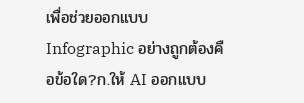เพื่อช่วยออกแบบ Infographic อย่างถูกต้องคือข้อใด?ก.ให้ AI ออกแบบ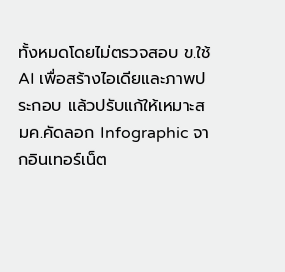ทั้งหมดโดยไม่ตรวจสอบ ข.ใช้ AI เพื่อสร้างไอเดียและภาพประกอบ แล้วปรับแก้ให้เหมาะสมค.คัดลอก Infographic จากอินเทอร์เน็ต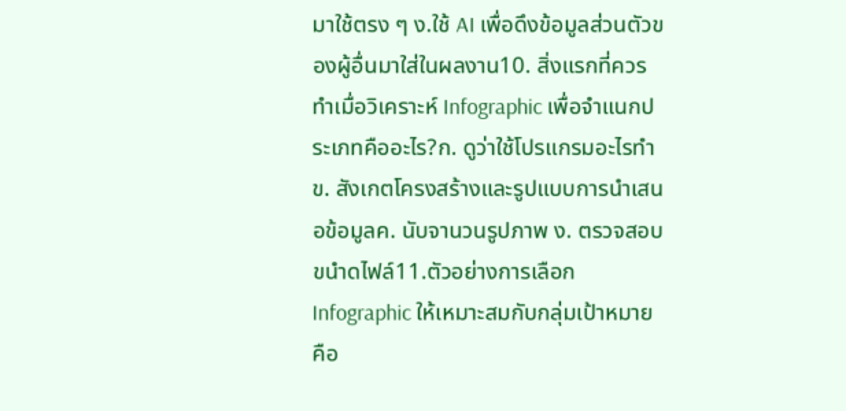มาใช้ตรง ๆ ง.ใช้ AI เพื่อดึงข้อมูลส่วนตัวของผู้อื่นมาใส่ในผลงาน10. สิ่งแรกที่ควรทำเมื่อวิเคราะห์ Infographic เพื่อจำแนกประเภทคืออะไร?ก. ดูว่าใช้โปรแกรมอะไรทำ ข. สังเกตโครงสร้างและรูปแบบการนำเสนอข้อมูลค. นับจานวนรูปภาพ ง. ตรวจสอบขนำดไฟล์11.ตัวอย่างการเลือก Infographic ให้เหมาะสมกับกลุ่มเป้าหมายคือ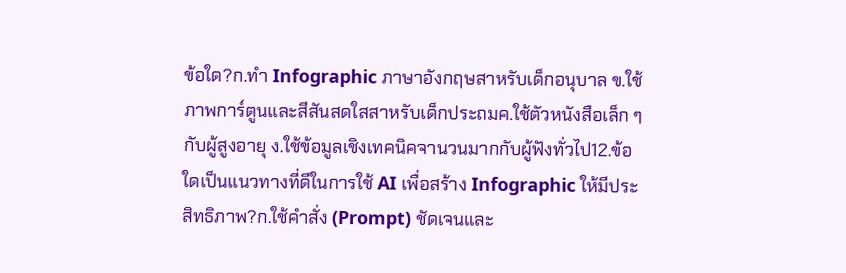ข้อใด?ก.ทำ Infographic ภาษาอังกฤษสาหรับเด็กอนุบาล ข.ใช้ภาพการ์ตูนและสีสันสดใสสาหรับเด็กประถมค.ใช้ตัวหนังสือเล็ก ๆ กับผู้สูงอายุ ง.ใช้ข้อมูลเชิงเทคนิคจานวนมากกับผู้ฟังทั่วไป12.ข้อใดเป็นแนวทางที่ดีในการใช้ AI เพื่อสร้าง Infographic ให้มีประสิทธิภาพ?ก.ใช้คำสั่ง (Prompt) ชัดเจนและ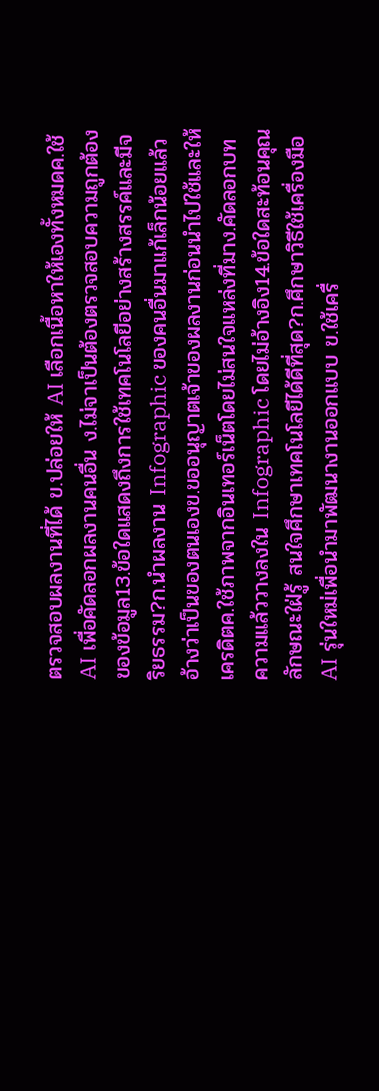ตรวจสอบผลงานที่ได้ ข.ปล่อยให้ AI เลือกเนื้อหาให้เองทั้งหมดค.ใช้ AI เพื่อคัดลอกผลงานคนอื่น ง.ไม่จาเป็นต้องตรวจสอบความถูกต้องของข้อมูล13.ข้อใดแสดงถึงการใช้เทคโนโลยีอย่างสร้างสรรค์และมีจริยธรรม?ก.นำผลงาน Infographic ของคนอื่นมาแก้เล็กน้อยแล้วอ้างว่าเป็นของตนเองข.ขออนุญาตเจ้าของผลงานก่อนนำไปใช้และให้เครดิตค.ใช้ภาพจากอินเทอร์เน็ตโดยไม่สนใจแหล่งที่มาง.คัดลอกบทความแล้ววางลงใน Infographic โดยไม่อ้างอิง14.ข้อใดสะท้อนคุณลักษณะใฝ่รู้ สนใจศึกษาเทคโนโลยีได้ดีที่สุด?ก.ศึกษาวิธีใช้เครื่องมือ AI รุ่นใหม่เพื่อนำมาพัฒนางานออกแบบ ข.ใช้เครื่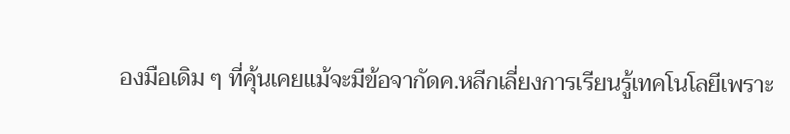องมือเดิม ๆ ที่คุ้นเคยแม้จะมีข้อจากัดค.หลีกเลี่ยงการเรียนรู้เทคโนโลยีเพราะ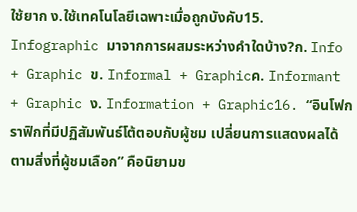ใช้ยาก ง.ใช้เทคโนโลยีเฉพาะเมื่อถูกบังคับ15. Infographic มาจากการผสมระหว่างคำใดบ้าง?ก. Info + Graphic ข. Informal + Graphicค. Informant + Graphic ง. Information + Graphic16. “อินโฟกราฟิกที่มีปฏิสัมพันธ์โต้ตอบกับผู้ชม เปลี่ยนการแสดงผลได้ตามสิ่งที่ผู้ชมเลือก” คือนิยามข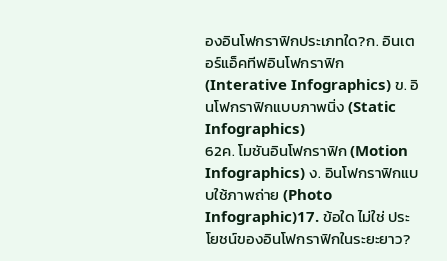องอินโฟกราฟิกประเภทใด?ก. อินเตอร์แอ็คทีฟอินโฟกราฟิก (Interative Infographics) ข. อินโฟกราฟิกแบบภาพนิ่ง (Static Infographics)
62ค. โมชันอินโฟกราฟิก (Motion Infographics) ง. อินโฟกราฟิกแบบใช้ภาพถ่าย (Photo Infographic)17. ข้อใด ไม่ใช่ ประโยชน์ของอินโฟกราฟิกในระยะยาว?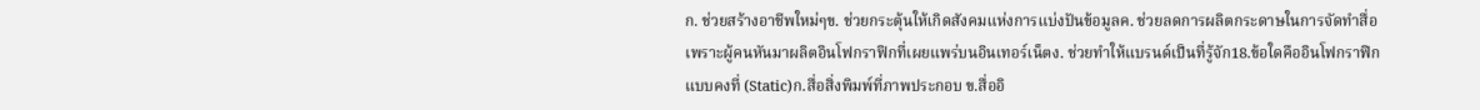ก. ช่วยสร้างอาชีพใหม่ๆข. ช่วยกระตุ้นให้เกิดสังคมแห่งการแบ่งปันข้อมูลค. ช่วยลดการผลิตกระดาษในการจัดทำสื่อ เพราะผู้คนหันมาผลิตอินโฟกราฟิกที่เผยแพร่บนอินเทอร์เน็ตง. ช่วยทำให้แบรนด์เป็นที่รู้จัก18.ข้อใดคืออินโฟกราฟิกแบบคงที่ (Static)ก.สื่อสิ่งพิมพ์ที่ภาพประกอบ ข.สื่ออิ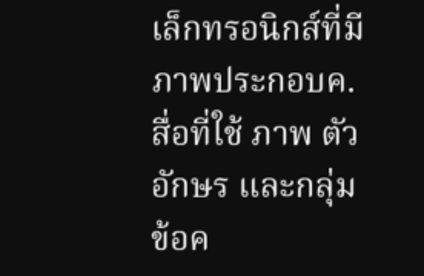เล็กทรอนิกส์ที่มีภาพประกอบค.สื่อที่ใช้ ภาพ ตัวอักษร และกลุ่มข้อค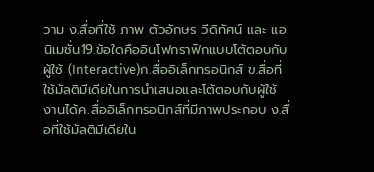วาม ง.สื่อที่ใช้ ภาพ ตัวอักษร วีดิทัศน์ และ แอนิเมชั่น19.ข้อใดคืออินโฟกราฟิกแบบโต้ตอบกับผู้ใช้ (Interactive)ก.สื่ออิเล็กทรอนิกส์ ข.สื่อที่ใช้มัลติมีเดียในการนำเสนอและโต้ตอบกับผู้ใช้งานได้ค.สื่ออิเล็กทรอนิกส์ที่มีภาพประกอบ ง.สื่อที่ใช้มัลติมีเดียใน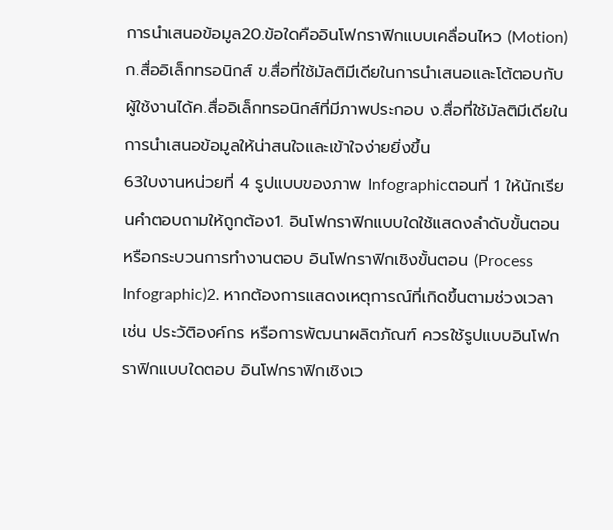การนำเสนอข้อมูล20.ข้อใดคืออินโฟกราฟิกแบบเคลื่อนไหว (Motion)ก.สื่ออิเล็กทรอนิกส์ ข.สื่อที่ใช้มัลติมีเดียในการนำเสนอและโต้ตอบกับผู้ใช้งานได้ค.สื่ออิเล็กทรอนิกส์ที่มีภาพประกอบ ง.สื่อที่ใช้มัลติมีเดียในการนำเสนอข้อมูลให้น่าสนใจและเข้าใจง่ายยิ่งขึ้น
63ใบงานหน่วยที่ 4 รูปแบบของภาพ Infographicตอนที่ 1 ให้นักเรียนคำตอบถามให้ถูกต้อง1. อินโฟกราฟิกแบบใดใช้แสดงลำดับขั้นตอนหรือกระบวนการทำงานตอบ อินโฟกราฟิกเชิงขั้นตอน (Process Infographic)2. หากต้องการแสดงเหตุการณ์ที่เกิดขึ้นตามช่วงเวลา เช่น ประวัติองค์กร หรือการพัฒนาผลิตภัณฑ์ ควรใช้รูปแบบอินโฟกราฟิกแบบใดตอบ อินโฟกราฟิกเชิงเว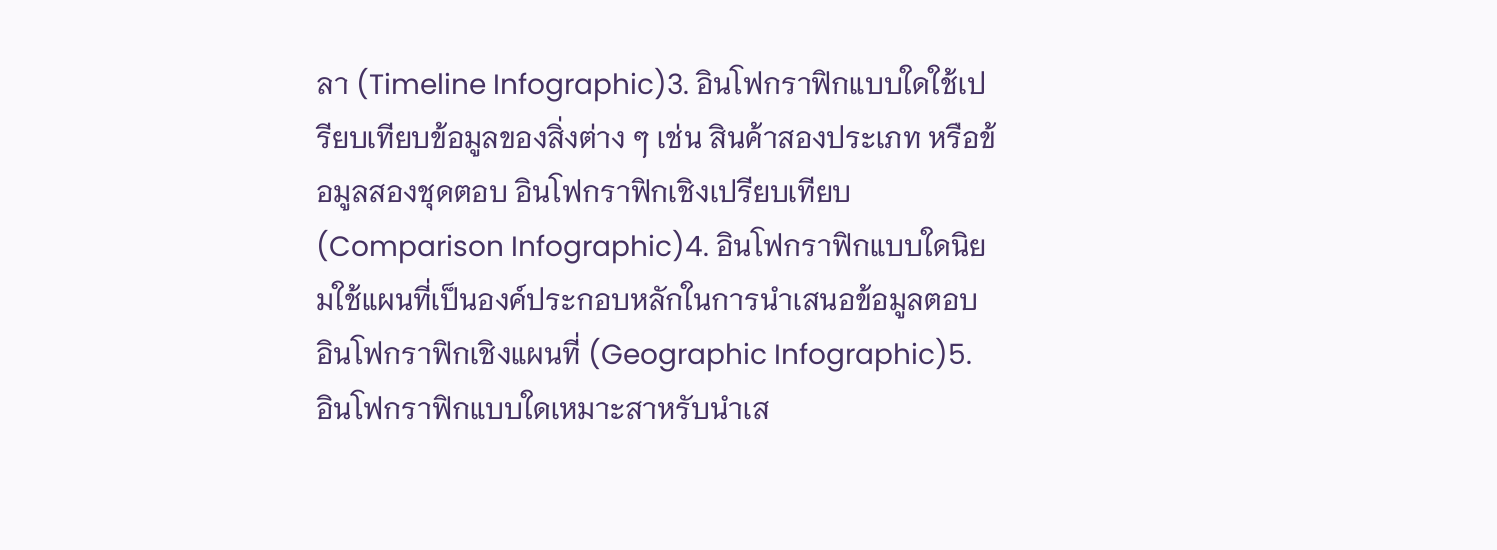ลา (Timeline Infographic)3. อินโฟกราฟิกแบบใดใช้เปรียบเทียบข้อมูลของสิ่งต่าง ๆ เช่น สินค้าสองประเภท หรือข้อมูลสองชุดตอบ อินโฟกราฟิกเชิงเปรียบเทียบ (Comparison Infographic)4. อินโฟกราฟิกแบบใดนิยมใช้แผนที่เป็นองค์ประกอบหลักในการนำเสนอข้อมูลตอบ อินโฟกราฟิกเชิงแผนที่ (Geographic Infographic)5. อินโฟกราฟิกแบบใดเหมาะสาหรับนำเส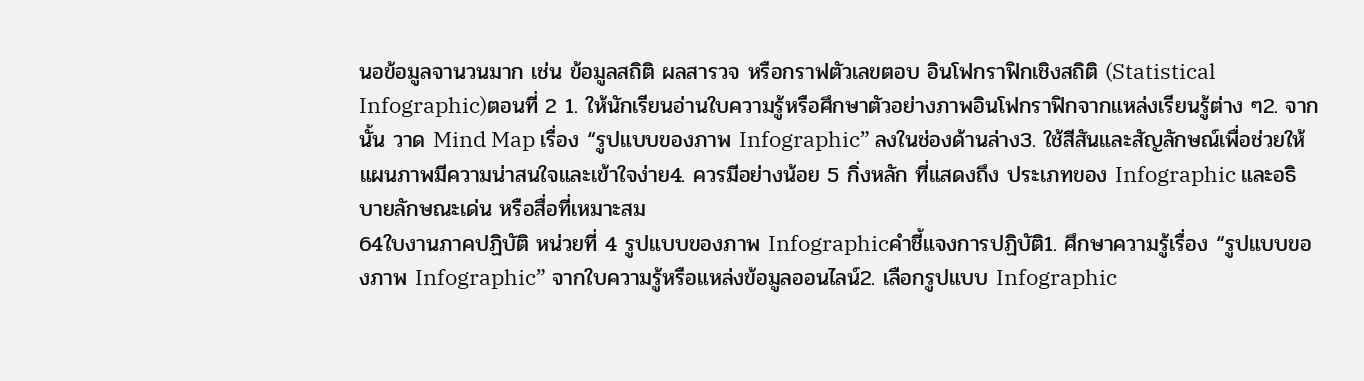นอข้อมูลจานวนมาก เช่น ข้อมูลสถิติ ผลสารวจ หรือกราฟตัวเลขตอบ อินโฟกราฟิกเชิงสถิติ (Statistical Infographic)ตอนที่ 2 1. ให้นักเรียนอ่านใบความรู้หรือศึกษาตัวอย่างภาพอินโฟกราฟิกจากแหล่งเรียนรู้ต่าง ๆ2. จากนั้น วาด Mind Map เรื่อง “รูปแบบของภาพ Infographic” ลงในช่องด้านล่าง3. ใช้สีสันและสัญลักษณ์เพื่อช่วยให้แผนภาพมีความน่าสนใจและเข้าใจง่าย4. ควรมีอย่างน้อย 5 กิ่งหลัก ที่แสดงถึง ประเภทของ Infographic และอธิบายลักษณะเด่น หรือสื่อที่เหมาะสม
64ใบงานภาคปฏิบัติ หน่วยที่ 4 รูปแบบของภาพ Infographicคำชี้แจงการปฏิบัติ1. ศึกษาความรู้เรื่อง “รูปแบบของภาพ Infographic” จากใบความรู้หรือแหล่งข้อมูลออนไลน์2. เลือกรูปแบบ Infographic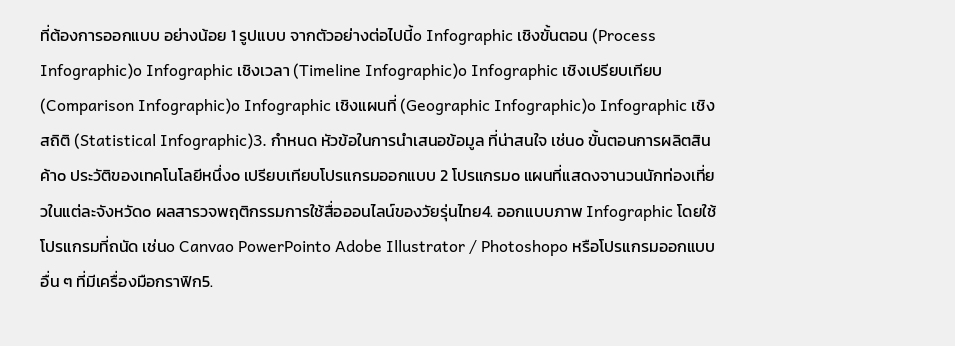ที่ต้องการออกแบบ อย่างน้อย 1 รูปแบบ จากตัวอย่างต่อไปนี้o Infographic เชิงขั้นตอน (Process Infographic)o Infographic เชิงเวลา (Timeline Infographic)o Infographic เชิงเปรียบเทียบ (Comparison Infographic)o Infographic เชิงแผนที่ (Geographic Infographic)o Infographic เชิงสถิติ (Statistical Infographic)3. กำหนด หัวข้อในการนำเสนอข้อมูล ที่น่าสนใจ เช่นo ขั้นตอนการผลิตสินค้าo ประวัติของเทคโนโลยีหนึ่งo เปรียบเทียบโปรแกรมออกแบบ 2 โปรแกรมo แผนที่แสดงจานวนนักท่องเที่ยวในแต่ละจังหวัดo ผลสารวจพฤติกรรมการใช้สื่อออนไลน์ของวัยรุ่นไทย4. ออกแบบภาพ Infographic โดยใช้โปรแกรมที่ถนัด เช่นo Canvao PowerPointo Adobe Illustrator / Photoshopo หรือโปรแกรมออกแบบอื่น ๆ ที่มีเครื่องมือกราฟิก5.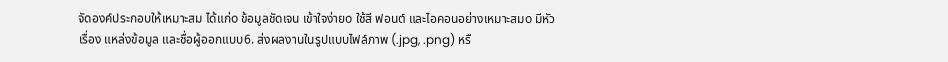จัดองค์ประกอบให้เหมาะสม ได้แก่o ข้อมูลชัดเจน เข้าใจง่ายo ใช้สี ฟอนต์ และไอคอนอย่างเหมาะสมo มีหัวเรื่อง แหล่งข้อมูล และชื่อผู้ออกแบบ6. ส่งผลงานในรูปแบบไฟล์ภาพ (.jpg, .png) หรื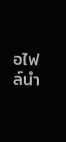อไฟล์นำ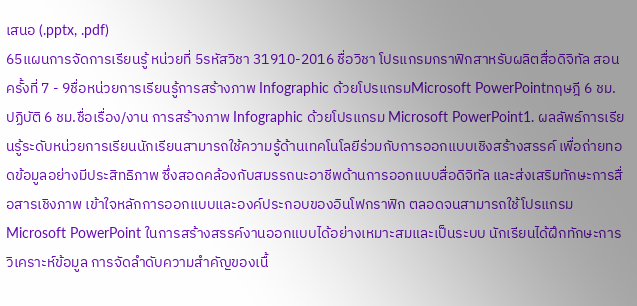เสนอ (.pptx, .pdf)
65แผนการจัดการเรียนรู้ หน่วยที่ 5รหัสวิชา 31910-2016 ชื่อวิชา โปรแกรมกราฟิกสาหรับผลิตสื่อดิจิทัล สอนครั้งที่ 7 - 9ชื่อหน่วยการเรียนรู้การสร้างภาพ Infographic ด้วยโปรแกรมMicrosoft PowerPointทฤษฎี 6 ชม. ปฏิบัติ 6 ชม.ชื่อเรื่อง/งาน การสร้างภาพ Infographic ด้วยโปรแกรม Microsoft PowerPoint1. ผลลัพธ์การเรียนรู้ระดับหน่วยการเรียนนักเรียนสามารถใช้ความรู้ด้านเทคโนโลยีร่วมกับการออกแบบเชิงสร้างสรรค์ เพื่อถ่ายทอดข้อมูลอย่างมีประสิทธิภาพ ซึ่งสอดคล้องกับสมรรถนะอาชีพด้านการออกแบบสื่อดิจิทัล และส่งเสริมทักษะการสื่อสารเชิงภาพ เข้าใจหลักการออกแบบและองค์ประกอบของอินโฟกราฟิก ตลอดจนสามารถใช้โปรแกรม Microsoft PowerPoint ในการสร้างสรรค์งานออกแบบได้อย่างเหมาะสมและเป็นระบบ นักเรียนได้ฝึกทักษะการวิเคราะห์ข้อมูล การจัดลำดับความสำคัญของเนื้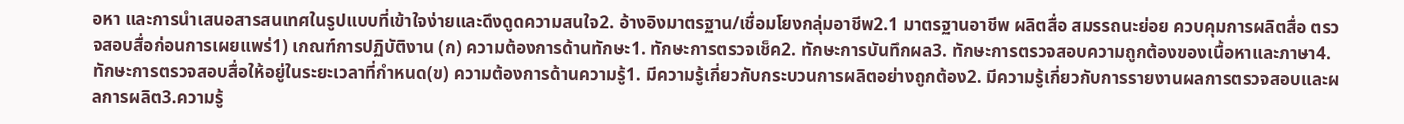อหา และการนำเสนอสารสนเทศในรูปแบบที่เข้าใจง่ายและดึงดูดความสนใจ2. อ้างอิงมาตรฐาน/เชื่อมโยงกลุ่มอาชีพ2.1 มาตรฐานอาชีพ ผลิตสื่อ สมรรถนะย่อย ควบคุมการผลิตสื่อ ตรวจสอบสื่อก่อนการเผยแพร่1) เกณฑ์การปฏิบัติงาน (ก) ความต้องการด้านทักษะ1. ทักษะการตรวจเช็ค2. ทักษะการบันทึกผล3. ทักษะการตรวจสอบความถูกต้องของเนื้อหาและภาษา4. ทักษะการตรวจสอบสื่อให้อยู่ในระยะเวลาที่กำหนด(ข) ความต้องการด้านความรู้1. มีความรู้เกี่ยวกับกระบวนการผลิตอย่างถูกต้อง2. มีความรู้เกี่ยวกับการรายงานผลการตรวจสอบและผลการผลิต3.ความรู้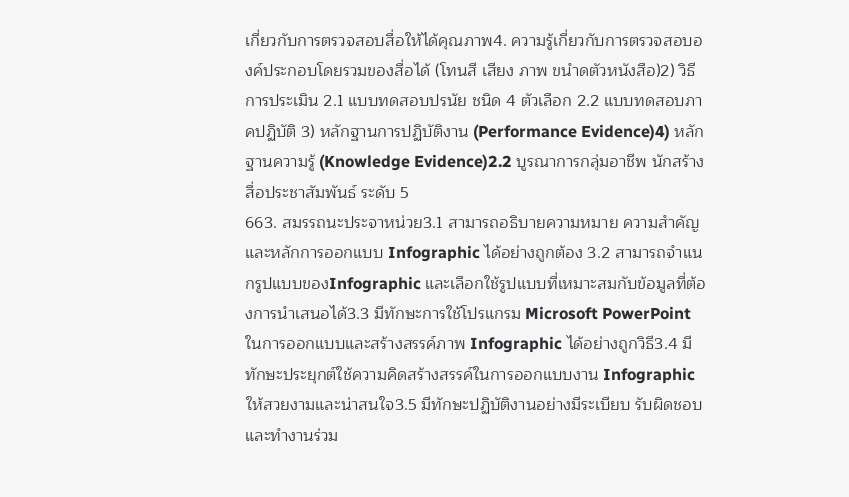เกี่ยวกับการตรวจสอบสื่อให้ได้คุณภาพ4. ความรู้เกี่ยวกับการตรวจสอบองค์ประกอบโดยรวมของสื่อได้ (โทนสี เสียง ภาพ ขนำดตัวหนังสือ)2) วิธีการประเมิน 2.1 แบบทดสอบปรนัย ชนิด 4 ตัวเลือก 2.2 แบบทดสอบภาคปฏิบัติ 3) หลักฐานการปฏิบัติงาน (Performance Evidence)4) หลักฐานความรู้ (Knowledge Evidence)2.2 บูรณาการกลุ่มอาชีพ นักสร้างสื่อประชาสัมพันธ์ ระดับ 5
663. สมรรถนะประจาหน่วย3.1 สามารถอธิบายความหมาย ความสำคัญ และหลักการออกแบบ Infographic ได้อย่างถูกต้อง 3.2 สามารถจำแนกรูปแบบของInfographic และเลือกใช้รูปแบบที่เหมาะสมกับข้อมูลที่ต้องการนำเสนอได้3.3 มีทักษะการใช้โปรแกรม Microsoft PowerPoint ในการออกแบบและสร้างสรรค์ภาพ Infographic ได้อย่างถูกวิธี3.4 มีทักษะประยุกต์ใช้ความคิดสร้างสรรค์ในการออกแบบงาน Infographic ให้สวยงามและน่าสนใจ3.5 มีทักษะปฏิบัติงานอย่างมีระเบียบ รับผิดชอบ และทำงานร่วม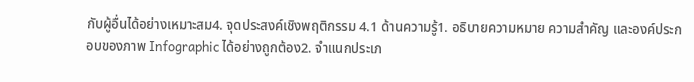กับผู้อื่นได้อย่างเหมาะสม4. จุดประสงค์เชิงพฤติกรรม 4.1 ด้านความรู้1. อธิบายความหมาย ความสำคัญ และองค์ประกอบของภาพ Infographic ได้อย่างถูกต้อง2. จำแนกประเภ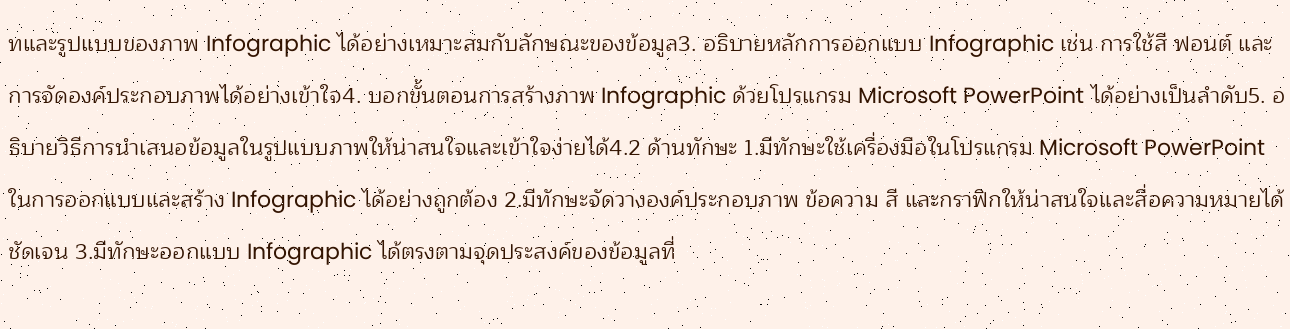ทและรูปแบบของภาพ Infographic ได้อย่างเหมาะสมกับลักษณะของข้อมูล3. อธิบายหลักการออกแบบ Infographic เช่น การใช้สี ฟอนต์ และการจัดองค์ประกอบภาพได้อย่างเข้าใจ4. บอกขั้นตอนการสร้างภาพ Infographic ด้วยโปรแกรม Microsoft PowerPoint ได้อย่างเป็นลำดับ5. อธิบายวิธีการนำเสนอข้อมูลในรูปแบบภาพให้น่าสนใจและเข้าใจง่ายได้4.2 ด้านทักษะ 1.มีทักษะใช้เครื่องมือในโปรแกรม Microsoft PowerPoint ในการออกแบบและสร้าง Infographic ได้อย่างถูกต้อง 2.มีทักษะจัดวางองค์ประกอบภาพ ข้อความ สี และกราฟิกให้น่าสนใจและสื่อความหมายได้ชัดเจน 3.มีทักษะออกแบบ Infographic ได้ตรงตามจุดประสงค์ของข้อมูลที่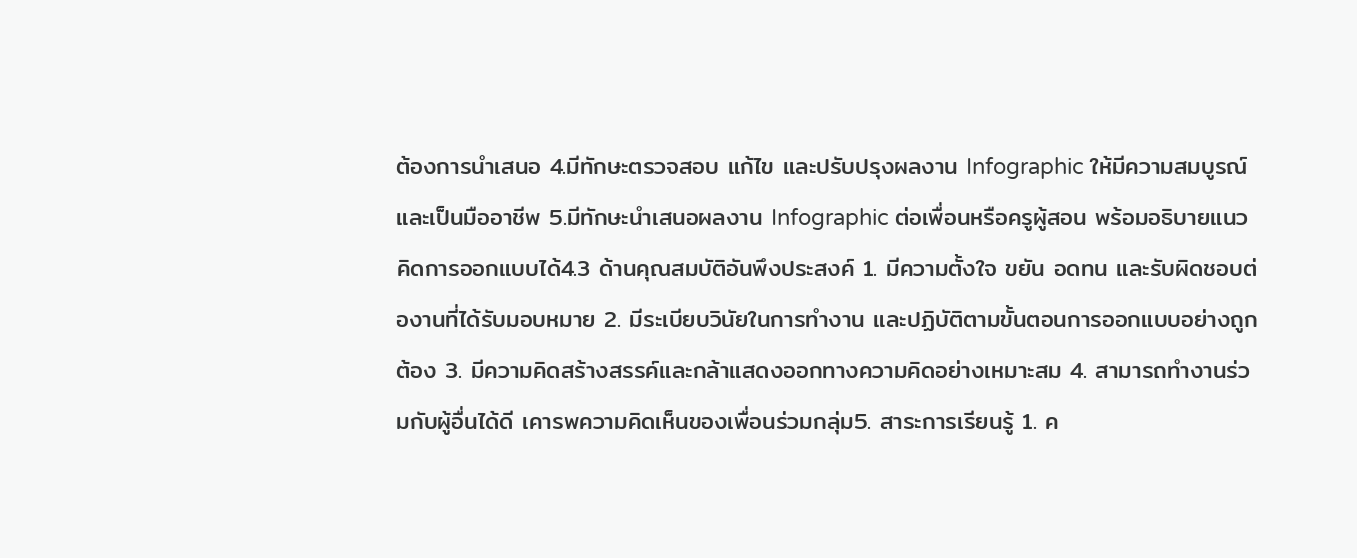ต้องการนำเสนอ 4.มีทักษะตรวจสอบ แก้ไข และปรับปรุงผลงาน Infographic ให้มีความสมบูรณ์และเป็นมืออาชีพ 5.มีทักษะนำเสนอผลงาน Infographic ต่อเพื่อนหรือครูผู้สอน พร้อมอธิบายแนวคิดการออกแบบได้4.3 ด้านคุณสมบัติอันพึงประสงค์ 1. มีความตั้งใจ ขยัน อดทน และรับผิดชอบต่องานที่ได้รับมอบหมาย 2. มีระเบียบวินัยในการทำงาน และปฏิบัติตามขั้นตอนการออกแบบอย่างถูกต้อง 3. มีความคิดสร้างสรรค์และกล้าแสดงออกทางความคิดอย่างเหมาะสม 4. สามารถทำงานร่วมกับผู้อื่นได้ดี เคารพความคิดเห็นของเพื่อนร่วมกลุ่ม5. สาระการเรียนรู้ 1. ค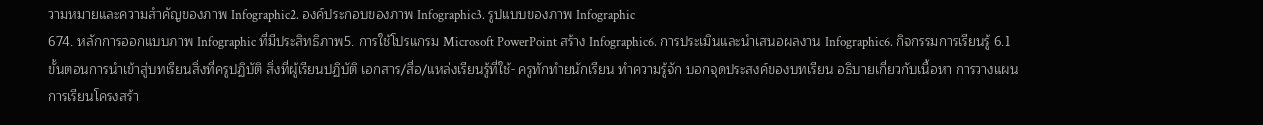วามหมายและความสำคัญของภาพ Infographic2. องค์ประกอบของภาพ Infographic3. รูปแบบของภาพ Infographic
674. หลักการออกแบบภาพ Infographic ที่มีประสิทธิภาพ5. การใช้โปรแกรม Microsoft PowerPoint สร้าง Infographic6. การประเมินและนำเสนอผลงาน Infographic6. กิจกรรมการเรียนรู้ 6.1 ขั้นตอนการนำเข้าสู่บทเรียนสิ่งที่ครูปฏิบัติ สิ่งที่ผู้เรียนปฏิบัติ เอกสาร/สื่อ/แหล่งเรียนรู้ที่ใช้- ครูทักทำยนักเรียน ทำความรู้จัก บอกจุดประสงค์ของบทเรียน อธิบายเกี่ยวกับเนื้อหา การวางแผนการเรียนโครงสร้า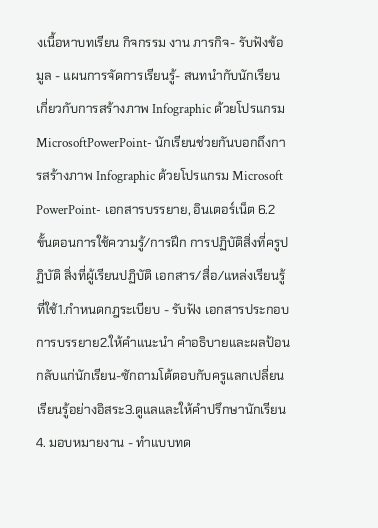งเนื้อหาบทเรียน กิจกรรม งาน ภารกิจ- รับฟังข้อมูล - แผนการจัดการเรียนรู้- สนทนำกับนักเรียนเกี่ยวกับการสร้างภาพ Infographic ด้วยโปรแกรม MicrosoftPowerPoint- นักเรียนช่วยกันบอกถึงการสร้างภาพ Infographic ด้วยโปรแกรม Microsoft PowerPoint- เอกสารบรรยาย, อินเตอร์เน็ต 6.2 ขั้นตอนการใช้ความรู้/การฝึก การปฏิบัติสิ่งที่ครูปฏิบัติ สิ่งที่ผู้เรียนปฏิบัติ เอกสาร/สื่อ/แหล่งเรียนรู้ที่ใช้1.กำหนดกฎระเบียบ - รับฟัง เอกสารประกอบการบรรยาย2.ให้คำแนะนำ คำอธิบายและผลป้อนกลับแก่นักเรียน-ซักถามโต้ตอบกับครูแลกเปลี่ยนเรียนรู้อย่างอิสระ3.ดูแลและให้คำปรึกษานักเรียน4. มอบหมายงาน - ทำแบบทด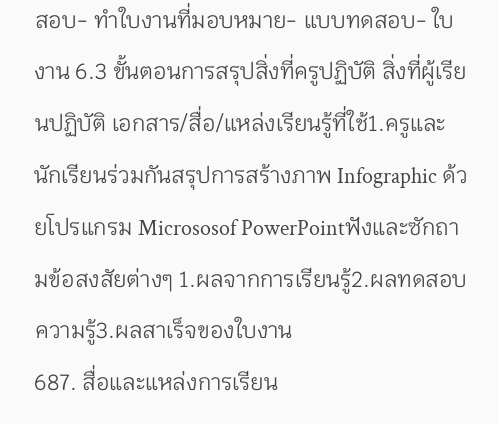สอบ- ทำใบงานที่มอบหมาย- แบบทดสอบ- ใบงาน 6.3 ขั้นตอนการสรุปสิ่งที่ครูปฏิบัติ สิ่งที่ผู้เรียนปฏิบัติ เอกสาร/สื่อ/แหล่งเรียนรู้ที่ใช้1.ครูและนักเรียนร่วมกันสรุปการสร้างภาพ Infographic ด้วยโปรแกรม Micrososof PowerPointฟังและซักถามข้อสงสัยต่างๆ 1.ผลจากการเรียนรู้2.ผลทดสอบความรู้3.ผลสาเร็จของใบงาน
687. สื่อและแหล่งการเรียน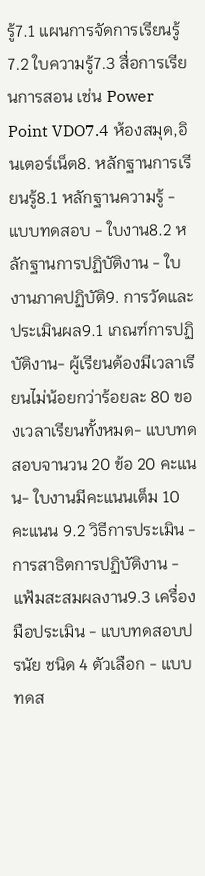รู้7.1 แผนการจัดการเรียนรู้7.2 ใบความรู้7.3 สื่อการเรียนการสอน เช่น Power Point VDO7.4 ห้องสมุด,อินเตอร์เน็ต8. หลักฐานการเรียนรู้8.1 หลักฐานความรู้ - แบบทดสอบ - ใบงาน8.2 หลักฐานการปฏิบัติงาน - ใบงานภาคปฏิบัติ9. การวัดและประเมินผล9.1 เกณฑ์การปฏิบัติงาน- ผู้เรียนต้องมีเวลาเรียนไม่น้อยกว่าร้อยละ 80 ของเวลาเรียนทั้งหมด- แบบทดสอบจานวน 20 ข้อ 20 คะแนน- ใบงานมีคะแนนเต็ม 10 คะแนน 9.2 วิธีการประเมิน - การสาธิตการปฏิบัติงาน - แฟ้มสะสมผลงาน9.3 เครื่องมือประเมิน - แบบทดสอบปรนัย ชนิด 4 ตัวเลือก - แบบทดส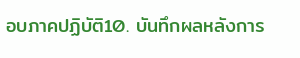อบภาคปฏิบัติ10. บันทึกผลหลังการ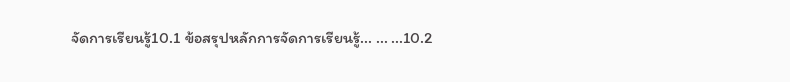จัดการเรียนรู้10.1 ข้อสรุปหลักการจัดการเรียนรู้... ... ...10.2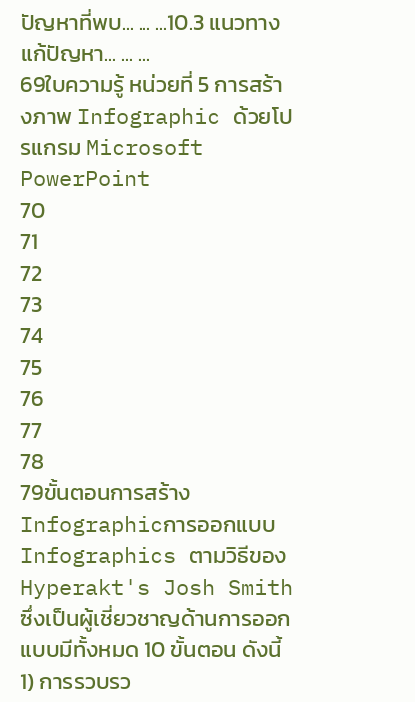ปัญหาที่พบ... ... ...10.3 แนวทางแก้ปัญหา... ... ...
69ใบความรู้ หน่วยที่ 5 การสร้างภาพ Infographic ด้วยโปรแกรม Microsoft PowerPoint
70
71
72
73
74
75
76
77
78
79ขั้นตอนการสร้าง Infographicการออกแบบ Infographics ตามวิธีของ Hyperakt's Josh Smith ซึ่งเป็นผู้เชี่ยวชาญด้านการออกแบบมีทั้งหมด 10 ขั้นตอน ดังนี้1) การรวบรว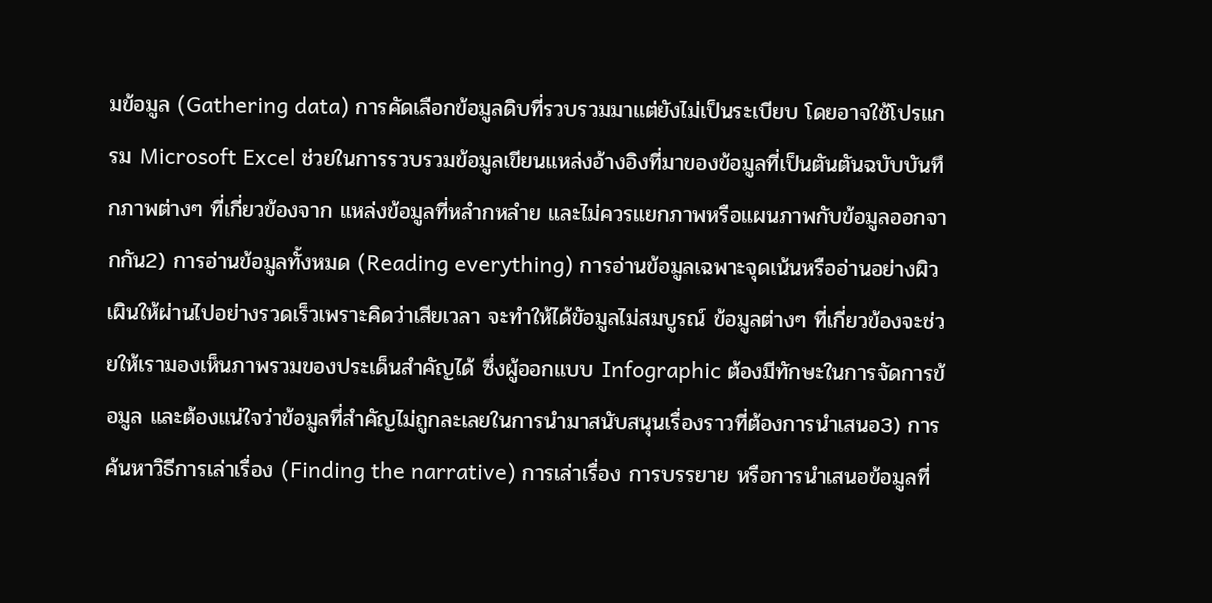มข้อมูล (Gathering data) การคัดเลือกข้อมูลดิบที่รวบรวมมาแต่ยังไม่เป็นระเบียบ โดยอาจใช้โปรแกรม Microsoft Excel ช่วยในการรวบรวมข้อมูลเขียนแหล่งอ้างอิงที่มาของข้อมูลที่เป็นตันตันฉบับบันทึกภาพต่างๆ ที่เกี่ยวข้องจาก แหล่งข้อมูลที่หลำกหลำย และไม่ควรแยกภาพหรือแผนภาพกับข้อมูลออกจากกัน2) การอ่านข้อมูลทั้งหมด (Reading everything) การอ่านข้อมูลเฉพาะจุดเน้นหรืออ่านอย่างผิวเผินให้ผ่านไปอย่างรวดเร็วเพราะคิดว่าเสียเวลา จะทำให้ได้ขัอมูลไม่สมบูรณ์ ข้อมูลต่างๆ ที่เกี่ยวข้องจะช่วยให้เรามองเห็นภาพรวมของประเด็นสำคัญได้ ซึ่งผู้ออกแบบ Infographic ต้องมีทักษะในการจัดการข้อมูล และต้องแน่ใจว่าข้อมูลที่สำคัญไม่ถูกละเลยในการนำมาสนับสนุนเรื่องราวที่ต้องการนำเสนอ3) การค้นหาวิธีการเล่าเรื่อง (Finding the narrative) การเล่าเรื่อง การบรรยาย หรือการนำเสนอข้อมูลที่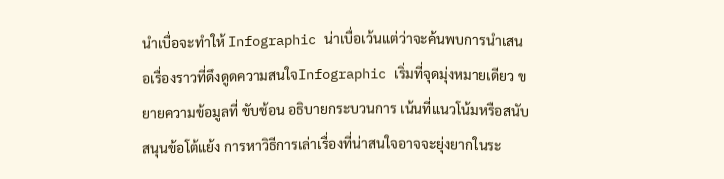นำเบื่อจะทำให้ Infographic น่าเบื่อเว้นแต่ว่าจะค้นพบการนำเสนอเรื่องราวที่ดึงดูดความสนใจInfographic เริ่มที่จุดมุ่งหมายเดียว ขยายความข้อมูลที่ ขับช้อน อธิบายกระบวนการ เน้นที่แนวโน้มหรือสนับสนุนข้อโต้แย้ง การหาวิธีการเล่าเรื่องที่น่าสนใจอาจจะยุ่งยากในระ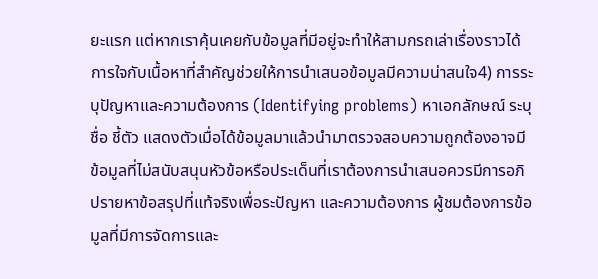ยะแรก แต่หากเราคุ้นเคยกับข้อมูลที่มีอยู่จะทำให้สามกรถเล่าเรื่องราวได้ การใจกับเนื้อหาที่สำคัญช่วยให้การนำเสนอข้อมูลมีความน่าสนใจ4) การระบุปัญหาและความต้องการ (Identifying problems) หาเอกลักษณ์ ระบุชื่อ ชี้ตัว แสดงตัวเมื่อได้ข้อมูลมาแล้วนำมาตรวจสอบความถูกต้องอาจมีข้อมูลที่ไม่สนับสนุนหัวข้อหรือประเด็นที่เราต้องการนำเสนอควรมีการอภิปรายหาข้อสรุปที่แท้จริงเพื่อระปัญหา และความต้องการ ผู้ชมต้องการข้อมูลที่มีการจัดการและ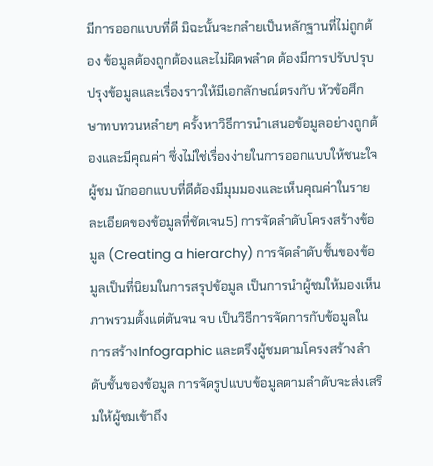มีการออกแบบที่ดี มิฉะนั้นจะกลำยเป็นหลักฐานที่ไม่ถูกต้อง ข้อมูลต้องถูกต้องและไม่ผิดพลำด ต้องมีการปรับปรุบปรุงข้อมูลและเรื่องราวให้มีเอกลักษณ์ตรงกับ หัวข้อศึกษาทบทวนหลำยๆ ครั้งหาวิธีการนำเสนอข้อมูลอย่างถูกต้องและมีคุณค่า ซึ่งไม่ใช่เรื่องง่ายในการออกแบบให้ชนะใจผู้ชม นักออกแบบที่ดีต้องมีมุมมองและเห็นคุณค่าในรายละเอียดของข้อมูลที่ชัดเจน5) การจัดลำดับโครงสร้างข้อมูล (Creating a hierarchy) การจัดลำดับชั้นของข้อมูลเป็นที่นิยมในการสรุปข้อมูล เป็นการนำผู้ชมให้มองเห็นภาพรวมตั้งแต่ตันจน จบ เป็นวิธีการจัดการกับข้อมูลในการสร้างInfographic และตรึงผู้ชมตามโครงสร้างลำดับชั้นของข้อมูล การจัดรูปแบบข้อมูลตามลำดับจะส่งเสริมให้ผู้ชมเข้าถึง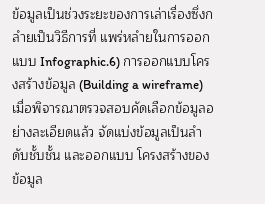ข้อมูลเป็นช่วงระยะของการเล่าเรื่องซึ่งกลำยเป็นวิธีการที่ แพร่หลำยในการออกแบบ Infographic.6) การออกแบบโครงสร้างข้อมูล (Building a wireframe) เมื่อพิจารณาตรวจสอบคัดเลือกข้อมูลอย่างละเอียดแล้ว จัดแบ่งข้อมูลเป็นลำดับชั้บชั้น และออกแบบ โครงสร้างของข้อมูล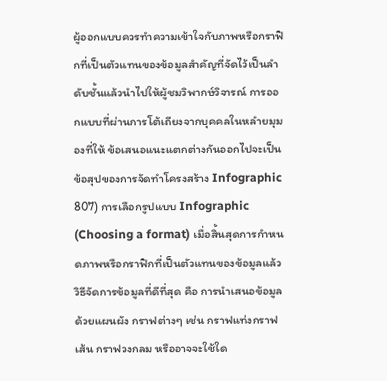ผู้ออกแบบควรทำความเข้าใจกับภาพหรือกราฟิกที่เป็นตัวแทนของข้อมูลสำคัญที่จัดไว้เป็นลำดับชั้นแล้วนำไปให้ผู้ชมวิพากษ์วิจารณ์ การออกแบบที่ผ่านการโต้เถียงจากบุคคลในหลำยมุมองที่ให้ ข้อเสนอแนะแตกต่างกันออกไปจะเป็นข้อสุปของการจัดทำโครงสร้าง Infographic
807) การเลือกรูปแบบ Infographic (Choosing a format) เมื่อสิ้นสุดการกำหนดภาพหรือกราฟิกที่เป็นตัวแทนของข้อมูลแล้ว วิธีจัดการข้อมูลที่ดีที่สุด คือ การนำเสนอข้อมูลด้วยแผนผัง กราฟต่างๆ เช่น กราฟแท่งกราฟเส้น กราฟวงกลม หรืออาจจะใช้ใด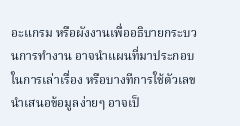อะแกรม หรือผังงานเพื่ออธิบายกระบวนการทำงาน อาจนำแผนที่มาประกอบในการเล่าเรื่อง หรือบางทีการใช้ตัวเลข นำเสนอข้อมูลง่ายๆ อาจเป็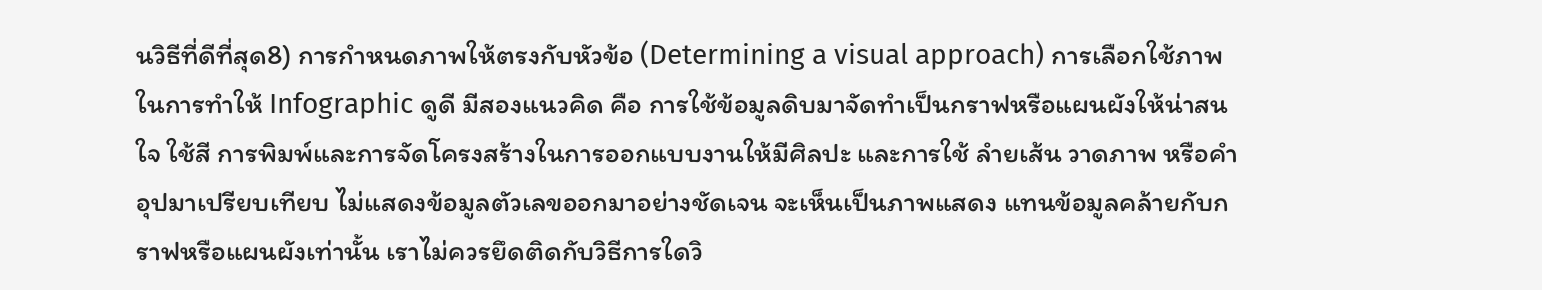นวิธีที่ดีที่สุด8) การกำหนดภาพให้ตรงกับหัวข้อ (Determining a visual approach) การเลือกใช้ภาพในการทำให้ Infographic ดูดี มีสองแนวคิด คือ การใช้ข้อมูลดิบมาจัดทำเป็นกราฟหรือแผนผังให้น่าสนใจ ใช้สี การพิมพ์และการจัดโครงสร้างในการออกแบบงานให้มีศิลปะ และการใช้ ลำยเส้น วาดภาพ หรือคำอุปมาเปรียบเทียบ ไม่แสดงข้อมูลตัวเลขออกมาอย่างชัดเจน จะเห็นเป็นภาพแสดง แทนข้อมูลคล้ายกับกราฟหรือแผนผังเท่านั้น เราไม่ควรยึดติดกับวิธีการใดวิ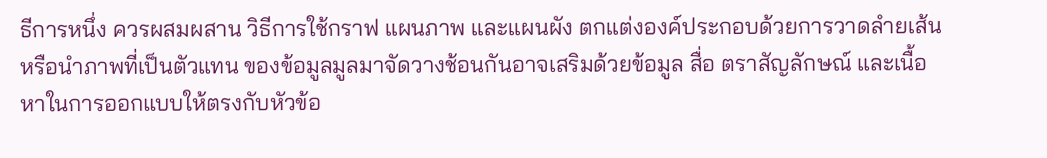ธีการหนึ่ง ควรผสมผสาน วิธีการใช้กราฟ แผนภาพ และแผนผัง ตกแต่งองค์ประกอบด้วยการวาดลำยเส้นหรือนำภาพที่เป็นตัวแทน ของข้อมูลมูลมาจัดวางช้อนกันอาจเสริมด้วยข้อมูล สื่อ ตราสัญลักษณ์ และเนื้อหาในการออกแบบให้ตรงกับหัวข้อ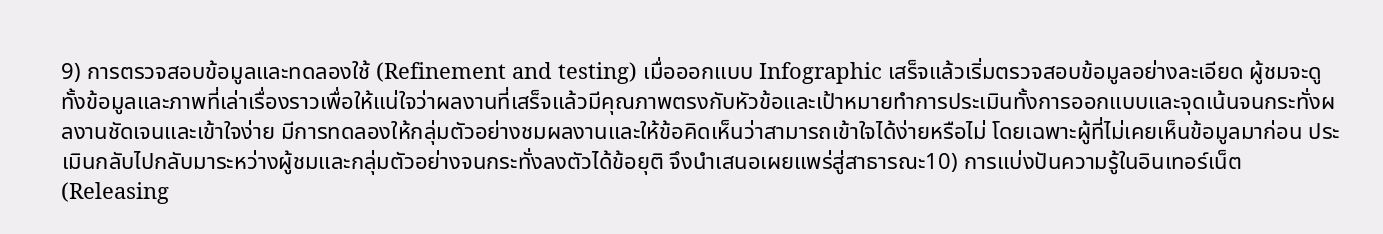9) การตรวจสอบข้อมูลและทดลองใช้ (Refinement and testing) เมื่อออกแบบ Infographic เสร็จแล้วเริ่มตรวจสอบข้อมูลอย่างละเอียด ผู้ชมจะดูทั้งข้อมูลและภาพที่เล่าเรื่องราวเพื่อให้แน่ใจว่าผลงานที่เสร็จแล้วมีคุณภาพตรงกับหัวข้อและเป้าหมายทำการประเมินทั้งการออกแบบและจุดเน้นจนกระทั่งผลงานชัดเจนและเข้าใจง่าย มีการทดลองให้กลุ่มตัวอย่างชมผลงานและให้ข้อคิดเห็นว่าสามารถเข้าใจได้ง่ายหรือไม่ โดยเฉพาะผู้ที่ไม่เคยเห็นข้อมูลมาก่อน ประเมินกลับไปกลับมาระหว่างผู้ชมและกลุ่มตัวอย่างจนกระทั่งลงตัวได้ข้อยุติ จึงนำเสนอเผยแพร่สู่สาธารณะ10) การแบ่งปันความรู้ในอินเทอร์เน็ต (Releasing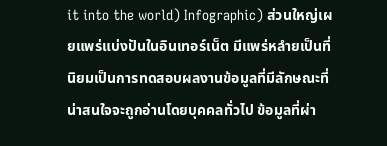it into the world) Infographic) ส่วนใหญ่เผยแพร่แบ่งปันในอินเทอร์เน็ต มีแพร่หลำยเป็นที่นิยมเป็นการทดสอบผลงานข้อมูลที่มีลักษณะที่น่าสนใจจะถูกอ่านโดยบุคคลทั่วไป ข้อมูลที่ผ่า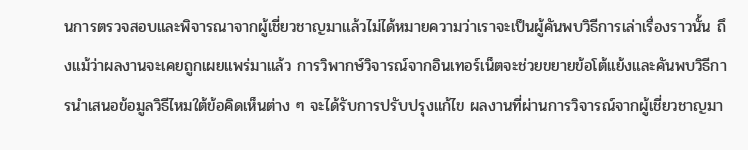นการตรวจสอบและพิจารณาจากผู้เชี่ยวชาญมาแล้วไม่ได้หมายความว่าเราจะเป็นผู้คันพบวิธีการเล่าเรื่องราวนั้น ถึงแม้ว่าผลงานจะเคยถูกเผยแพร่มาแล้ว การวิพากษ์วิจารณ์จากอินเทอร์เน็ตจะช่วยขยายข้อโต้แย้งและคันพบวิธีการนำเสนอข้อมูลวิธีไหมใต้ข้อคิดเห็นต่าง ๆ จะได้รับการปรับปรุงแก้ไข ผลงานที่ผ่านการวิจารณ์จากผู้เชี่ยวชาญมา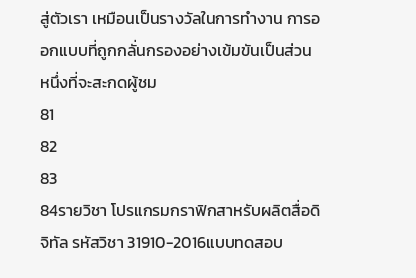สู่ตัวเรา เหมือนเป็นรางวัลในการทำงาน การออกแบบที่ถูกกลั่นกรองอย่างเข้มขันเป็นส่วนหนึ่งที่จะสะกดผู้ชม
81
82
83
84รายวิชา โปรแกรมกราฟิกสาหรับผลิตสื่อดิจิทัล รหัสวิชา 31910-2016แบบทดสอบ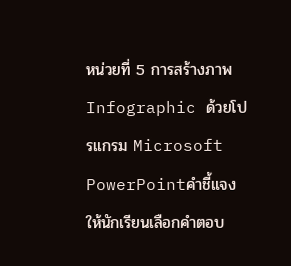หน่วยที่ 5 การสร้างภาพ Infographic ด้วยโปรแกรม Microsoft PowerPointคำชี้แจง ให้นักเรียนเลือกคำตอบ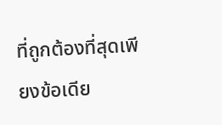ที่ถูกต้องที่สุดเพียงข้อเดีย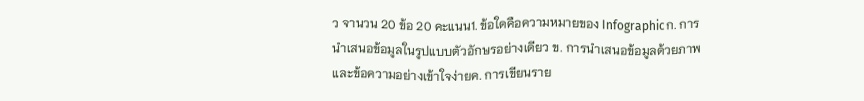ว จานวน 20 ข้อ 20 คะแนน1. ข้อใดคือความหมายของ Infographicก. การนำเสนอข้อมูลในรูปแบบตัวอักษรอย่างเดียว ข. การนำเสนอข้อมูลด้วยภาพและข้อความอย่างเข้าใจง่ายค. การเขียนราย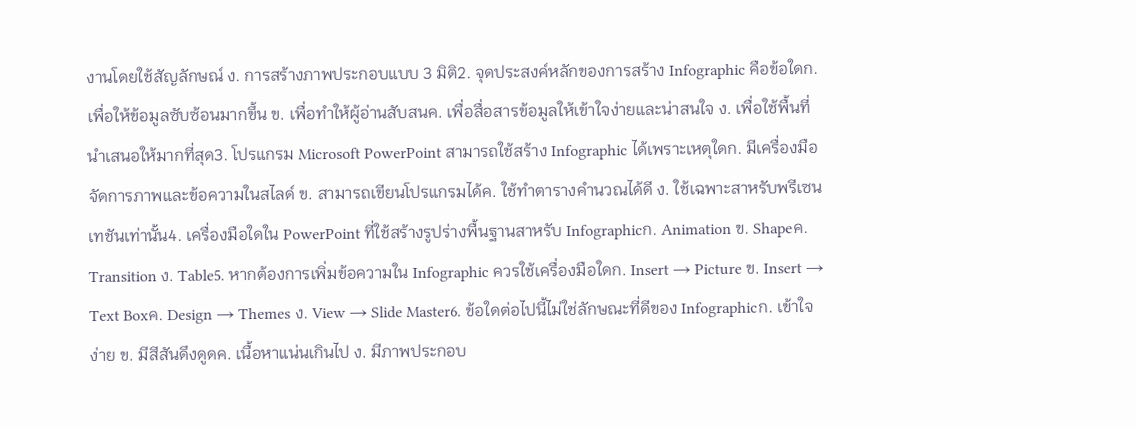งานโดยใช้สัญลักษณ์ ง. การสร้างภาพประกอบแบบ 3 มิติ2. จุดประสงค์หลักของการสร้าง Infographic คือข้อใดก. เพื่อให้ข้อมูลซับซ้อนมากขึ้น ข. เพื่อทำให้ผู้อ่านสับสนค. เพื่อสื่อสารข้อมูลให้เข้าใจง่ายและน่าสนใจ ง. เพื่อใช้พื้นที่นำเสนอให้มากที่สุด3. โปรแกรม Microsoft PowerPoint สามารถใช้สร้าง Infographic ได้เพราะเหตุใดก. มีเครื่องมือจัดการภาพและข้อความในสไลด์ ข. สามารถเขียนโปรแกรมได้ค. ใช้ทำตารางคำนวณได้ดี ง. ใช้เฉพาะสาหรับพรีเซนเทชันเท่านั้น4. เครื่องมือใดใน PowerPoint ที่ใช้สร้างรูปร่างพื้นฐานสาหรับ Infographicก. Animation ข. Shapeค. Transition ง. Table5. หากต้องการเพิ่มข้อความใน Infographic ควรใช้เครื่องมือใดก. Insert → Picture ข. Insert → Text Boxค. Design → Themes ง. View → Slide Master6. ข้อใดต่อไปนี้ไม่ใช่ลักษณะที่ดีของ Infographicก. เข้าใจง่าย ข. มีสีสันดึงดูดค. เนื้อหาแน่นเกินไป ง. มีภาพประกอบ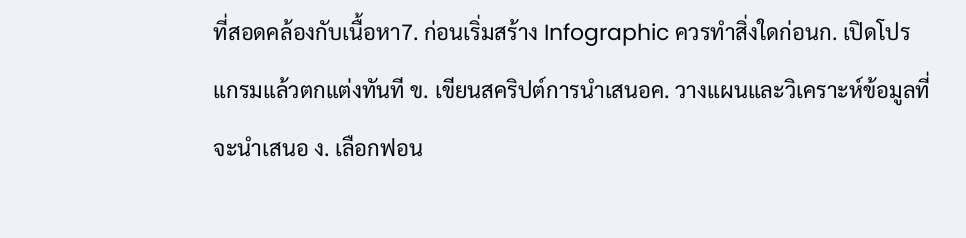ที่สอดคล้องกับเนื้อหา7. ก่อนเริ่มสร้าง Infographic ควรทำสิ่งใดก่อนก. เปิดโปรแกรมแล้วตกแต่งทันที ข. เขียนสคริปต์การนำเสนอค. วางแผนและวิเคราะห์ข้อมูลที่จะนำเสนอ ง. เลือกฟอน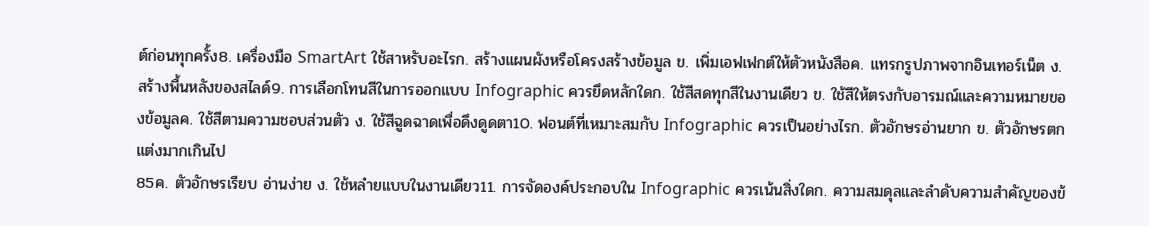ต์ก่อนทุกครั้ง8. เครื่องมือ SmartArt ใช้สาหรับอะไรก. สร้างแผนผังหรือโครงสร้างข้อมูล ข. เพิ่มเอฟเฟกต์ให้ตัวหนังสือค. แทรกรูปภาพจากอินเทอร์เน็ต ง. สร้างพื้นหลังของสไลด์9. การเลือกโทนสีในการออกแบบ Infographic ควรยึดหลักใดก. ใช้สีสดทุกสีในงานเดียว ข. ใช้สีให้ตรงกับอารมณ์และความหมายของข้อมูลค. ใช้สีตามความชอบส่วนตัว ง. ใช้สีฉูดฉาดเพื่อดึงดูดตา10. ฟอนต์ที่เหมาะสมกับ Infographic ควรเป็นอย่างไรก. ตัวอักษรอ่านยาก ข. ตัวอักษรตกแต่งมากเกินไป
85ค. ตัวอักษรเรียบ อ่านง่าย ง. ใช้หลำยแบบในงานเดียว11. การจัดองค์ประกอบใน Infographic ควรเน้นสิ่งใดก. ความสมดุลและลำดับความสำคัญของข้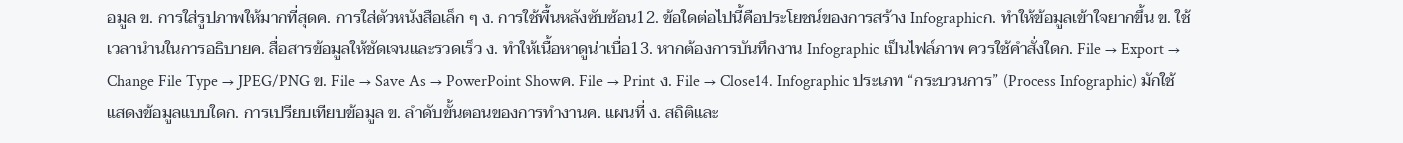อมูล ข. การใส่รูปภาพให้มากที่สุดค. การใส่ตัวหนังสือเล็ก ๆ ง. การใช้พื้นหลังซับซ้อน12. ข้อใดต่อไปนี้คือประโยชน์ของการสร้าง Infographicก. ทำให้ข้อมูลเข้าใจยากขึ้น ข. ใช้เวลานำนในการอธิบายค. สื่อสารข้อมูลให้ชัดเจนและรวดเร็ว ง. ทำให้เนื้อหาดูน่าเบื่อ13. หากต้องการบันทึกงาน Infographic เป็นไฟล์ภาพ ควรใช้คำสั่งใดก. File → Export → Change File Type → JPEG/PNG ข. File → Save As → PowerPoint Showค. File → Print ง. File → Close14. Infographic ประเภท “กระบวนการ” (Process Infographic) มักใช้แสดงข้อมูลแบบใดก. การเปรียบเทียบข้อมูล ข. ลำดับขั้นตอนของการทำงานค. แผนที่ ง. สถิติและ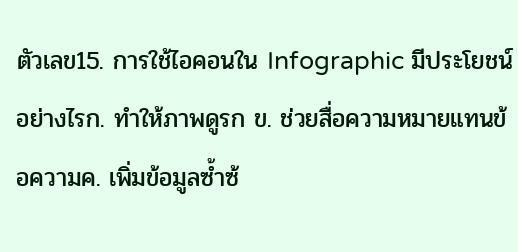ตัวเลข15. การใช้ไอคอนใน Infographic มีประโยชน์อย่างไรก. ทำให้ภาพดูรก ข. ช่วยสื่อความหมายแทนข้อความค. เพิ่มข้อมูลซ้ำซ้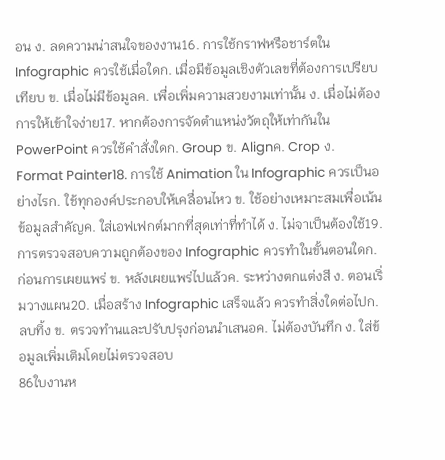อน ง. ลดความน่าสนใจของงาน16. การใช้กราฟหรือชาร์ตใน Infographic ควรใช้เมื่อใดก. เมื่อมีข้อมูลเชิงตัวเลขที่ต้องการเปรียบเทียบ ข. เมื่อไม่มีข้อมูลค. เพื่อเพิ่มความสวยงามเท่านั้น ง. เมื่อไม่ต้องการให้เข้าใจง่าย17. หากต้องการจัดตำแหน่งวัตถุให้เท่ากันใน PowerPoint ควรใช้คำสั่งใดก. Group ข. Alignค. Crop ง. Format Painter18. การใช้ Animation ใน Infographic ควรเป็นอย่างไรก. ใช้ทุกองค์ประกอบให้เคลื่อนไหว ข. ใช้อย่างเหมาะสมเพื่อเน้นข้อมูลสำคัญค. ใส่เอฟเฟกต์มากที่สุดเท่าที่ทำได้ ง. ไม่จาเป็นต้องใช้19. การตรวจสอบความถูกต้องของ Infographic ควรทำในขั้นตอนใดก. ก่อนการเผยแพร่ ข. หลังเผยแพร่ไปแล้วค. ระหว่างตกแต่งสี ง. ตอนเริ่มวางแผน20. เมื่อสร้าง Infographic เสร็จแล้ว ควรทำสิ่งใดต่อไปก. ลบทิ้ง ข. ตรวจทำนและปรับปรุงก่อนนำเสนอค. ไม่ต้องบันทึก ง. ใส่ข้อมูลเพิ่มเติมโดยไม่ตรวจสอบ
86ใบงานห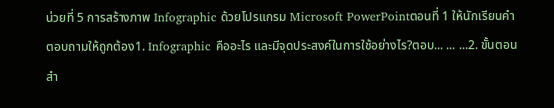น่วยที่ 5 การสร้างภาพ Infographic ด้วยโปรแกรม Microsoft PowerPointตอนที่ 1 ให้นักเรียนคำตอบถามให้ถูกต้อง1. Infographic คืออะไร และมีจุดประสงค์ในการใช้อย่างไร?ตอบ... ... ...2. ขั้นตอนสำ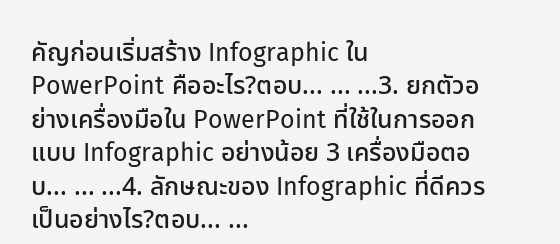คัญก่อนเริ่มสร้าง Infographic ใน PowerPoint คืออะไร?ตอบ... ... ...3. ยกตัวอย่างเครื่องมือใน PowerPoint ที่ใช้ในการออกแบบ Infographic อย่างน้อย 3 เครื่องมือตอบ... ... ...4. ลักษณะของ Infographic ที่ดีควรเป็นอย่างไร?ตอบ... ...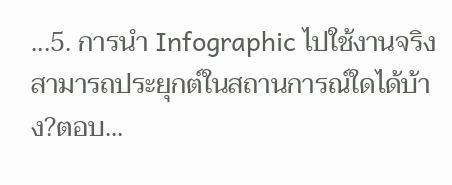...5. การนำ Infographic ไปใช้งานจริงสามารถประยุกต์ในสถานการณ์ใดได้บ้าง?ตอบ...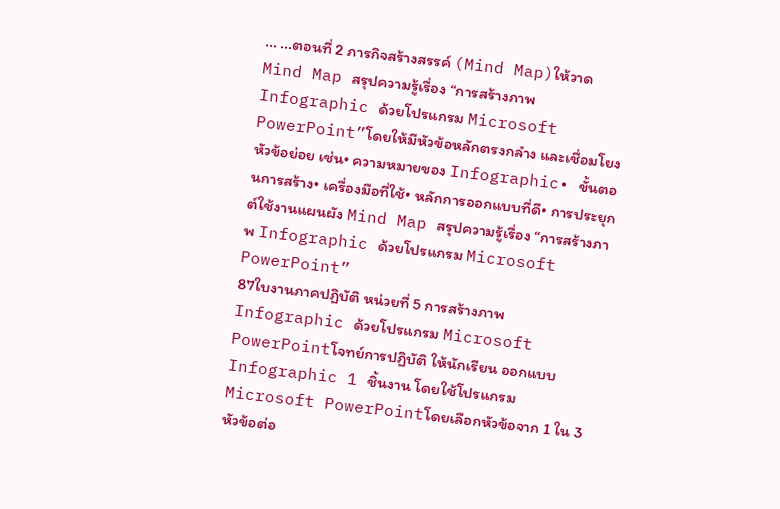... ...ตอนที่ 2 ภารกิจสร้างสรรค์ (Mind Map)ให้วาด Mind Map สรุปความรู้เรื่อง “การสร้างภาพ Infographic ด้วยโปรแกรม Microsoft PowerPoint”โดยให้มีหัวข้อหลักตรงกลำง และเชื่อมโยงหัวข้อย่อย เช่น• ความหมายของ Infographic• ขั้นตอนการสร้าง• เครื่องมือที่ใช้• หลักการออกแบบที่ดี• การประยุกต์ใช้งานแผนผัง Mind Map สรุปความรู้เรื่อง “การสร้างภาพ Infographic ด้วยโปรแกรม Microsoft PowerPoint”
87ใบงานภาคปฏิบัติ หน่วยที่ 5 การสร้างภาพ Infographic ด้วยโปรแกรม Microsoft PowerPointโจทย์การปฏิบัติ ให้นักเรียน ออกแบบ Infographic 1 ชิ้นงาน โดยใช้โปรแกรม Microsoft PowerPointโดยเลือกหัวข้อจาก 1 ใน 3 หัวข้อต่อ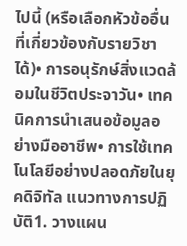ไปนี้ (หรือเลือกหัวข้ออื่นที่เกี่ยวข้องกับรายวิชาได้)• การอนุรักษ์สิ่งแวดล้อมในชีวิตประจาวัน• เทคนิคการนำเสนอข้อมูลอย่างมืออาชีพ• การใช้เทคโนโลยีอย่างปลอดภัยในยุคดิจิทัล แนวทางการปฏิบัติ1. วางแผน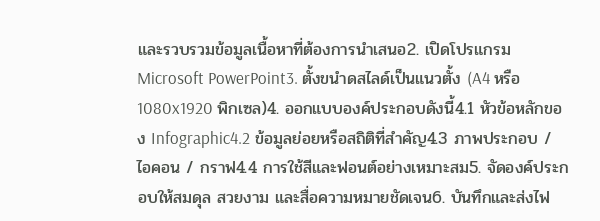และรวบรวมข้อมูลเนื้อหาที่ต้องการนำเสนอ2. เปิดโปรแกรม Microsoft PowerPoint3. ตั้งขนำดสไลด์เป็นแนวตั้ง (A4 หรือ 1080x1920 พิกเซล)4. ออกแบบองค์ประกอบดังนี้4.1 หัวข้อหลักของ Infographic4.2 ข้อมูลย่อยหรือสถิติที่สำคัญ4.3 ภาพประกอบ / ไอคอน / กราฟ4.4 การใช้สีและฟอนต์อย่างเหมาะสม5. จัดองค์ประกอบให้สมดุล สวยงาม และสื่อความหมายชัดเจน6. บันทึกและส่งไฟ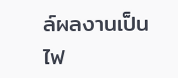ล์ผลงานเป็นไฟ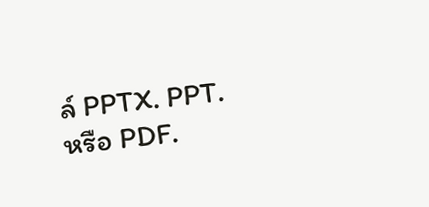ล์ PPTX. PPT. หรือ PDF.